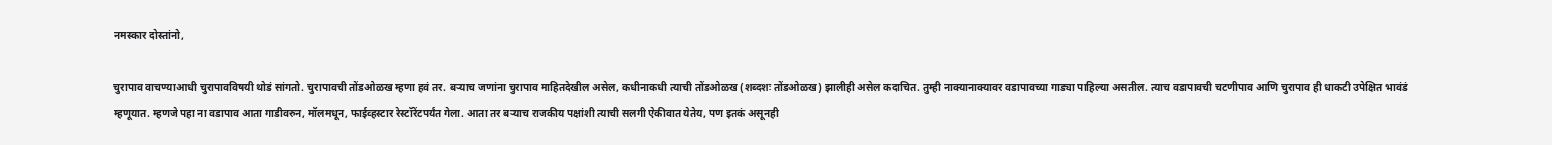नमस्कार दोस्तांनो,

चुरापाव वाचण्याआधी चुरापावविषयी थोडं सांगतो. चुरापावची तोंडओळख म्हणा हवं तर. बर्‍याच जणांना चुरापाव माहितदेखील असेल, कधीनाकधी त्याची तोंडओळख (शब्दशः तोंडओळख) झालीही असेल कदाचित. तुम्ही नाक्यानाक्यावर वडापावच्या गाड्या पाहिल्या असतील. त्याच वडापावची चटणीपाव आणि चुरापाव ही धाकटी उपेक्षित भावंडं म्हणूयात. म्हणजे पहा ना वडापाव आता गाडीवरुन, मॉलमधून, फाईव्हस्टार रेस्टॉरेंटपर्यंत गेला. आता तर बर्‍याच राजकीय पक्षांशी त्याची सलगी ऐकीवात येतेय, पण इतकं असूनही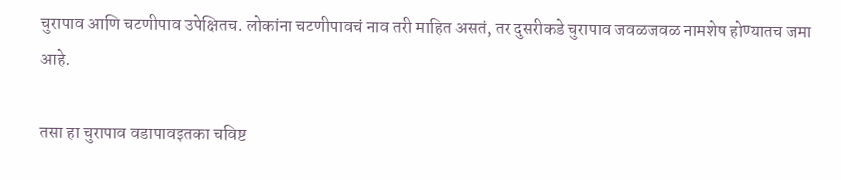चुरापाव आणि चटणीपाव उपेक्षितच. लोकांना चटणीपावचं नाव तरी माहित असतं, तर दुसरीकडे चुरापाव जवळजवळ नामशेष होण्यातच जमा आहे.

तसा हा चुरापाव वडापावइतका चविष्ट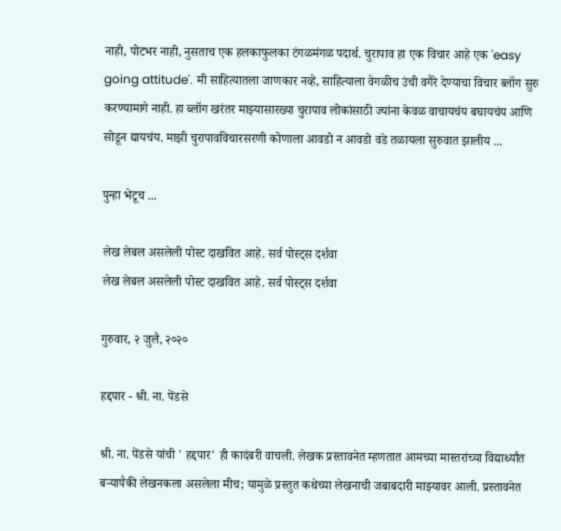नाही, पोटभर नाही, नुसताच एक हलकाफुलका टंगळमंगळ पदार्थ. चुरापाव हा एक विचार आहे एक 'easy going attitude'. मी साहित्यातला जाणकार नव्हे, साहित्याला वेगळीच उंची वगैरे देण्याचा विचार ब्लॉग सुरु करण्यामागे नाही. हा ब्लॉग खरंतर माझ्यासारख्या चुरापाव लोकांसाठी ज्यांना केवळ वाचायचंय बघायचंय आणि सोडून द्यायचंय. माझी चुरापावविचारसरणी कोणाला आवडो न आवडो वडे तळायला सुरुवात झालीय ...

पुन्हा भेटूच ...

लेख लेबल असलेली पोस्ट दाखवित आहे. सर्व पोस्ट्‍स दर्शवा
लेख लेबल असलेली पोस्ट दाखवित आहे. सर्व पोस्ट्‍स दर्शवा

गुरुवार, २ जुलै, २०२०

हद्दपार - श्री. ना. पेंडसे

श्री. ना. पेंडसे यांची ' हद्दपार' ही कादंबरी वाचली. लेखक प्रस्तावनेत म्हणतात आमच्या मास्तरांच्या विद्यार्थ्यांत बऱ्यापैकी लेखनकला असलेला मीच; यामुळे प्रस्तुत कथेच्या लेखनाची जबाबदारी माझ्यावर आली. प्रस्तावनेत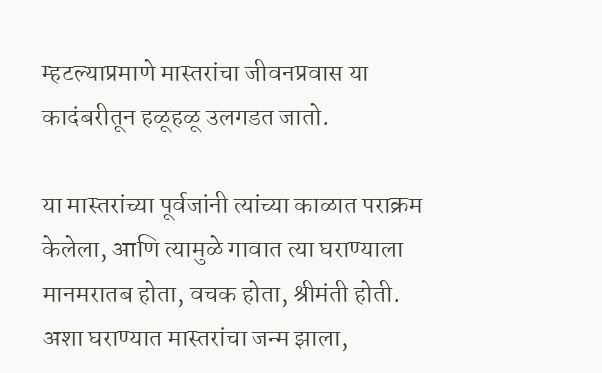म्हटल्याप्रमाणे मास्तरांचा जीवनप्रवास या कादंबरीतून हळूहळू उलगडत जातो.

या मास्तरांच्या पूर्वजांनी त्यांच्या काळात पराक्रम केलेला, आणि त्यामुळे गावात त्या घराण्याला मानमरातब होता, वचक होता, श्रीमंती होती. अशा घराण्यात मास्तरांचा जन्म झाला,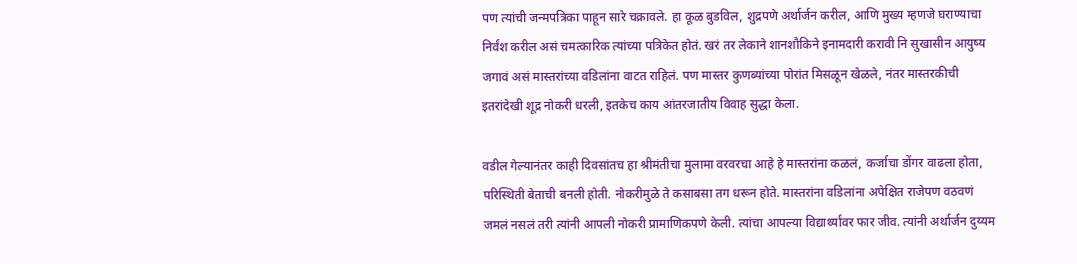पण त्यांची जन्मपत्रिका पाहून सारे चक्रावले. हा कूळ बुडविल, शुद्रपणे अर्थार्जन करील, आणि मुख्य म्हणजे घराण्याचा निर्वंश करील असं चमत्कारिक त्यांच्या पत्रिकेत होतं. खरं तर लेकाने शानशौकिने इनामदारी करावी नि सुखासीन आयुष्य जगावं असं मास्तरांच्या वडिलांना वाटत राहिलं. पण मास्तर कुणब्यांच्या पोरांत मिसळून खेळले, नंतर मास्तरकीची इतरांदेखी शूद्र नोकरी धरली, इतकेच काय आंतरजातीय विवाह सुद्धा केला.

वडील गेल्यानंतर काही दिवसांतच हा श्रीमंतीचा मुलामा वरवरचा आहे हे मास्तरांना कळलं, कर्जाचा डोंगर वाढला होता, परिस्थिती बेताची बनली होती. नोकरीमुळे ते कसाबसा तग धरून होते. मास्तरांना वडिलांना अपेक्षित राजेपण वठवणं जमलं नसलं तरी त्यांनी आपली नोकरी प्रामाणिकपणे केली. त्यांचा आपल्या विद्यार्थ्यांवर फार जीव. त्यांनी अर्थार्जन दुय्यम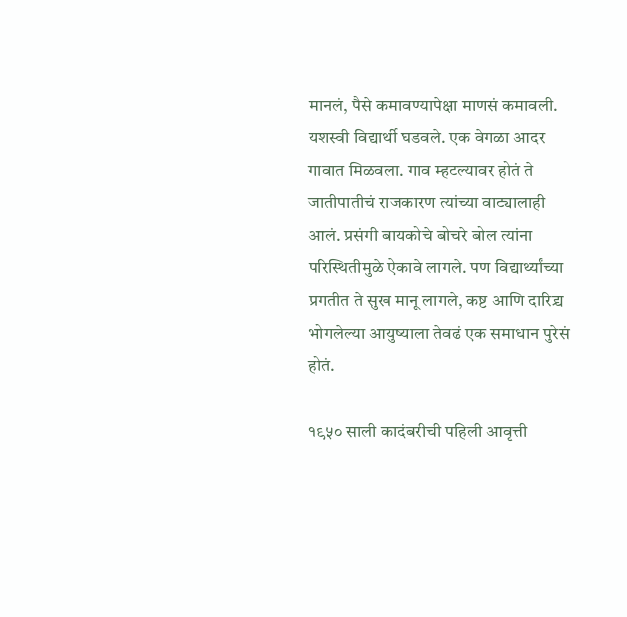मानलं, पैसे कमावण्यापेक्षा माणसं कमावली. यशस्वी विद्यार्थी घडवले. एक वेगळा आदर गावात मिळवला. गाव म्हटल्यावर होतं ते जातीपातीचं राजकारण त्यांच्या वाट्यालाही आलं. प्रसंगी बायकोचे बोचरे बोल त्यांना परिस्थितीमुळे ऐकावे लागले. पण विद्यार्थ्यांच्या प्रगतीत ते सुख मानू लागले, कष्ट आणि दारिद्र्य भोगलेल्या आयुष्याला तेवढं एक समाधान पुरेसं होतं.

१९५० साली कादंबरीची पहिली आवृत्ती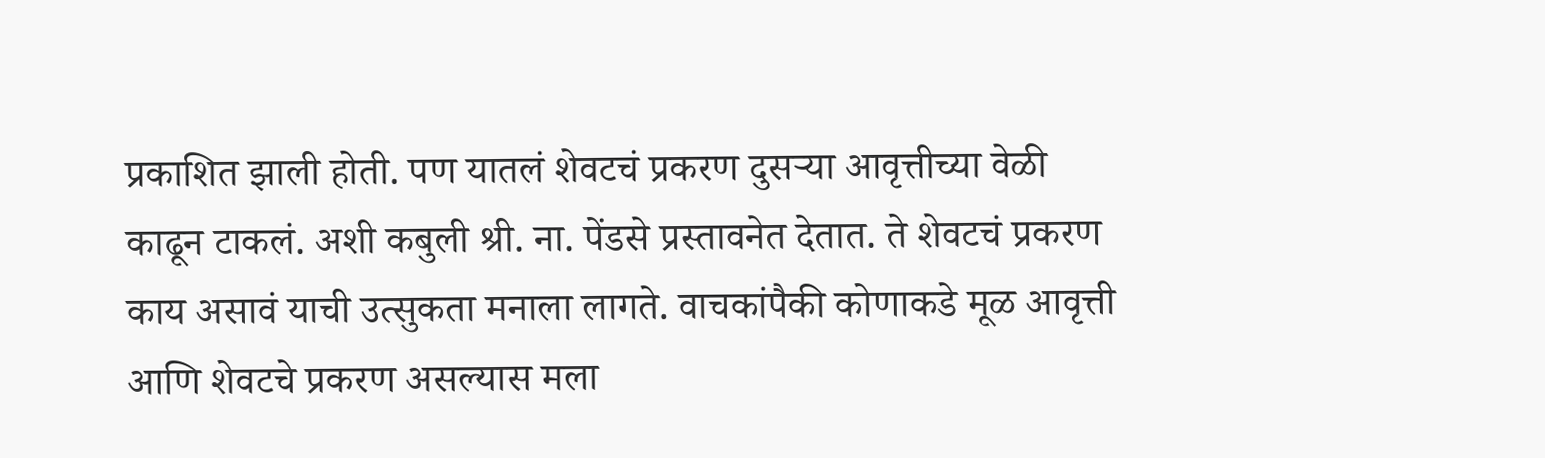प्रकाशित झाली होती. पण यातलं शेवटचं प्रकरण दुसऱ्या आवृत्तीच्या वेळी काढून टाकलं. अशी कबुली श्री. ना. पेंडसे प्रस्तावनेत देतात. ते शेवटचं प्रकरण काय असावं याची उत्सुकता मनाला लागते. वाचकांपैकी कोणाकडे मूळ आवृत्ती आणि शेवटचे प्रकरण असल्यास मला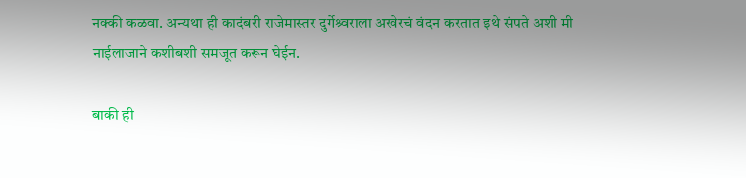नक्की कळवा. अन्यथा ही कादंबरी राजेमास्तर दुर्गेश्र्वराला अखेरचं वंदन करतात इथे संपते अशी मी नाईलाजाने कशीबशी समजूत करून घेईन.

बाकी ही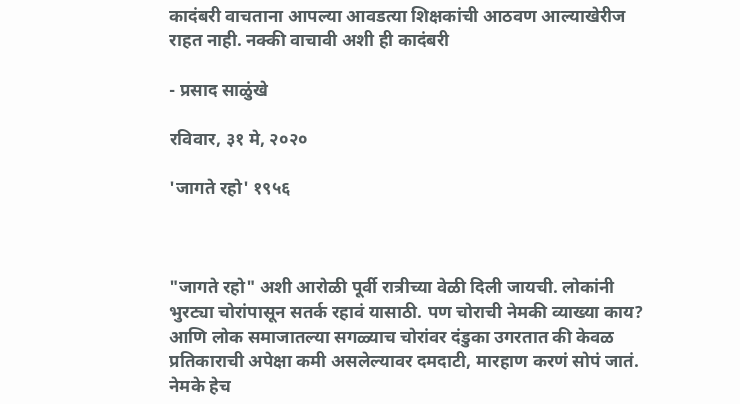कादंबरी वाचताना आपल्या आवडत्या शिक्षकांची आठवण आल्याखेरीज राहत नाही. नक्की वाचावी अशी ही कादंबरी

- प्रसाद साळुंखे

रविवार, ३१ मे, २०२०

'जागते रहो' १९५६



"जागते रहो" अशी आरोळी पूर्वी रात्रीच्या वेळी दिली जायची. लोकांनी भुरट्या चोरांपासून सतर्क रहावं यासाठी. पण चोराची नेमकी व्याख्या काय? आणि लोक समाजातल्या सगळ्याच चोरांवर दंडुका उगरतात की केवळ प्रतिकाराची अपेक्षा कमी असलेल्यावर दमदाटी, मारहाण करणं सोपं जातं. नेमके हेच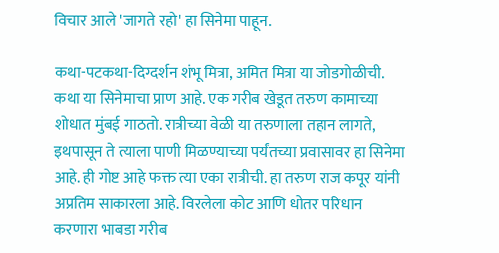विचार आले 'जागते रहो' हा सिनेमा पाहून.

कथा-पटकथा-दिग्दर्शन शंभू मित्रा, अमित मित्रा या जोडगोळीची. कथा या सिनेमाचा प्राण आहे. एक गरीब खेडूत तरुण कामाच्या शोधात मुंबई गाठतो. रात्रीच्या वेळी या तरुणाला तहान लागते, इथपासून ते त्याला पाणी मिळण्याच्या पर्यंतच्या प्रवासावर हा सिनेमा आहे. ही गोष्ट आहे फक्त त्या एका रात्रीची. हा तरुण राज कपूर यांनी अप्रतिम साकारला आहे. विरलेला कोट आणि धोतर परिधान करणारा भाबडा गरीब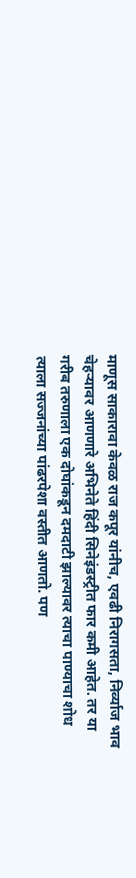माणूस साकारावा केवळ राज कपूर यांनीच, एवढी निरागसता, निर्व्याज भाव चेहऱ्यावर आणणारे अभिनेते हिंदी सिनेइंडस्ट्रीत फार कमी आहेत. तर या गरीब तरुणाला एक दोघांकडून दमदाटी झाल्यावर त्याचा पाण्याचा शोध त्याला सज्जनांच्या पांढरपेशा वस्तीत आणतो. पण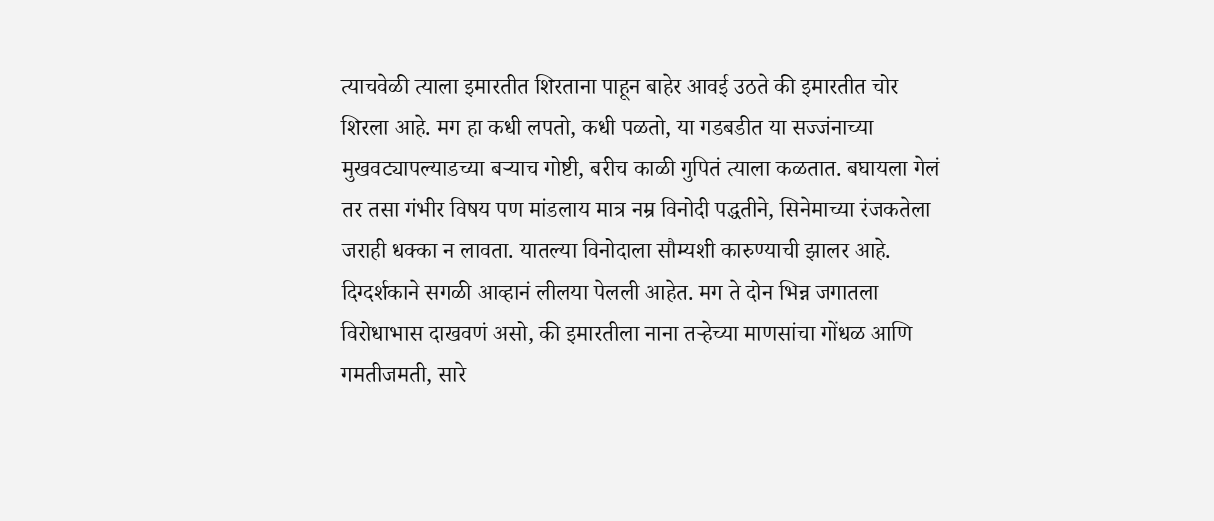त्याचवेळी त्याला इमारतीत शिरताना पाहून बाहेर आवई उठते की इमारतीत चोर शिरला आहे. मग हा कधी लपतो, कधी पळतो, या गडबडीत या सज्जंनाच्या मुखवट्यापल्याडच्या बऱ्याच गोष्टी, बरीच काळी गुपितं त्याला कळतात. बघायला गेलं तर तसा गंभीर विषय पण मांडलाय मात्र नम्र विनोदी पद्धतीने, सिनेमाच्या रंजकतेला जराही धक्का न लावता. यातल्या विनोदाला सौम्यशी कारुण्याची झालर आहे. दिग्दर्शकाने सगळी आव्हानं लीलया पेलली आहेत. मग ते दोन भिन्न जगातला विरोधाभास दाखवणं असो, की इमारतीला नाना तऱ्हेच्या माणसांचा गोंधळ आणि गमतीजमती, सारे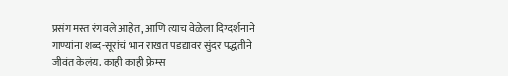प्रसंग मस्त रंगवले आहेत, आणि त्याच वेळेला दिग्दर्शनाने गाण्यांना शब्द-सूरांचं भान राखत पडद्यावर सुंदर पद्धतीने जीवंत केलंय. काही काही फ्रेम्स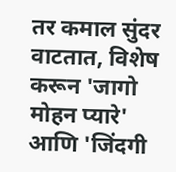तर कमाल सुंदर वाटतात, विशेष करून 'जागो मोहन प्यारे' आणि 'जिंदगी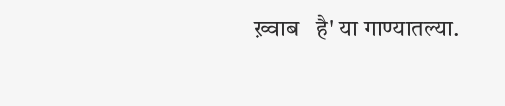ख़्वाब   है' या गाण्यातल्या.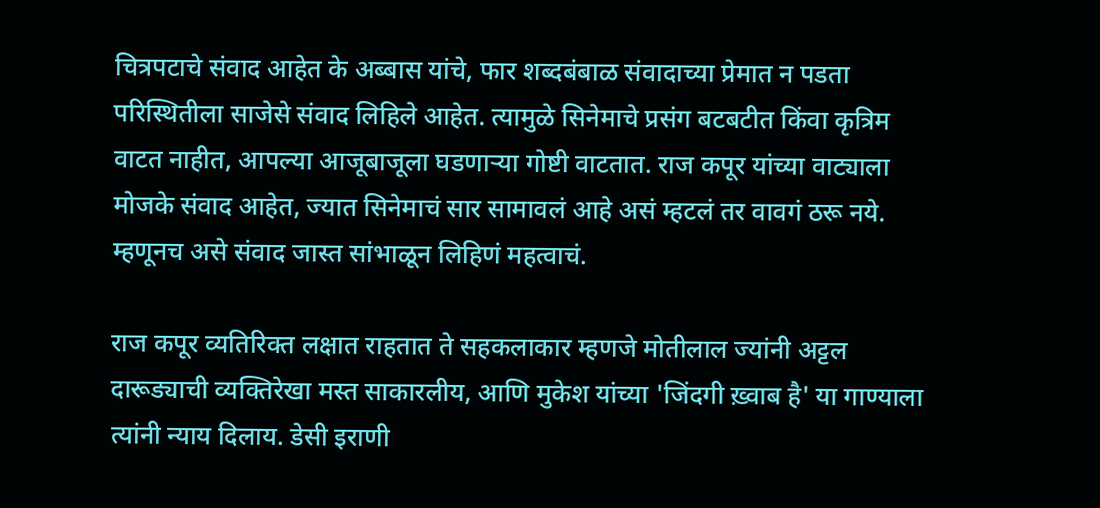चित्रपटाचे संवाद आहेत के अब्बास यांचे, फार शब्दबंबाळ संवादाच्या प्रेमात न पडता परिस्थितीला साजेसे संवाद लिहिले आहेत. त्यामुळे सिनेमाचे प्रसंग बटबटीत किंवा कृत्रिम वाटत नाहीत, आपल्या आजूबाजूला घडणाऱ्या गोष्टी वाटतात. राज कपूर यांच्या वाट्याला मोजके संवाद आहेत, ज्यात सिनेमाचं सार सामावलं आहे असं म्हटलं तर वावगं ठरू नये.  म्हणूनच असे संवाद जास्त सांभाळून लिहिणं महत्वाचं.

राज कपूर व्यतिरिक्त लक्षात राहतात ते सहकलाकार म्हणजे मोतीलाल ज्यांनी अट्टल दारूड्याची व्यक्तिरेखा मस्त साकारलीय, आणि मुकेश यांच्या 'जिंदगी ख़्वाब है' या गाण्याला त्यांनी न्याय दिलाय. डेसी इराणी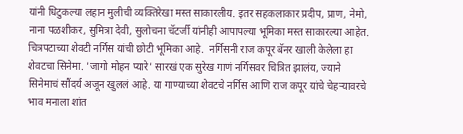यांनी धिटुकल्या लहान मुलीची व्यक्तिरेखा मस्त साकारलीय. इतर सहकलाकार प्रदीप, प्राण, नेमो, नाना पळशीकर, सुमित्रा देवी, सुलोचना चॅटर्जी यांनीही आपापल्या भूमिका मस्त साकारल्या आहेत. चित्रपटाच्या शेवटी नर्गिस यांची छोटी भूमिका आहे.  नर्गिसनी राज कपूर बॅनर खाली केलेला हा शेवटचा सिनेमा. 'जागो मोहन प्यारे' सारखं एक सुरेख गाणं नर्गिसवर चित्रित झालंय, ज्याने सिनेमाचं सौंदर्य अजून खुललं आहे. या गाण्याच्या शेवटचे नर्गिस आणि राज कपूर यांचे चेहऱ्यावरचे भाव मनाला शांत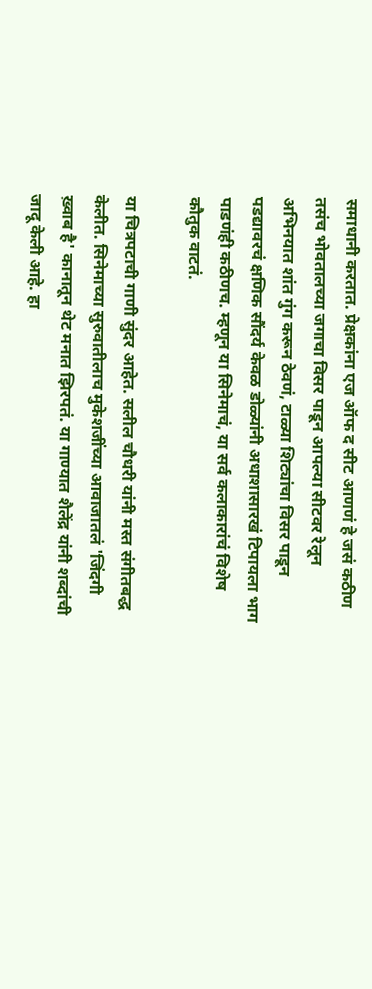समाधानी करतात. प्रेक्षकांना एज ऑफ द सीट आणणं हे जसं कठीण तसंच भोवतालच्या जगाचा विसर पाडून आपल्या सीटवर रेलून अभिनयात शांत गुंग करून ठेवणं, टाळ्या शिट्यांचा विसर पाडून पडद्यावरचं क्षणिक सौंदर्य केवळ डोळ्यांनी अधाशासारखं टिपायला भाग पाडणंही कठीणच. म्हणून या सिनेमाचं, या सर्व कलाकारांचं विशेष कौतुक वाटतं.

या चित्रपटाची गाणी सुंदर आहेत. सलील चौधरी यांनी मस्त संगीतबद्ध केलीत. सिनेमाच्या सुरुवातीलाच मुकेशजींच्या आवाजातलं 'जिंदगी ख़्वाब है' कानातून थेट मनात झिरपतं. या गाण्यात शैलेंद्र यांनी शब्दांची जादू केली आहे. हा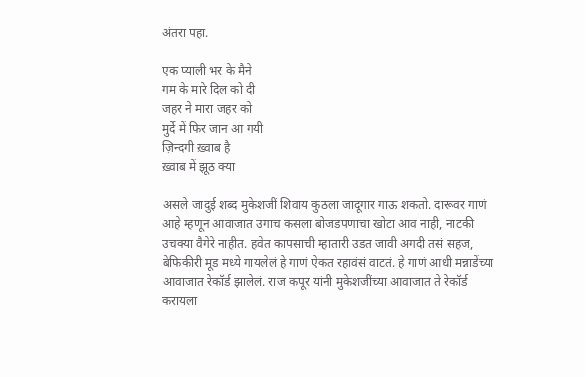अंतरा पहा.

एक प्याली भर के मैने
गम के मारे दिल को दी
जहर ने मारा जहर को
मुर्दे में फिर जान आ गयी
ज़िन्दगी ख़्वाब है
ख़्वाब में झूठ क्या

असले जादुई शब्द मुकेशजीं शिवाय कुठला जादूगार गाऊ शकतो. दारूवर गाणं आहे म्हणून आवाजात उगाच कसला बोजडपणाचा खोटा आव नाही, नाटकी उचक्या वैगेरे नाहीत. हवेत कापसाची म्हातारी उडत जावी अगदी तसं सहज, बेफिकीरी मूड मध्ये गायलेलं हे गाणं ऐकत रहावंसं वाटतं. हे गाणं आधी मन्नाडेंच्या आवाजात रेकॉर्ड झालेलं. राज कपूर यांनी मुकेशजींच्या आवाजात ते रेकॉर्ड करायला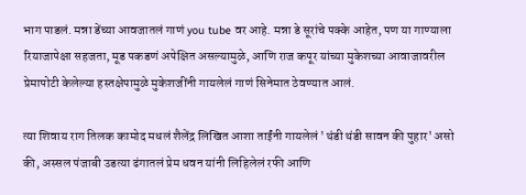भाग पाडलं. मन्ना डेंच्या आवजातलं गाणं you tube वर आहे. मन्ना डे सूरांचे पक्के आहेत, पण या गाण्याला रियाजापेक्षा सहजता, मूड पकडणं अपेक्षित असल्यामुळे, आणि राज कपूर यांच्या मुकेशच्या आवाजावरील प्रेमापोटी केलेल्या हस्तक्षेपामुळे मुकेशजींनी गायलेलं गाणं सिनेमात ठेवण्यात आलं.

त्या शिवाय राग तिलक कामोद मधलं शैलेंद्र लिखित आशा ताईंनी गायलेलं 'थंडी थंडी सावन की पुहार' असो की, अस्सल पंजाबी उडत्या ढंगातलं प्रेम धवन यांनी लिहिलेलं रफी आणि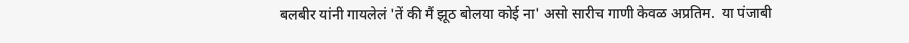बलबीर यांनी गायलेलं 'तें की मैं झूठ बोलया कोई ना' असो सारीच गाणी केवळ अप्रतिम.  या पंजाबी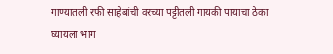गाण्यातली रफी साहेबांची वरच्या पट्टीतली गायकी पायाचा ठेका घ्यायला भाग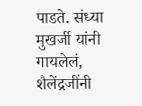पाडते. संध्या मुखर्जी यांनी गायलेलं, शैलेंद्रजींनी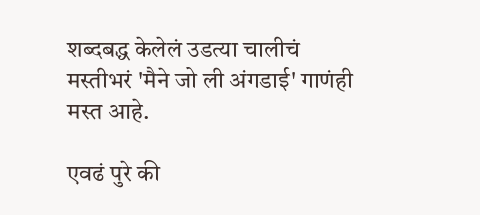शब्दबद्ध केलेलं उडत्या चालीचं मस्तीभरं 'मैने जो ली अंगडाई' गाणंही मस्त आहे.

एवढं पुरे की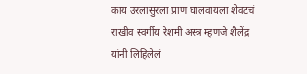काय उरलासुरला प्राण घालवायला शेवटचं राखीव स्वर्गीय रेशमी अस्त्र म्हणजे शैलेंद्र यांनी लिहिलेलं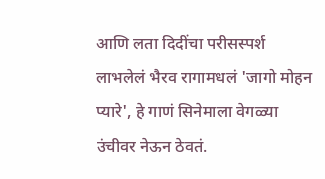आणि लता दिदींचा परीसस्पर्श लाभलेलं भैरव रागामधलं 'जागो मोहन प्यारे', हे गाणं सिनेमाला वेगळ्या उंचीवर नेऊन ठेवतं.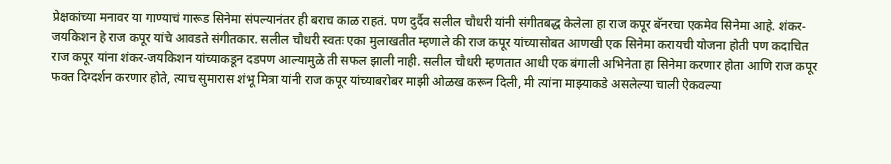प्रेक्षकांच्या मनावर या गाण्याचं गारूड सिनेमा संपल्यानंतर ही बराच काळ राहतं. पण दुर्दैव सलील चौधरी यांनी संगीतबद्ध केलेला हा राज कपूर बॅनरचा एकमेव सिनेमा आहे. शंकर-जयकिशन हे राज कपूर यांचे आवडते संगीतकार. सलील चौधरी स्वतः एका मुलाखतीत म्हणाले की राज कपूर यांच्यासोबत आणखी एक सिनेमा करायची योजना होती पण कदाचित राज कपूर यांना शंकर-जयकिशन यांच्याकडून दडपण आल्यामुळे ती सफल झाली नाही. सलील चौधरी म्हणतात आधी एक बंगाली अभिनेता हा सिनेमा करणार होता आणि राज कपूर फक्त दिग्दर्शन करणार होते, त्याच सुमारास शंभू मित्रा यांनी राज कपूर यांच्याबरोबर माझी ओळख करून दिली, मी त्यांना माझ्याकडे असलेल्या चाली ऐकवल्या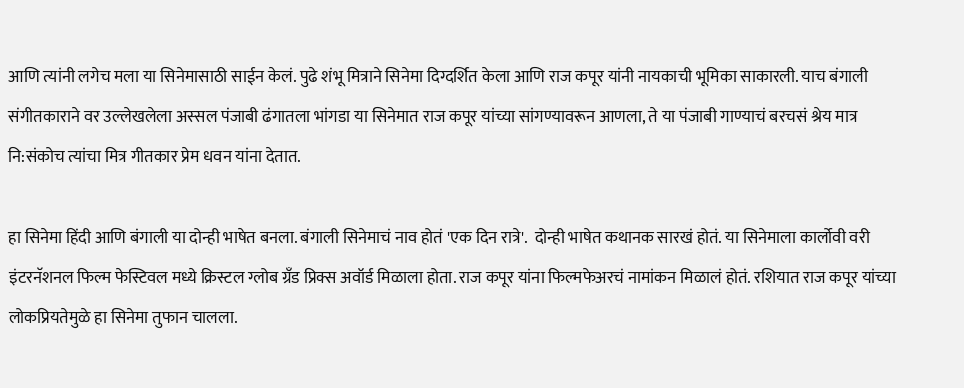आणि त्यांनी लगेच मला या सिनेमासाठी साईन केलं. पुढे शंभू मित्राने सिनेमा दिग्दर्शित केला आणि राज कपूर यांनी नायकाची भूमिका साकारली. याच बंगाली संगीतकाराने वर उल्लेखलेला अस्सल पंजाबी ढंगातला भांगडा या सिनेमात राज कपूर यांच्या सांगण्यावरून आणला, ते या पंजाबी गाण्याचं बरचसं श्रेय मात्र नि:संकोच त्यांचा मित्र गीतकार प्रेम धवन यांना देतात.

हा सिनेमा हिंदी आणि बंगाली या दोन्ही भाषेत बनला. बंगाली सिनेमाचं नाव होतं 'एक दिन रात्रे'.  दोन्ही भाषेत कथानक सारखं होतं. या सिनेमाला कार्लोवी वरी इंटरनॅशनल फिल्म फेस्टिवल मध्ये क्रिस्टल ग्लोब ग्रँड प्रिक्स अवॉर्ड मिळाला होता. राज कपूर यांना फिल्मफेअरचं नामांकन मिळालं होतं. रशियात राज कपूर यांच्या लोकप्रियतेमुळे हा सिनेमा तुफान चालला.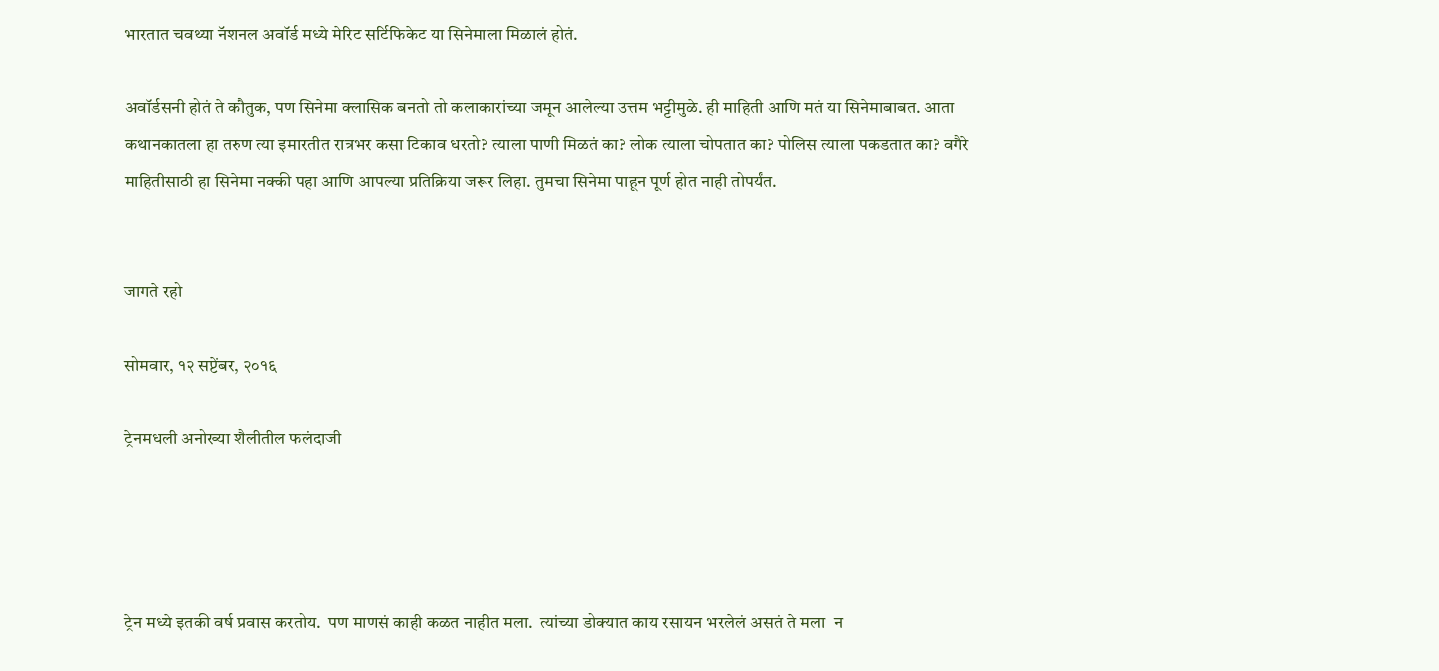भारतात चवथ्या नॅशनल अवॉर्ड मध्ये मेरिट सर्टिफिकेट या सिनेमाला मिळालं होतं.

अवॉर्डसनी होतं ते कौतुक, पण सिनेमा क्लासिक बनतो तो कलाकारांच्या जमून आलेल्या उत्तम भट्टीमुळे. ही माहिती आणि मतं या सिनेमाबाबत. आता कथानकातला हा तरुण त्या इमारतीत रात्रभर कसा टिकाव धरतो? त्याला पाणी मिळतं का? लोक त्याला चोपतात का? पोलिस त्याला पकडतात का? वगैरे माहितीसाठी हा सिनेमा नक्की पहा आणि आपल्या प्रतिक्रिया जरूर लिहा. तुमचा सिनेमा पाहून पूर्ण होत नाही तोपर्यंत.


जागते रहो

सोमवार, १२ सप्टेंबर, २०१६

ट्रेनमधली अनोख्या शैलीतील फलंदाजी




ट्रेन मध्ये इतकी वर्ष प्रवास करतोय.  पण माणसं काही कळत नाहीत मला.  त्यांच्या डोक्यात काय रसायन भरलेलं असतं ते मला  न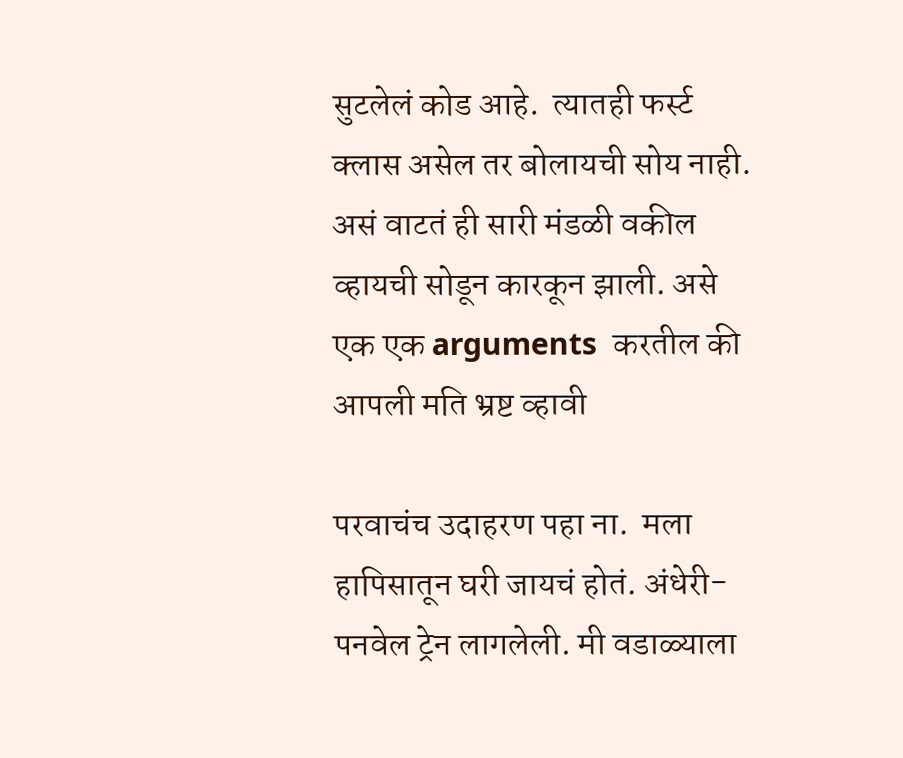सुटलेलं कोड आहे.  त्यातही फर्स्ट क्लास असेल तर बोलायची सोय नाही.  असं वाटतं ही सारी मंडळी वकील व्हायची सोडून कारकून झाली. असे एक एक arguments  करतील की आपली मति भ्रष्ट व्हावी

परवाचंच उदाहरण पहा ना.  मला हापिसातून घरी जायचं होतं. अंधेरी-पनवेल ट्रेन लागलेली. मी वडाळ्याला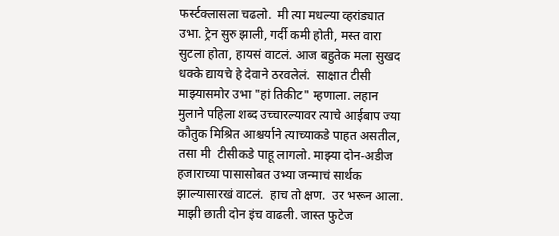फर्स्टक्लासला चढलो.  मी त्या मधल्या व्हरांड्यात उभा. ट्रेन सुरु झाली, गर्दी कमी होती, मस्त वारा सुटला होता, हायसं वाटलं. आज बहुतेक मला सुखद धक्के द्यायचे हे देवाने ठरवलेलं.  साक्षात टीसी माझ्यासमोर उभा "हां तिकीट" म्हणाला. लहान  मुलाने पहिला शब्द उच्चारल्यावर त्याचे आईबाप ज्या कौतुक मिश्रित आश्चर्याने त्याच्याकडे पाहत असतील, तसा मी  टीसीकडे पाहू लागलो. माझ्या दोन-अडीज हजाराच्या पासासोबत उभ्या जन्माचं सार्थक झाल्यासारखं वाटलं.  हाच तो क्षण.  उर भरून आला.  माझी छाती दोन इंच वाढली. जास्त फुटेज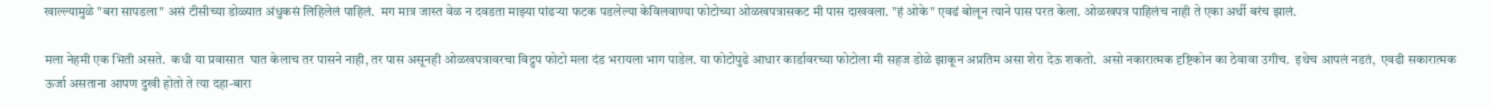खाल्ल्यामुळे "बरा सापडला" असं टीसीच्या डोळ्यात अंधुकसं लिहिलेलं पाहिलं.  मग मात्र जास्त वेळ न दवडता माझ्या पांढऱ्या फटक पडलेल्या केविलवाण्या फोटोच्या ओळखपत्रासकट मी पास दाखवला. "हं ओके" एवढं बोलून त्याने पास परत केला. ओळखपत्र पाहिलंच नाही ते एका अर्थी बरंच झालं.

मला नेहमी एक भिती असते.  कधी या प्रवासात  घात केलाच तर पासने नाही, तर पास असूनही ओळखपत्रावरचा विद्रुप फोटो मला दंड भरायला भाग पाडेल. या फोटोपुढे आधार कार्डावरच्या फोटोला मी सहज डोळे झाकून अप्रतिम असा शेरा देऊ शकतो.  असो नकारात्मक दृष्टिकोन का ठेवावा उगीच.  इथेच आपलं नडतं,  एवढी सकारात्मक ऊर्जा असताना आपण दुखी होतो ते त्या दहा-बारा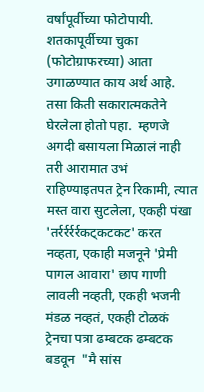वर्षांपूर्वीच्या फोटोपायी. शतकापूर्वीच्या चुका (फोटोग्राफरच्या) आता उगाळण्यात काय अर्थ आहे.  तसा किती सकारात्मकतेने घेरलेला होतो पहा.  म्हणजे अगदी बसायला मिळालं नाही तरी आरामात उभं  राहिण्याइतपत ट्रेन रिकामी, त्यात मस्त वारा सुटलेला, एकही पंखा 'तर्रर्रर्रर्रकट्कटकट' करत नव्हता, एकाही मजनूने 'प्रेमी पागल आवारा' छाप गाणी लावली नव्हती, एकही भजनी मंडळ नव्हतं, एकही टोळकं ट्रेनचा पत्रा ढम्बटक ढम्बटक बडवून  "मै सांस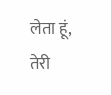लेता हूं, तेरी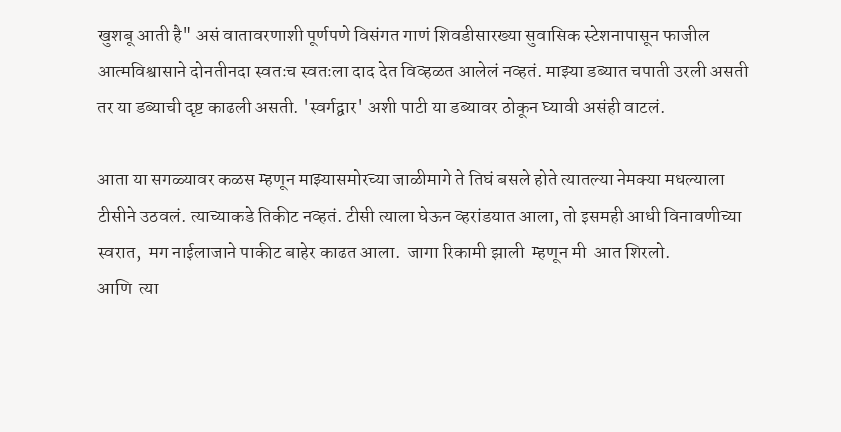खुशबू आती है" असं वातावरणाशी पूर्णपणे विसंगत गाणं शिवडीसारख्या सुवासिक स्टेशनापासून फाजील आत्मविश्वासाने दोनतीनदा स्वतःच स्वतःला दाद देत विव्हळत आलेलं नव्हतं. माझ्या डब्यात चपाती उरली असती तर या डब्याची दृष्ट काढली असती. 'स्वर्गद्वार' अशी पाटी या डब्यावर ठोकून घ्यावी असंही वाटलं.

आता या सगळ्यावर कळस म्हणून माझ्यासमोरच्या जाळीमागे ते तिघं बसले होते त्यातल्या नेमक्या मधल्याला टीसीने उठवलं. त्याच्याकडे तिकीट नव्हतं. टीसी त्याला घेऊन व्हरांडयात आला, तो इसमही आधी विनावणीच्या  स्वरात,  मग नाईलाजाने पाकीट बाहेर काढत आला.  जागा रिकामी झाली  म्हणून मी  आत शिरलो.
आणि  त्या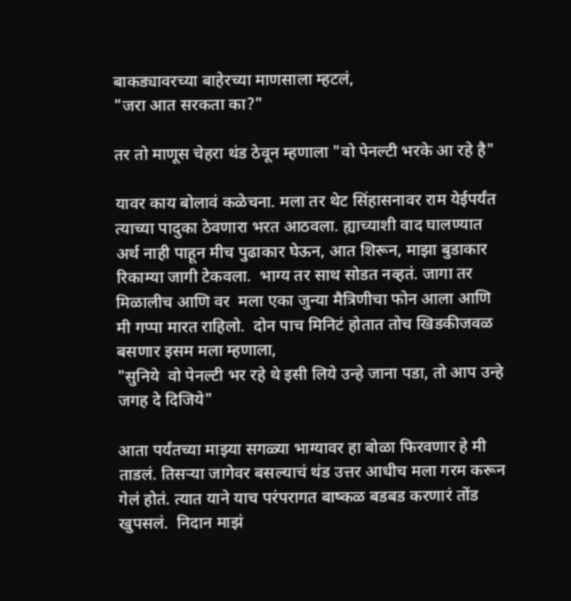बाकड्यावरच्या बाहेरच्या माणसाला म्हटलं,
"जरा आत सरकता का?"

तर तो माणूस चेहरा थंड ठेवून म्हणाला "वो पेनल्टी भरके आ रहे है"

यावर काय बोलावं कळेचना. मला तर थेट सिंहासनावर राम येईपर्यंत त्याच्या पादुका ठेवणारा भरत आठवला. ह्याच्याशी वाद घालण्यात अर्थ नाही पाहून मीच पुढाकार घेऊन, आत शिरून, माझा बुडाकार रिकाम्या जागी टेकवला.  भाग्य तर साथ सोडत नव्हतं. जागा तर मिळालीच आणि वर  मला एका जुन्या मैत्रिणीचा फोन आला आणि मी गप्पा मारत राहिलो.  दोन पाच मिनिटं होतात तोच खिडकीजवळ बसणार इसम मला म्हणाला,
"सुनिये  वो पेनल्टी भर रहे थे इसी लिये उन्हे जाना पडा, तो आप उन्हे जगह दे दिजिये"

आता पर्यंतच्या माझ्या सगळ्या भाग्यावर हा बोळा फिरवणार हे मी ताडलं. तिसऱ्या जागेवर बसल्याचं थंड उत्तर आधीच मला गरम करून गेलं होतं. त्यात याने याच परंपरागत बाष्कळ बडबड करणारं तोंड खुपसलं.  निदान माझं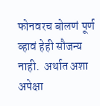फोनवरच बोलणं पूर्ण व्हावं हेही सौजन्य नाही.  अर्थात अशा अपेक्षा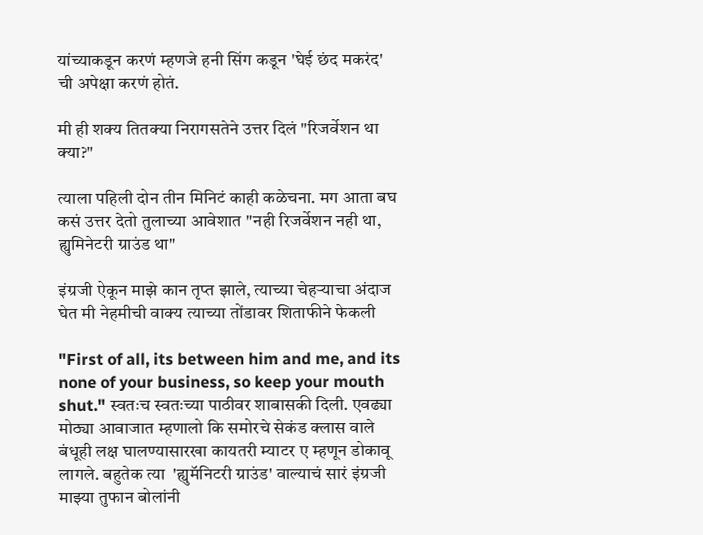यांच्याकडून करणं म्हणजे हनी सिंग कडून 'घेई छंद मकरंद' ची अपेक्षा करणं होतं.

मी ही शक्य तितक्या निरागसतेने उत्तर दिलं "रिजर्वेशन था क्या?"

त्याला पहिली दोन तीन मिनिटं काही कळेचना. मग आता बघ कसं उत्तर देतो तुलाच्या आवेशात "नही रिजर्वेशन नही था, ह्युमिनेटरी ग्राउंड था"

इंग्रजी ऐकून माझे कान तृप्त झाले, त्याच्या चेहऱ्याचा अंदाज घेत मी नेहमीची वाक्य त्याच्या तोंडावर शिताफीने फेकली

"First of all, its between him and me, and its none of your business, so keep your mouth shut." स्वतःच स्वतःच्या पाठीवर शाबासकी दिली. एवढ्या मोठ्या आवाजात म्हणालो कि समोरचे सेकंड क्लास वाले बंधूही लक्ष घालण्यासारखा कायतरी म्याटर ए म्हणून डोकावू लागले. बहुतेक त्या  'ह्युमॅनिटरी ग्राउंड' वाल्याचं सारं इंग्रजी माझ्या तुफान बोलांनी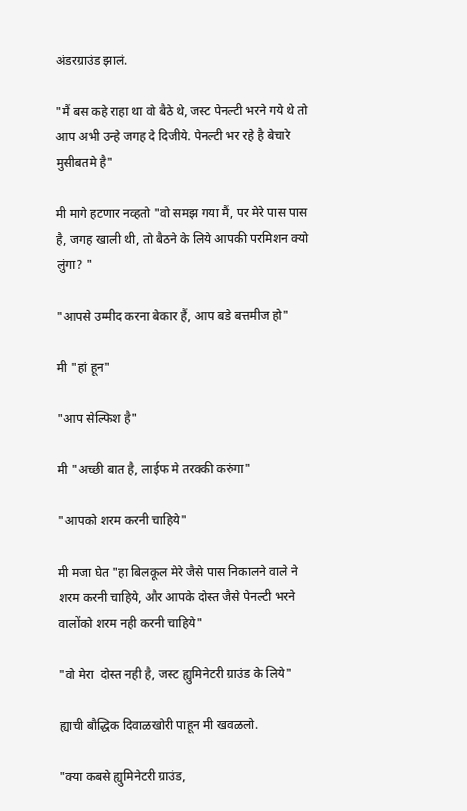अंडरग्राउंड झालं.

"मैं बस कहे राहा था वो बैठे थे, जस्ट पेनल्टी भरने गये थे तो आप अभी उन्हे जगह दे दिजीये. पेनल्टी भर रहे है बेचारे मुसीबतमे है"

मी मागे हटणार नव्हतो "वो समझ गया मैं, पर मेरे पास पास है, जगह खाली थी, तो बैठने के लिये आपकी परमिशन क्यो लुंगा? "

"आपसे उम्मीद करना बेकार हैं, आप बडे बत्तमीज हो"

मी "हां हून"

"आप सेल्फिश है"

मी "अच्छी बात है, लाईफ मे तरक्की करुंगा"

"आपको शरम करनी चाहिये"

मी मजा घेत "हा बिलकूल मेरे जैसे पास निकालने वाले ने शरम करनी चाहिये, और आपके दोस्त जैसे पेनल्टी भरने वालोंको शरम नही करनी चाहिये"

"वो मेरा  दोस्त नही है, जस्ट ह्युमिनेटरी ग्राउंड के लिये"

ह्याची बौद्धिक दिवाळखोरी पाहून मी खवळलो.

"क्या कबसे ह्युमिनेटरी ग्राउंड,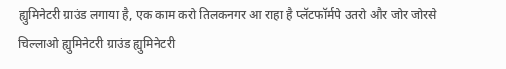ह्युमिनेटरी ग्राउंड लगाया है, एक काम करो तिलकनगर आ राहा है प्लॅटफॉर्मपे उतरो और जोर जोरसे चिल्लाओ ह्युमिनेटरी ग्राउंड ह्युमिनेटरी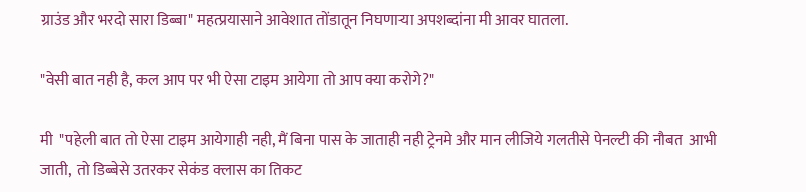ग्राउंड और भरदो सारा डिब्बा" महत्प्रयासाने आवेशात तोंडातून निघणाऱ्या अपशब्दांना मी आवर घातला.

"वेसी बात नही है, कल आप पर भी ऐसा टाइम आयेगा तो आप क्या करोगे?"

मी  "पहेली बात तो ऐसा टाइम आयेगाही नही, मैं बिना पास के जाताही नही ट्रेनमे और मान लीजिये गलतीसे पेनल्टी की नौबत  आभी जाती,  तो डिब्बेसे उतरकर सेकंड क्लास का तिकट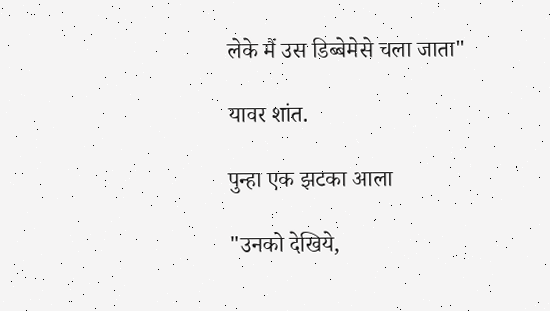लेके मैं उस डिब्बेमेसे चला जाता"

यावर शांत.

पुन्हा एक झटका आला

"उनको देखिये,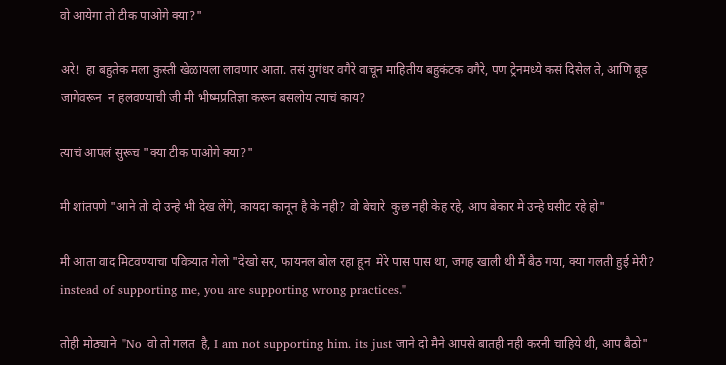वो आयेगा तो टीक पाओगे क्या?"

अरे!  हा बहुतेक मला कुस्ती खेळायला लावणार आता. तसं युगंधर वगैरे वाचून माहितीय बहुकंटक वगैरे, पण ट्रेनमध्ये कसं दिसेल ते, आणि बूड जागेवरून  न हलवण्याची जी मी भीष्मप्रतिज्ञा करून बसलोय त्याचं काय?

त्याचं आपलं सुरूच "क्या टीक पाओगे क्या?"

मी शांतपणे "आने तो दो उन्हे भी देख लेंगे, कायदा कानून है के नही? वो बेचारे  कुछ नही केह रहे, आप बेकार मे उन्हे घसीट रहे हो"

मी आता वाद मिटवण्याचा पवित्र्यात गेलो "देखो सर, फायनल बोल रहा हून  मेरे पास पास था, जगह खाली थी मैं बैठ गया, क्या गलती हुई मेरी? instead of supporting me, you are supporting wrong practices."

तोही मोठ्याने  "No वो तो गलत  है, I am not supporting him. its just जाने दो मैने आपसे बातही नही करनी चाहिये थी, आप बैठो"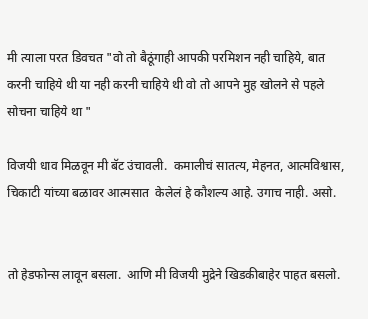मी त्याला परत डिवचत "वो तो बैठूंगाही आपकी परमिशन नही चाहिये, बात करनी चाहिये थी या नही करनी चाहिये थी वो तो आपने मुह खोलने से पहले सोचना चाहिये था "

विजयी धाव मिळवून मी बॅट उंचावली.  कमालीचं सातत्य, मेहनत, आत्मविश्वास, चिकाटी यांच्या बळावर आत्मसात  केलेलं हे कौशल्य आहे. उगाच नाही. असो.


तो हेडफोन्स लावून बसला.  आणि मी विजयी मुद्रेने खिडकीबाहेर पाहत बसलो.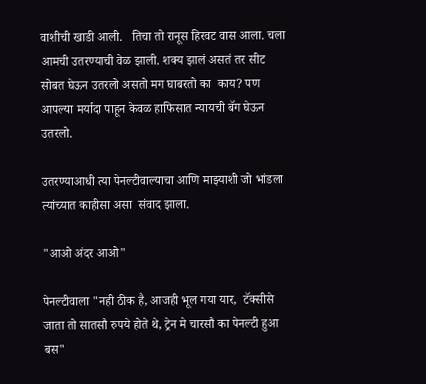वाशीची खाडी आली.   तिचा तो रानूस हिरवट वास आला. चला आमची उतरण्याची वेळ झाली. शक्य झालं असतं तर सीट सोबत घेऊन उतरलो असतो मग घाबरतो का  काय? पण आपल्या मर्यादा पाहून केवळ हाफिसात न्यायची बॅग घेऊन उतरलो.

उतरण्याआधी त्या पेनल्टीवाल्याचा आणि माझ्याशी जो भांडला त्यांच्यात काहीसा असा  संवाद झाला.

"आओ अंदर आओ"

पेनल्टीवाला "नही ठीक है, आजही भूल गया यार,  टॅक्सीसे जाता तो सातसौ रुपये होते थे, ट्रेन मे चारसौ का पेनल्टी हुआ बस"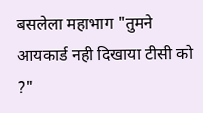बसलेला महाभाग "तुमने आयकार्ड नही दिखाया टीसी को ?"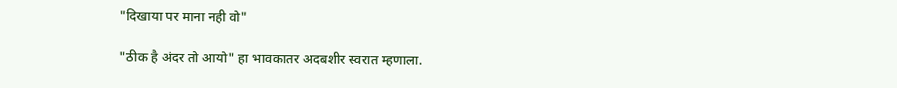"दिखाया पर माना नही वो"

"ठीक है अंदर तो आयो" हा भावकातर अदबशीर स्वरात म्हणाला.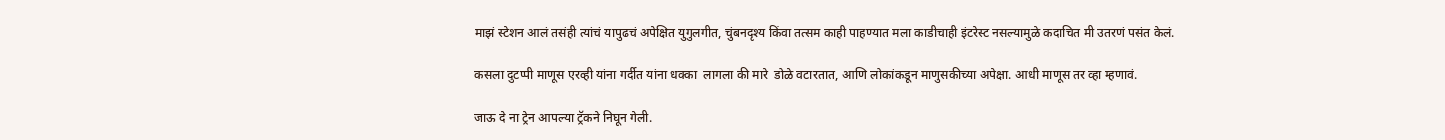माझं स्टेशन आलं तसंही त्यांचं यापुढचं अपेक्षित युगुलगीत, चुंबनदृश्य किंवा तत्सम काही पाहण्यात मला काडीचाही इंटरेस्ट नसल्यामुळे कदाचित मी उतरणं पसंत केलं.

कसला दुटप्पी माणूस एरव्ही यांना गर्दीत यांना धक्का  लागला की मारे  डोळे वटारतात, आणि लोकांकडून माणुसकीच्या अपेक्षा. आधी माणूस तर व्हा म्हणावं.

जाऊ दे ना ट्रेन आपल्या ट्रॅकने निघून गेली.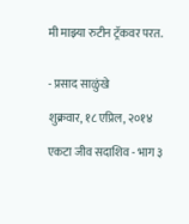मी माझ्या रुटीन ट्रॅकवर परत.


- प्रसाद साळुंखे

शुक्रवार, १८ एप्रिल, २०१४

एकटा जीव सदाशिव - भाग ३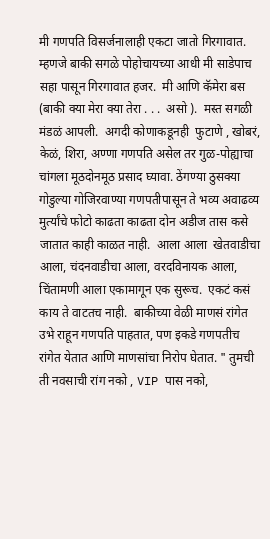मी गणपति विसर्जनालाही एकटा जातो गिरगावात.  म्हणजे बाकी सगळे पोहोचायच्या आधी मी साडेपाच सहा पासून गिरगावात हजर.  मी आणि कॅमेरा बस (बाकी क्या मेरा क्या तेरा . . .  असो ).  मस्त सगळी मंडळं आपली.  अगदी कोणाकडूनही  फुटाणे , खोबरं, केळं, शिरा, अण्णा गणपति असेल तर गुळ-पोह्याचा चांगला मूठदोनमूठ प्रसाद घ्यावा. ठेंगण्या ठुसक्या गोडुल्या गोजिरवाण्या गणपतीपासून ते भव्य अवाढव्य मुर्त्यांचे फोटो काढता काढता दोन अडीज तास कसे जातात काही काळत नाही.  आला आला  खेतवाडीचा आला, चंदनवाडीचा आला, वरदविनायक आला, चिंतामणी आला एकामागून एक सुरूच.  एकटं कसं काय ते वाटतच नाही.  बाकीच्या वेळी माणसं रांगेत उभे राहून गणपति पाहतात, पण इकडे गणपतीच रांगेत येतात आणि माणसांचा निरोप घेतात. " तुमची ती नवसाची रांग नको , VIP पास नको,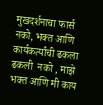मुखदर्शनाचा फार्स नको, भक्त आणि कार्यकर्त्यांची ढकला ढकली  नको , माझे भक्त आणि मी काय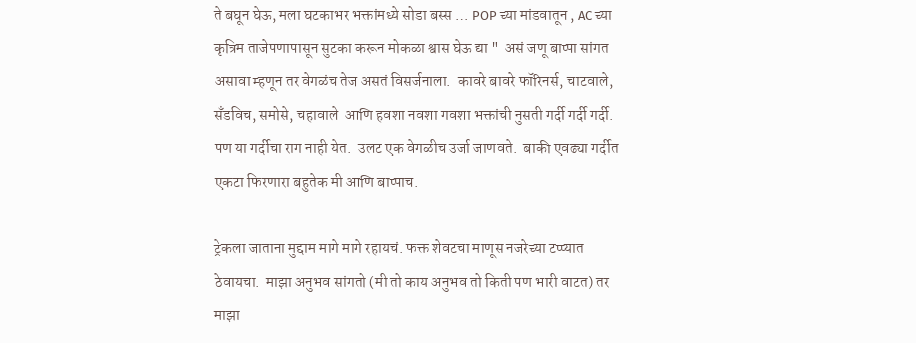ते बघून घेऊ, मला घटकाभर भक्तांमध्ये सोडा बस्स … POP च्या मांडवातून , AC च्या कृत्रिम ताजेपणापासून सुटका करून मोकळा श्वास घेऊ द्या "  असं जणू बाप्पा सांगत असावा म्हणून तर वेगळंच तेज असतं विसर्जनाला.  कावरे बावरे फॉरिनर्स, चाटवाले, सॅंडविच, समोसे, चहावाले  आणि हवशा नवशा गवशा भक्तांची नुसती गर्दी गर्दी गर्दी.  पण या गर्दीचा राग नाही येत.  उलट एक वेगळीच उर्जा जाणवते.  बाकी एवढ्या गर्दीत एकटा फिरणारा बहुतेक मी आणि बाप्पाच.

ट्रेकला जाताना मुद्दाम मागे मागे रहायचं. फक्त शेवटचा माणूस नजरेच्या टप्प्यात ठेवायचा.  माझा अनुभव सांगतो (मी तो काय अनुभव तो किती पण भारी वाटत) तर माझा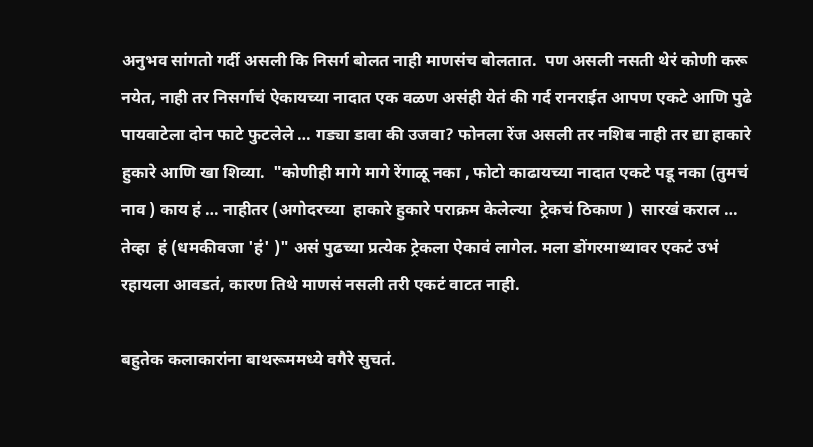अनुभव सांगतो गर्दी असली कि निसर्ग बोलत नाही माणसंच बोलतात.  पण असली नसती थेरं कोणी करू नयेत, नाही तर निसर्गाचं ऐकायच्या नादात एक वळण असंही येतं की गर्द रानराईत आपण एकटे आणि पुढे पायवाटेला दोन फाटे फुटलेले … गड्या डावा की उजवा? फोनला रेंज असली तर नशिब नाही तर द्या हाकारे हुकारे आणि खा शिव्या.  "कोणीही मागे मागे रेंगाळू नका , फोटो काढायच्या नादात एकटे पडू नका (तुमचं नाव ) काय हं … नाहीतर (अगोदरच्या  हाकारे हुकारे पराक्रम केलेल्या  ट्रेकचं ठिकाण )  सारखं कराल …  तेव्हा  हं (धमकीवजा 'हं' )" असं पुढच्या प्रत्येक ट्रेकला ऐकावं लागेल. मला डोंगरमाथ्यावर एकटं उभं रहायला आवडतं, कारण तिथे माणसं नसली तरी एकटं वाटत नाही.

बहुतेक कलाकारांना बाथरूममध्ये वगैरे सुचतं.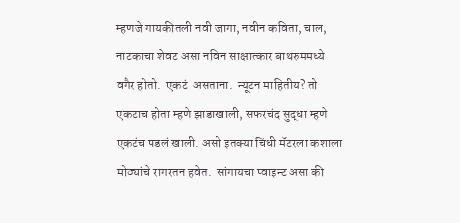म्हणजे गायकीतली नवी जागा, नवीन कविता, चाल, नाटकाचा शेवट असा नविन साक्षात्कार बाथरुममध्ये वगैर होतो.  एकटं  असताना.  न्यूटन माहितीय? तो एकटाच होता म्हणे झाडाखाली, सफरचंद सुद्धा म्हणे एकटंच पडलं खाली. असो इतक्या चिंधी मॅटरला कशाला मोठ्यांचे रागरतन हवेत.  सांगायचा प्वाइन्ट असा की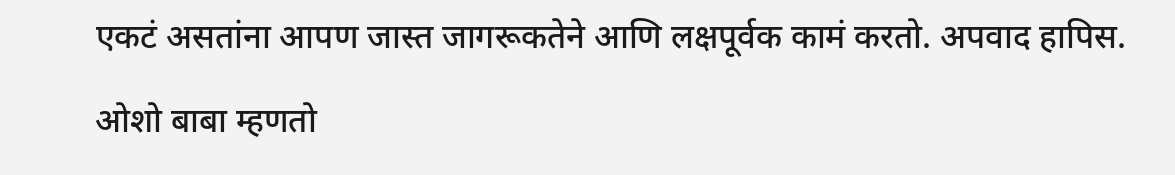एकटं असतांना आपण जास्त जागरूकतेने आणि लक्षपूर्वक कामं करतो. अपवाद हापिस.

ओशो बाबा म्हणतो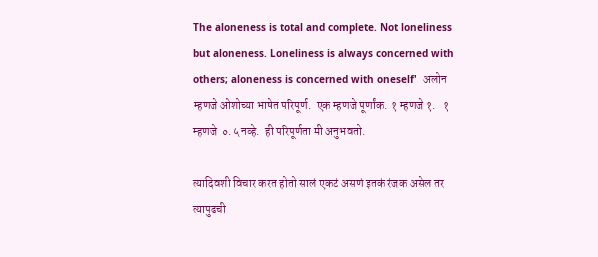The aloneness is total and complete. Not loneliness but aloneness. Loneliness is always concerned with others; aloneness is concerned with oneself'  अलोन म्हणजे ओशोच्या भाषेत परिपूर्ण.  एक म्हणजे पूर्णांक. १ म्हणजे १.   १ म्हणजे  ०.५ नव्हे.  ही परिपूर्णता मी अनुभवतो.

त्यादिवशी विचार करत होतो सालं एकटं असणं इतकं रंजक असेल तर त्यापुढची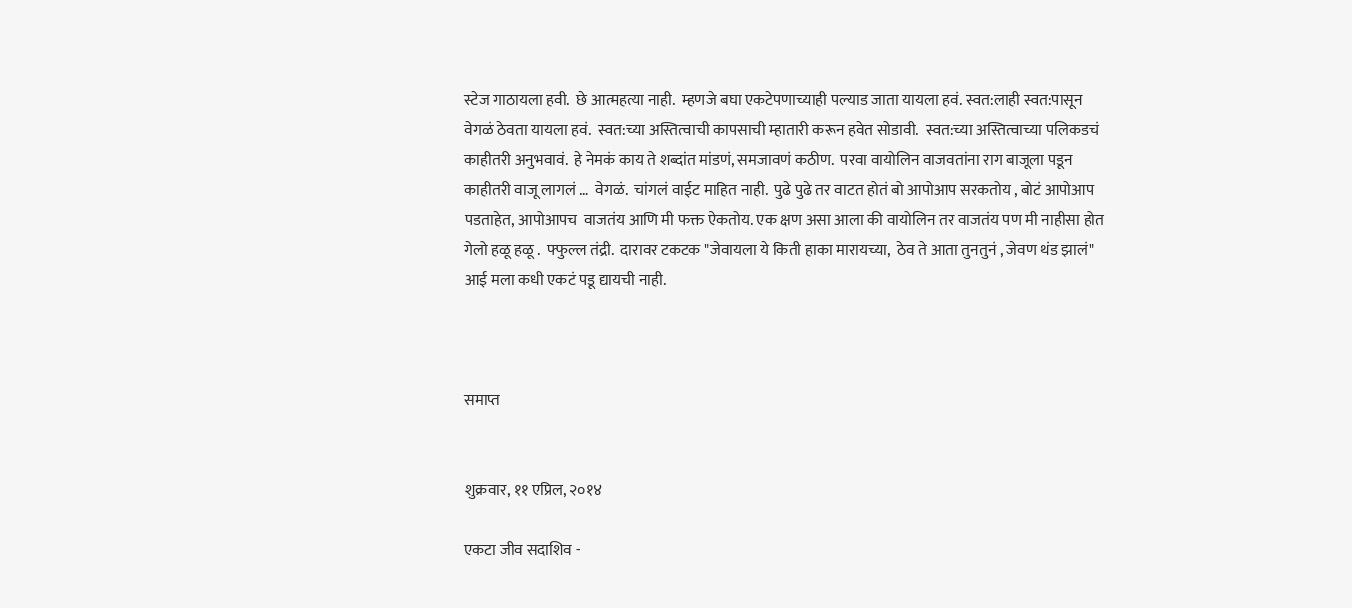स्टेज गाठायला हवी.  छे आत्महत्या नाही.  म्हणजे बघा एकटेपणाच्याही पल्याड जाता यायला हवं. स्वत:लाही स्वत:पासून वेगळं ठेवता यायला हवं.  स्वत:च्या अस्तित्वाची कापसाची म्हातारी करून हवेत सोडावी.  स्वत:च्या अस्तित्वाच्या पलिकडचं काहीतरी अनुभवावं.  हे नेमकं काय ते शब्दांत मांडणं, समजावणं कठीण.  परवा वायोलिन वाजवतांना राग बाजूला पडून काहीतरी वाजू लागलं …  वेगळं.  चांगलं वाईट माहित नाही.  पुढे पुढे तर वाटत होतं बो आपोआप सरकतोय , बोटं आपोआप पडताहेत, आपोआपच  वाजतंय आणि मी फक्त ऐकतोय. एक क्षण असा आला की वायोलिन तर वाजतंय पण मी नाहीसा होत गेलो हळू हळू .  फ्फुल्ल तंद्री.  दारावर टकटक "जेवायला ये किती हाका मारायच्या,  ठेव ते आता तुनतुनं , जेवण थंड झालं" आई मला कधी एकटं पडू द्यायची नाही.



समाप्त


शुक्रवार, ११ एप्रिल, २०१४

एकटा जीव सदाशिव -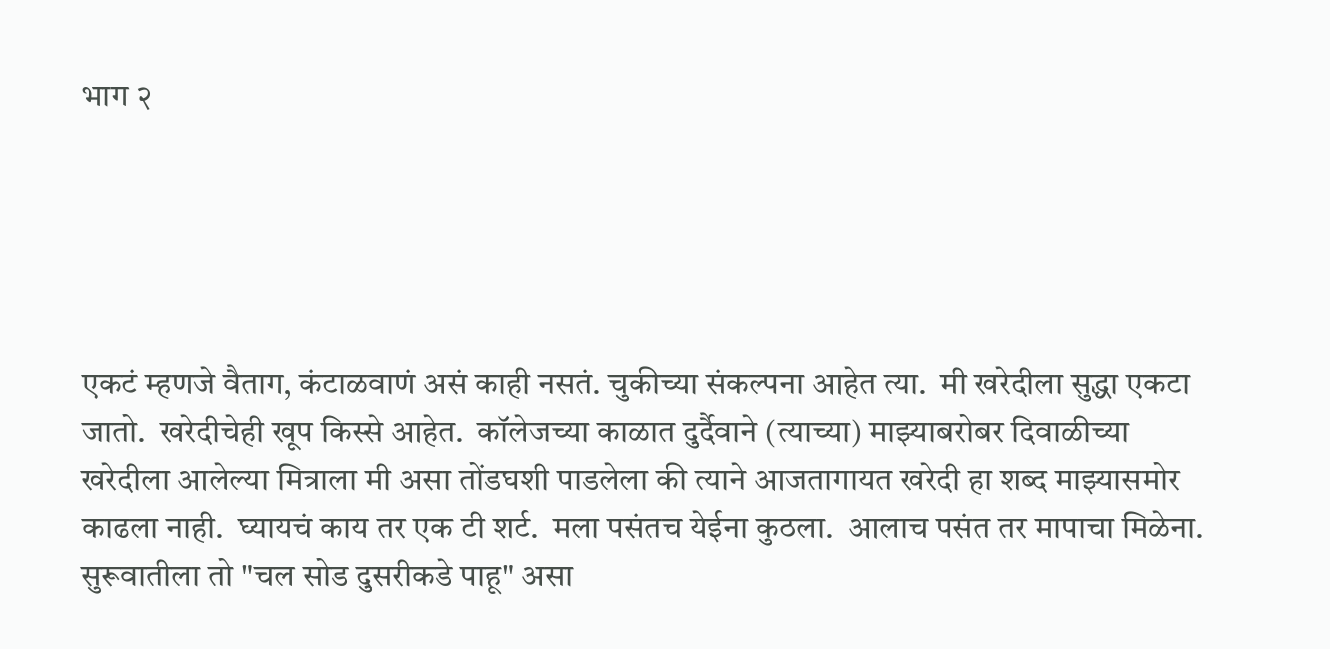भाग २





एकटं म्हणजे वैताग, कंटाळवाणं असं काही नसतं. चुकीच्या संकल्पना आहेत त्या.  मी खरेदीला सुद्धा एकटा जातो.  खरेदीचेही खूप किस्से आहेत.  कॉलेजच्या काळात दुर्दैवाने (त्याच्या) माझ्याबरोबर दिवाळीच्या खरेदीला आलेल्या मित्राला मी असा तोंडघशी पाडलेला की त्याने आजतागायत खरेदी हा शब्द माझ्यासमोर काढला नाही.  घ्यायचं काय तर एक टी शर्ट.  मला पसंतच येईना कुठला.  आलाच पसंत तर मापाचा मिळेना. सुरूवातीला तो "चल सोड दुसरीकडे पाहू" असा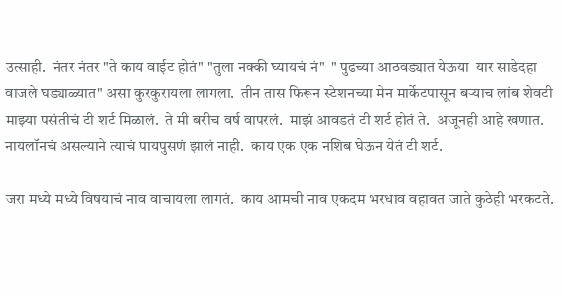उत्साही.  नंतर नंतर "ते काय वाईट होतं" "तुला नक्की घ्यायचं नं"  " पुढच्या आठवड्यात येऊया  यार साडेदहा वाजले घड्याळ्यात" असा कुरकुरायला लागला.  तीन तास फिरून स्टेशनच्या मेन मार्केटपासून बर्‍याच लांब शेवटी माझ्या पसंतीचं टी शर्ट मिळालं.  ते मी बरीच वर्ष वापरलं.  माझं आवडतं टी शर्ट होतं ते.  अजूनही आहे खणात.  नायलॉनचं असल्याने त्याचं पायपुसणं झालं नाही.  काय एक एक नशिब घेऊन येतं टी शर्ट.

जरा मध्ये मध्ये विषयाचं नाव वाचायला लागतं.  काय आमची नाव एकदम भरधाव वहावत जाते कुठेही भरकटते.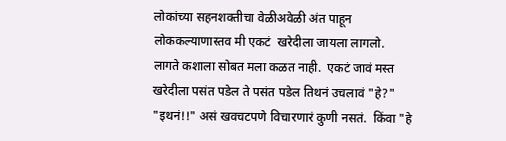लोकांच्या सहनशक्तीचा वेळीअवेळी अंत पाहून लोककल्याणास्तव मी एकटं  खरेदीला जायला लागलो.  लागते कशाला सोबत मला कळत नाही.  एकटं जावं मस्त खरेदीला पसंत पडेल ते पसंत पडेल तिथनं उचलावं "हे?"  "इथनं!!" असं खवचटपणे विचारणारं कुणी नसतं.  किंवा "हे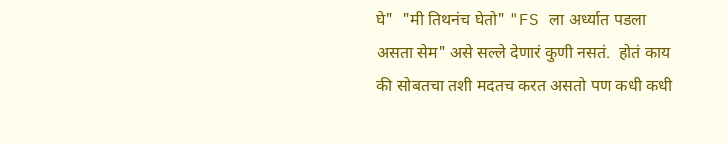घे"  "मी तिथनंच घेतो" "FS ला अर्ध्यात पडला असता सेम" असे सल्ले देणारं कुणी नसतं.  होतं काय की सोबतचा तशी मदतच करत असतो पण कधी कधी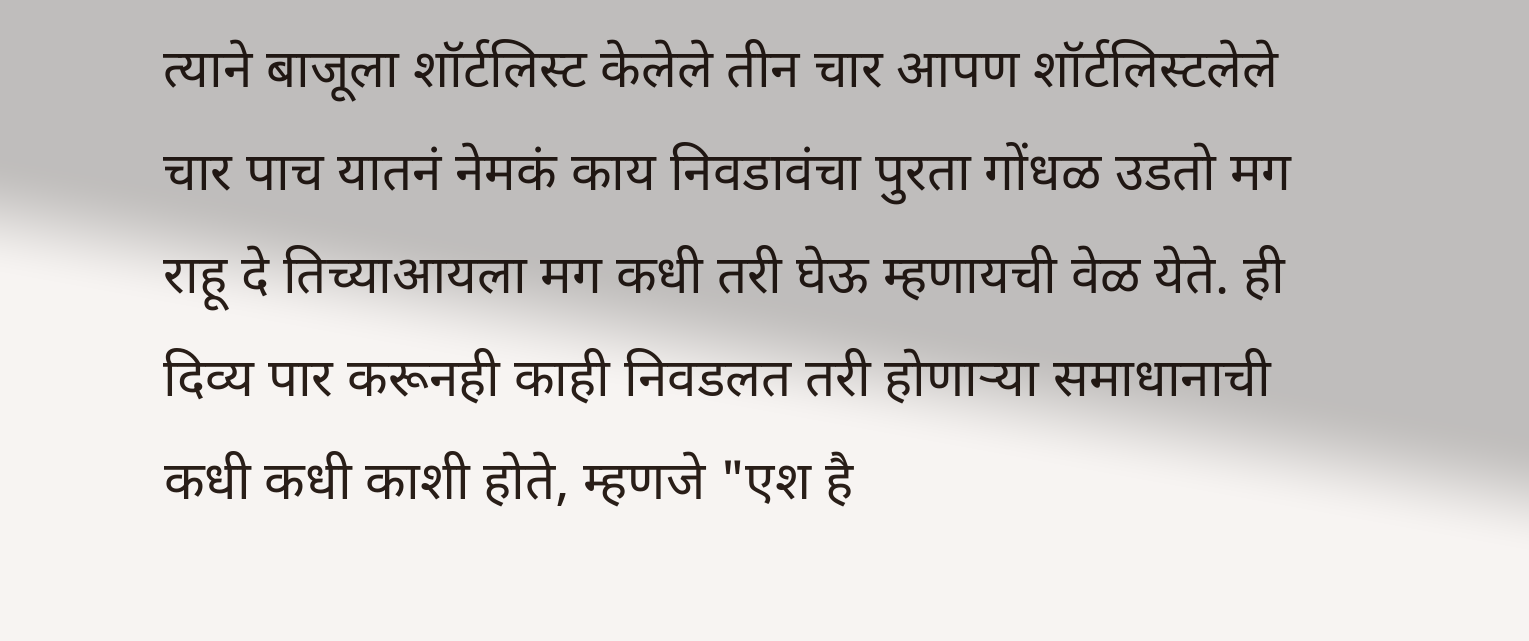त्याने बाजूला शॉर्टलिस्ट केलेले तीन चार आपण शॉर्टलिस्टलेले चार पाच यातनं नेमकं काय निवडावंचा पुरता गोंधळ उडतो मग राहू दे तिच्याआयला मग कधी तरी घेऊ म्हणायची वेळ येते. ही दिव्य पार करूनही काही निवडलत तरी होणार्‍या समाधानाची कधी कधी काशी होते, म्हणजे "एश है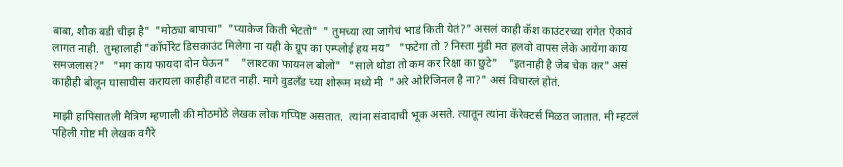बाबा, शौक बडी चीझ है"  "मोठ्या बापाचा"  "प्याकेज किती भेटतो"  " तुमच्या त्या जागेचं भाडं किती येतं?" असलं काही कॅश काउंटरच्या रांगेत ऐकावं लागत नाही.  तुम्हालाही "कॉर्पोरेट डिसकाउंट मिलेगा ना यही के ग्रूप का एम्प्लोई हय मय"   "फटेगा तो ? निस्ता मुंडी मत हलवो वापस लेके आयेंगा काय समजलास?"   "मग काय फायदा दोन घेऊन"    "लाश्टका फायनल बोलो"   "साले थोडा तो कम कर रिक्षा का छुटे"    "इतनाही है जेब चेक कर" असं काहीही बोलून घासाघीस करायला काहीही वाटत नाही. मागे वुडलॅंड च्या शोरूम मध्ये मी  "अरे ओरिजिनल है ना?" असं विचारलं होतं.

माझी हापिसातली मैत्रिण म्हणाली की मोठमोठे लेखक लोक गप्पिष्ट असतात.  त्यांना संवादाची भूक असते. त्यातून त्यांना कॅरेक्टर्स मिळत जातात. मी म्हटलं पहिली गोष्ट मी लेखक वगैरे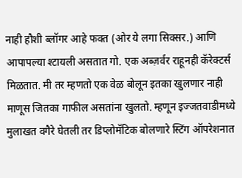नाही हौशी ब्लॉगर आहे फक्त (ओर ये लगा सिक्सर.) आणि आपापल्या श्टायली असतात गो. एक अब्ज़र्वर राहूनही कॅरेक्टर्स मिळतात. मी तर म्हणतो एक वेळ बोलून इतका खुलणार नाही माणूस जितका गाफील असतांना खुलतो. म्हणून इज्जतवाडीमध्ये मुलाखत वगैरे घेतली तर डिप्लोमॅटिक बोलणारे स्टिंग ऑपरेशनात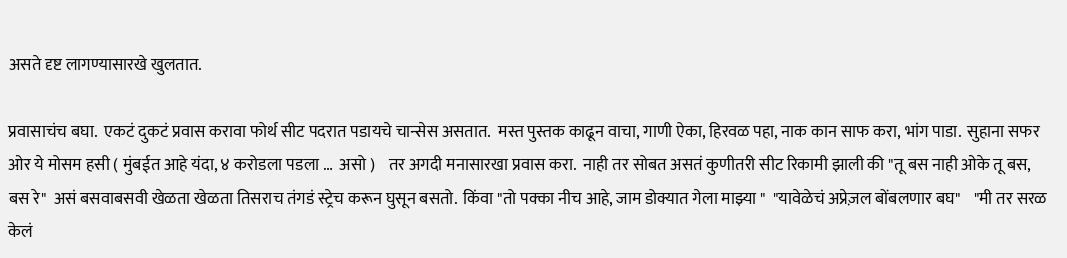असते दृष्ट लागण्यासारखे खुलतात.

प्रवासाचंच बघा.  एकटं दुकटं प्रवास करावा फोर्थ सीट पदरात पडायचे चान्सेस असतात.  मस्त पुस्तक काढून वाचा, गाणी ऐका, हिरवळ पहा, नाक कान साफ करा, भांग पाडा.  सुहाना सफर ओर ये मोसम हसी ( मुंबईत आहे यंदा, ४ करोडला पडला …  असो )    तर अगदी मनासारखा प्रवास करा.  नाही तर सोबत असतं कुणीतरी सीट रिकामी झाली की "तू बस नाही ओके तू बस, बस रे"  असं बसवाबसवी खेळता खेळता तिसराच तंगडं स्ट्रेच करून घुसून बसतो.  किंवा "तो पक्का नीच आहे, जाम डोक्यात गेला माझ्या "  "यावेळेचं अप्रेज़ल बोंबलणार बघ"    "मी तर सरळ केलं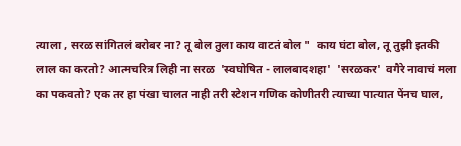त्याला , सरळ सांगितलं बरोबर ना? तू बोल तुला काय वाटतं बोल "  काय घंटा बोल, तू तुझी इतकी लाल का करतो? आत्मचरित्र लिही ना सरळ  'स्वघोषित - लालबादशहा'  'सरळकर'  वगैरे नावाचं मला का पकवतो? एक तर हा पंखा चालत नाही तरी स्टेशन गणिक कोणीतरी त्याच्या पात्यात पेंनच घाल,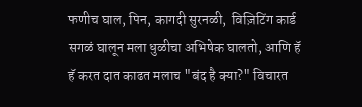फणीच घाल, पिन, कागदी सुरनळी,  विज़िटिंग कार्ड  सगळं घालून मला धुळीचा अभिषेक घालतो, आणि हॅ हॅ करत दात काढत मलाच "बंद है क्या?" विचारत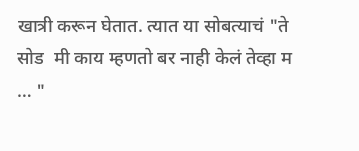खात्री करून घेतात. त्यात या सोबत्याचं "ते सोड  मी काय म्हणतो बर नाही केलं तेव्हा म … "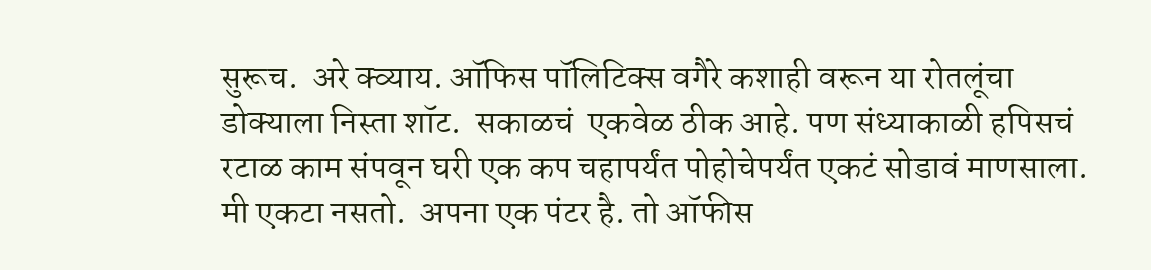सुरूच.  अरे क्व्याय. ऑफिस पॉलिटिक्स वगैरे कशाही वरून या रोतलूंचा डोक्याला निस्ता शॉट.  सकाळचं  एकवेळ ठीक आहे. पण संध्याकाळी हपिसचं रटाळ काम संपवून घरी एक कप चहापर्यंत पोहोचेपर्यंत एकटं सोडावं माणसाला.  मी एकटा नसतो.  अपना एक पंटर है. तो ऑफीस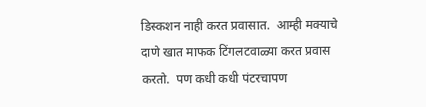डिस्कशन नाही करत प्रवासात.  आम्ही मक्याचे दाणे खात माफक टिंगलटवाळ्या करत प्रवास करतो.  पण कधी कधी पंटरचापण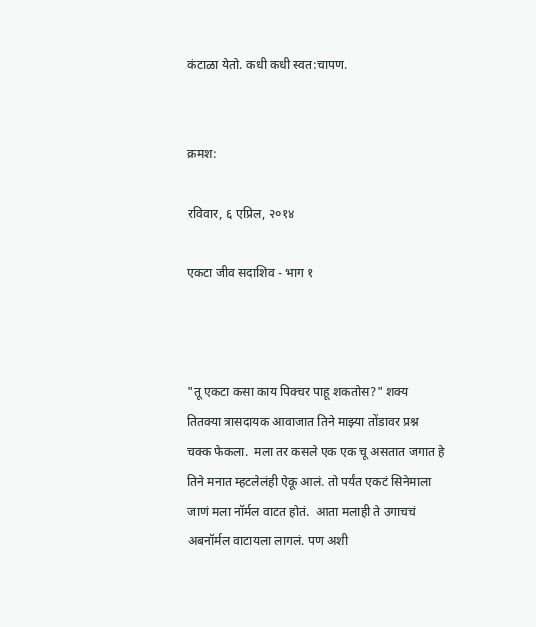कंटाळा येतो. कधी कधी स्वत:चापण.


क्रमश:

रविवार, ६ एप्रिल, २०१४

एकटा जीव सदाशिव - भाग १



"तू एकटा कसा काय पिक्चर पाहू शकतोस?" शक्य तितक्या त्रासदायक आवाजात तिने माझ्या तोंडावर प्रश्न चक्क फेकला.  मला तर कसले एक एक चू असतात जगात हे तिने मनात म्हटलेलंही ऐकू आलं. तो पर्यंत एकटं सिनेमाला जाणं मला नॉर्मल वाटत होतं.  आता मलाही ते उगाचचं अबनॉर्मल वाटायला लागलं. पण अशी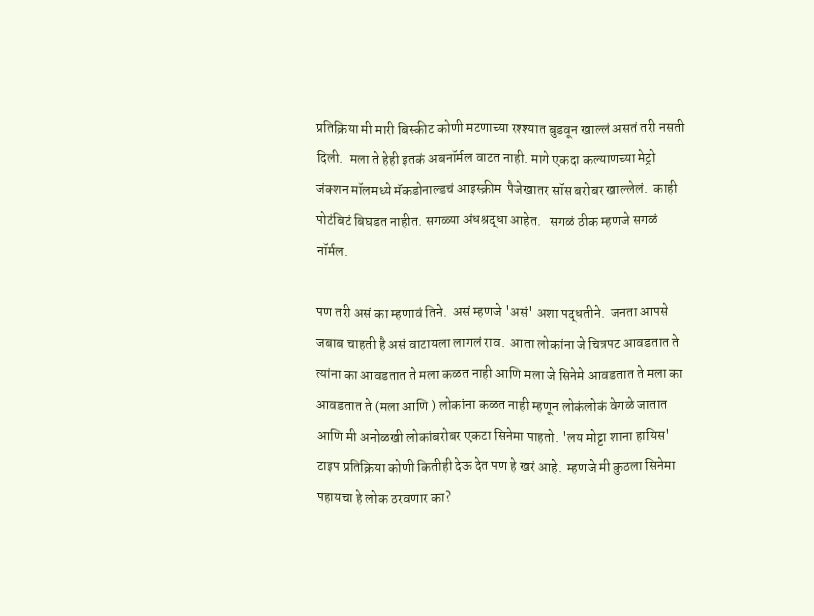प्रतिक्रिया मी मारी बिस्कीट कोणी मटणाच्या रश्श्यात बुडवून खाल्लं असतं तरी नसती दिली.  मला ते हेही इतकं अबनॉर्मल वाटत नाही. मागे एकदा कल्याणच्या मेट्रो जंक्शन मॉलमध्ये मॅकडोनाल्डचं आइस्क्रीम  पैजेखातर सॉस बरोबर खाल्लेलं.  काही पोटंबिटं बिघडत नाहीत. सगळ्या अंधश्रद्धा आहेत.   सगळं ठीक म्हणजे सगळं नॉर्मल.

पण तरी असं का म्हणावं तिने.  असं म्हणजे 'असं' अशा पद्धतीने.  जनता आपसे जबाब चाहती है असं वाटायला लागलं राव.  आता लोकांना जे चित्रपट आवडतात ते त्यांना का आवडतात ते मला कळत नाही आणि मला जे सिनेमे आवडतात ते मला का आवडतात ते (मला आणि ) लोकांना कळत नाही म्हणून लोकंलोकं वेगळे जातात आणि मी अनोळखी लोकांबरोबर एकटा सिनेमा पाहतो. 'लय मोट्टा शाना हायिस' टाइप प्रतिक्रिया कोणी कितीही देऊ देत पण हे खरं आहे.  म्हणजे मी कुठला सिनेमा पहायचा हे लोक ठरवणार का?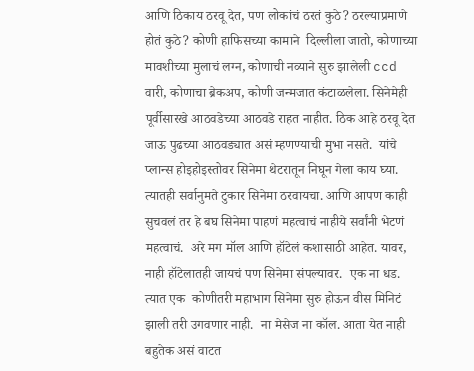आणि ठिकाय ठरवू देत, पण लोकांचं ठरतं कुठे? ठरल्याप्रमाणे होतं कुठे? कोणी हाफिसच्या कामाने  दिल्लीला जातो, कोणाच्या मावशीच्या मुलाचं लग्न, कोणाची नव्याने सुरु झालेली ccd वारी, कोणाचा ब्रेकअप, कोणी जन्मजात कंटाळलेला. सिनेमेही पूर्वीसारखे आठवडेच्या आठवडे राहत नाहीत. ठिक आहे ठरवू देत जाऊ पुढच्या आठवड्यात असं म्हणण्याची मुभा नसते.  यांचे प्लान्स होइहोइस्तोवर सिनेमा थेटरातून निघून गेला काय घ्या. त्यातही सर्वानुमते टुकार सिनेमा ठरवायचा. आणि आपण काही सुचवलं तर हे बघ सिनेमा पाहणं महत्वाचं नाहीये सर्वांनी भेटणं महत्वाचं.  अरे मग मॉल आणि हॉटेलं कशासाठी आहेत. यावर,  नाही हॉटेलातही जायचं पण सिनेमा संपल्यावर.  एक ना धड.  त्यात एक  कोणीतरी महाभाग सिनेमा सुरु होऊन वीस मिनिटं झाली तरी उगवणार नाही.  ना मेसेज ना कॉल. आता येत नाही बहुतेक असं वाटत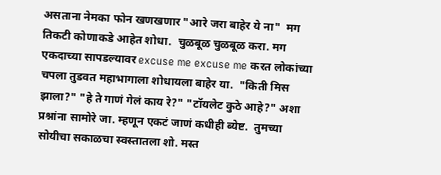असताना नेमका फोन खणखणार "आरे जरा बाहेर ये ना"  मग तिकटी कोणाकडे आहेत शोधा.  चुळबूळ चुळबूळ करा. मग एकदाच्या सापडल्यावर excuse me excuse me करत लोकांच्या चपला तुडवत महाभागाला शोधायला बाहेर या.  "किती मिस झाला?" "हे ते गाणं गेलं काय रे?" "टॉयलेट कुठे आहे?" अशा प्रश्नांना सामोरे जा. म्हणून एकटं जाणं कधीही ब्येष्ट.  तुमच्या सोयीचा सकाळचा स्वस्तातला शो. मस्त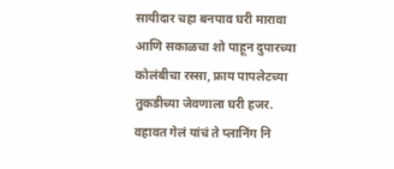सायीदार चहा बनपाव घरी मारावा आणि सकाळचा शो पाहून दुपारच्या कोलंबीचा रस्सा, फ्राय पापलेटच्या तुकडीच्या जेवणाला घरी हजर. वहावत गेलं यांचं ते प्लानिंग नि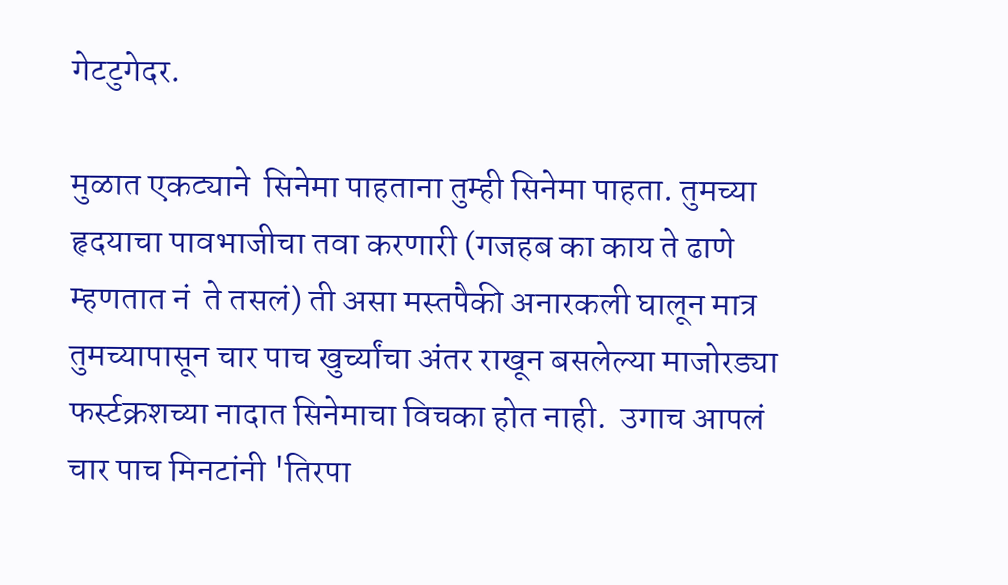गेटटुगेदर.

मुळात एकट्याने  सिनेमा पाहताना तुम्ही सिनेमा पाहता. तुमच्या हृदयाचा पावभाजीचा तवा करणारी (गजहब का काय ते ढाणे म्हणतात नं  ते तसलं) ती असा मस्तपैकी अनारकली घालून मात्र तुमच्यापासून चार पाच खुर्च्यांचा अंतर राखून बसलेल्या माजोरड्या फर्स्टक्रशच्या नादात सिनेमाचा विचका होत नाही.  उगाच आपलं चार पाच मिनटांनी 'तिरपा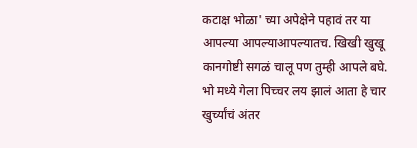कटाक्ष भोळा' च्या अपेक्षेने पहावं तर या  आपल्या आपल्याआपल्यातच. खिखी खुखू कानगोष्टी सगळं चालू पण तुम्ही आपले बघे.  भो मध्ये गेला पिच्चर लय झालं आता हे चार खुर्च्यांचं अंतर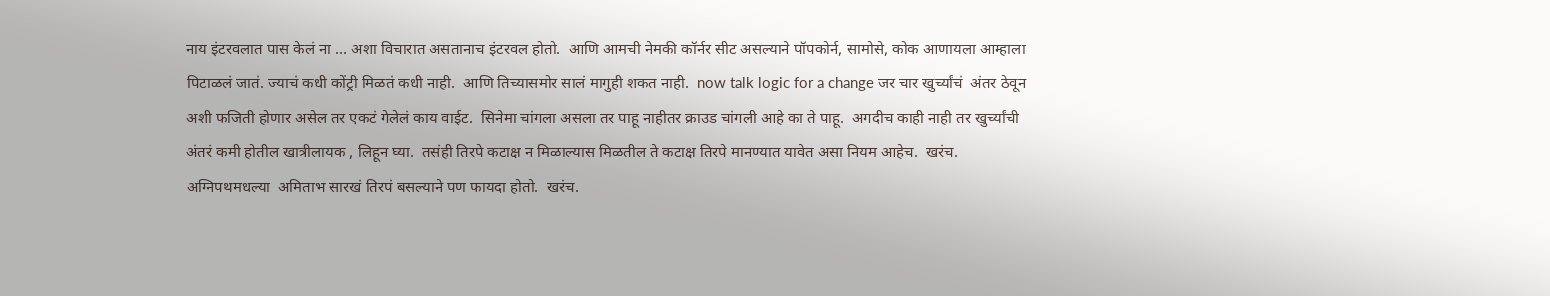नाय इंटरवलात पास केलं ना … अशा विचारात असतानाच इंटरवल होतो.  आणि आमची नेमकी कॉर्नर सीट असल्याने पॉपकोर्न, सामोसे, कोक आणायला आम्हाला पिटाळलं जातं. ज्याचं कधी कोंट्री मिळतं कधी नाही.  आणि तिच्यासमोर सालं मागुही शकत नाही.  now talk logic for a change जर चार खुर्च्यांचं  अंतर ठेवून अशी फजिती होणार असेल तर एकटं गेलेलं काय वाईट.  सिनेमा चांगला असला तर पाहू नाहीतर क्राउड चांगली आहे का ते पाहू.  अगदीच काही नाही तर खुर्च्यांची अंतरं कमी होतील खात्रीलायक , लिहून घ्या.  तसंही तिरपे कटाक्ष न मिळाल्यास मिळतील ते कटाक्ष तिरपे मानण्यात यावेत असा नियम आहेच.  खरंच.  अग्निपथमधल्या  अमिताभ सारखं तिरपं बसल्याने पण फायदा होतो.  खरंच.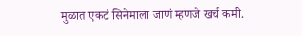मुळात एकटं सिनेमाला जाणं म्हणजे खर्च कमी.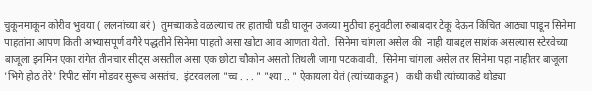चुकूनमाकून कोरीव भुवया ( ललनांच्या बरं)  तुमच्याकडे वळल्याच तर हाताची घडी घालून उजव्या मुठीचा हनुवटीला रुबाबदार टेकू देऊन किंचित आठ्या पाडून सिनेमा पाहतांना आपण किती अभ्यासपूर्ण वगैरे पद्धतीने सिनेमा पाहतो असा खोटा आव आणता येतो.  सिनेमा चांगला असेल की  नाही याबद्दल साशंक असल्यास स्टेरवेच्या बाजूला इनमिन एका रांगेत तीनचार सीट्स असतील असा एक छोटा चौकोन असतो तिथली जागा पटकवावी.  सिनेमा चांगला असेल तर सिनेमा पहा नाहीतर बाजूला 'भिगे होठ तेरे' रिपीट सोंग मोडवर सुरूच असतंच.  इंटरवलला "च्च . . . " "श्या .. " ऐकायला येतं (त्यांच्याकडून)   कधी कधी त्यांच्याकडे थोड्या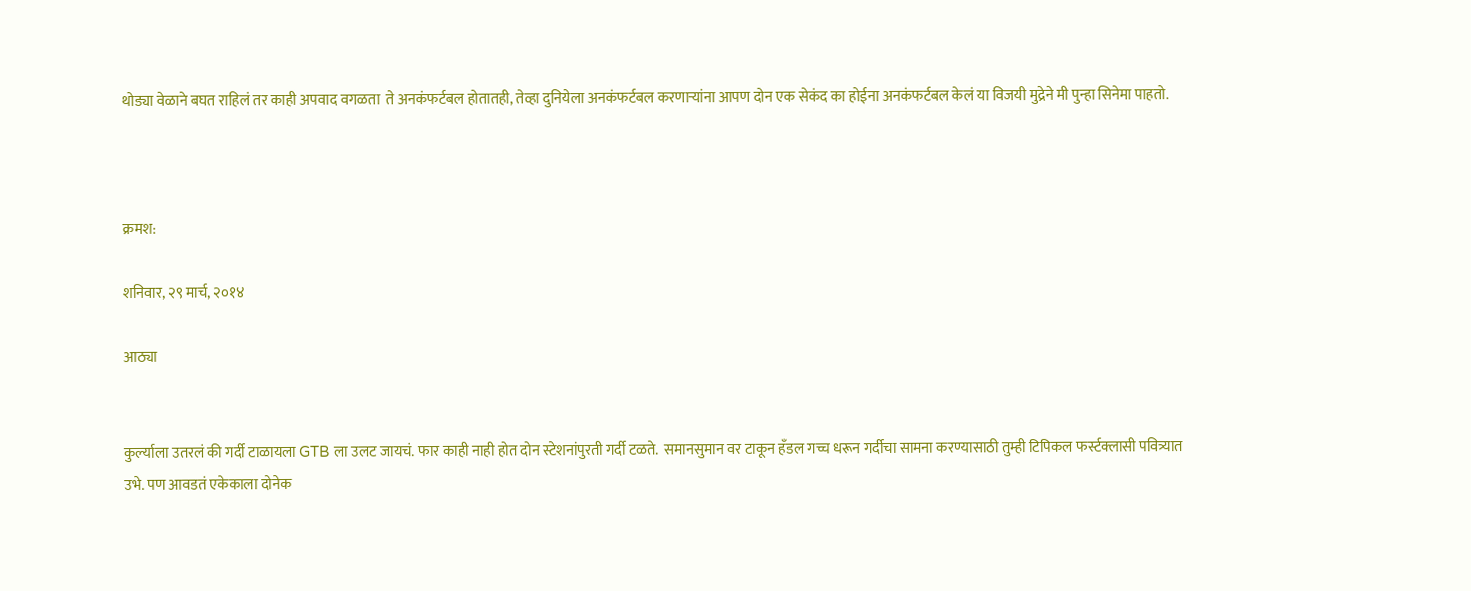थोड्या वेळाने बघत राहिलं तर काही अपवाद वगळता  ते अनकंफर्टबल होतातही, तेव्हा दुनियेला अनकंफर्टबल करणार्‍यांना आपण दोन एक सेकंद का होईना अनकंफर्टबल केलं या विजयी मुद्रेने मी पुन्हा सिनेमा पाहतो.



क्रमश:

शनिवार, २९ मार्च, २०१४

आठ्या


कुर्ल्याला उतरलं की गर्दी टाळायला GTB ला उलट जायचं. फार काही नाही होत दोन स्टेशनांपुरती गर्दी टळते.  समानसुमान वर टाकून हॅंडल गच्च धरून गर्दीचा सामना करण्यासाठी तुम्ही टिपिकल फर्स्टक्लासी पवित्र्यात उभे. पण आवडतं एकेकाला दोनेक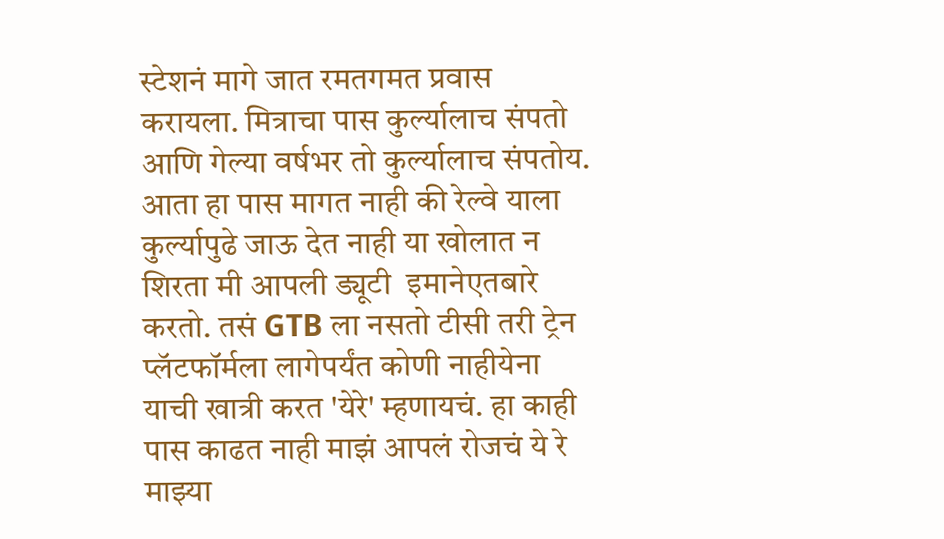स्टेशनं मागे जात रमतगमत प्रवास करायला. मित्राचा पास कुर्ल्यालाच संपतो आणि गेल्या वर्षभर तो कुर्ल्यालाच संपतोय. आता हा पास मागत नाही की रेल्वे याला कुर्ल्यापुढे जाऊ देत नाही या खोलात न शिरता मी आपली ड्यूटी  इमानेएतबारे करतो. तसं GTB ला नसतो टीसी तरी ट्रेन प्लॅटफॉर्मला लागेपर्यंत कोणी नाहीयेना याची खात्री करत 'येरे' म्हणायचं. हा काही पास काढत नाही माझं आपलं रोजचं ये रे माझ्या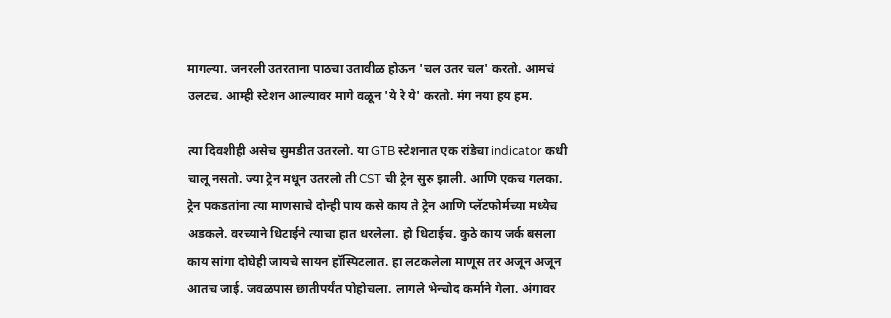मागल्या. जनरली उतरताना पाठचा उतावीळ होऊन 'चल उतर चल' करतो. आमचं उलटच. आम्ही स्टेशन आल्यावर मागे वळून 'ये रे ये' करतो. मंग नया हय हम.

त्या दिवशीही असेच सुमडीत उतरलो. या GTB स्टेशनात एक रांडेचा indicator कधी चालू नसतो. ज्या ट्रेन मधून उतरलो ती CST ची ट्रेन सुरु झाली. आणि एकच गलका. ट्रेन पकडतांना त्या माणसाचे दोन्ही पाय कसे काय ते ट्रेन आणि प्लॅटफोर्मच्या मध्येच अडकले. वरच्याने धिटाईने त्याचा हात धरलेला. हो धिटाईच. कुठे काय जर्क बसला काय सांगा दोघेही जायचे सायन हॉस्पिटलात. हा लटकलेला माणूस तर अजून अजून आतच जाई. जवळपास छातीपर्यंत पोहोचला. लागले भेन्चोद कर्माने गेला. अंगावर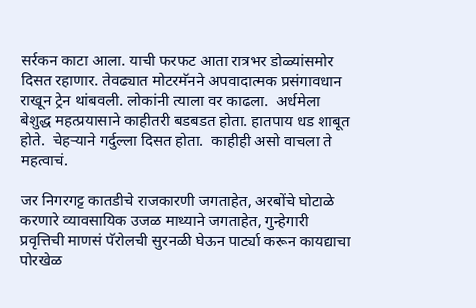सर्रकन काटा आला. याची फरफट आता रात्रभर डोळ्यांसमोर दिसत रहाणार. तेवढ्यात मोटरमॅनने अपवादात्मक प्रसंगावधान राखून ट्रेन थांबवली. लोकांनी त्याला वर काढला.  अर्धमेला बेशुद्ध महत्प्रयासाने काहीतरी बडबडत होता. हातपाय धड शाबूत होते.  चेहर्‍याने गर्दुल्ला दिसत होता.  काहीही असो वाचला ते महत्वाचं.

जर निगरगट्ट कातडीचे राजकारणी जगताहेत, अरबोंचे घोटाळे करणारे व्यावसायिक उजळ माथ्याने जगताहेत, गुन्हेगारी प्रवृत्तिची माणसं पॅरोलची सुरनळी घेऊन पार्ट्या करून कायद्याचा पोरखेळ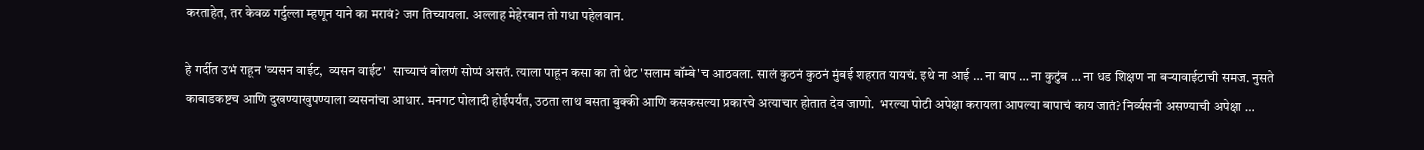करताहेत, तर केवळ गर्दुल्ला म्हणून याने का मरावं? जग तिच्यायला. अल्लाह मेहेरबान तो गधा पहेलवान.

हे गर्दीत उभं राहून 'व्यसन वाईट,  व्यसन वाईट'  साच्याचं बोलणं सोप्पं असतं. त्याला पाहून कसा का तो थेट 'सलाम बॉम्बे'च आठवला. सालं कुठनं कुठनं मुंबई शहरात यायचं. इथे ना आई … ना बाप … ना कुटुंब … ना धड शिक्षण ना बर्‍यावाईटाची समज. नुसते काबाडकष्टच आणि दुखण्याखुपण्याला व्यसनांचा आधार. मनगट पोलादी होईपर्यंत, उठता लाथ बसता बुक्की आणि कसकसल्या प्रकारचे अत्याचार होतात देव जाणो.  भरल्या पोटी अपेक्षा करायला आपल्या बापाचं काय जातं? निर्व्यसनी असण्याची अपेक्षा …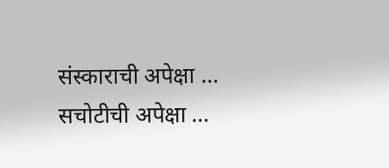संस्काराची अपेक्षा … सचोटीची अपेक्षा …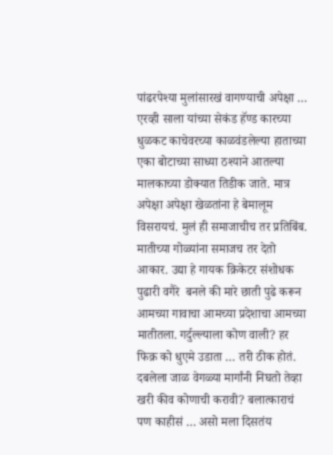पांढरपेश्या मुलांसारखं वागण्याची अपेक्षा … एरव्ही साला यांच्या सेकंड हॅण्ड कारच्या धुळकट काचेवरच्या काळवंडलेल्या हाताच्या एका बोटाच्या साध्या ठश्याने आतल्या मालकाच्या डोक्यात तिडीक जाते. मात्र अपेक्षा अपेक्षा खेळतांना हे बेमालूम विसरायचं. मुलं ही समाजाचीच तर प्रतिबिंब. मातीच्या गोळ्यांना समाजच तर देतो आकार. उद्या हे गायक क्रिकेटर संशोधक पुढारी वगैरे  बनले की मारे छाती पुढे करून आमच्या गावाचा आमच्या प्रदेशाचा आमच्या मातीतला. गर्दुल्ल्याला कोण वाली? हर फिक्र को धुएमे उडाता … तरी ठीक होतं.  दबलेला जाळ वेगळ्या मार्गांनी निघतो तेव्हा खरी कीव कोणाची करावी? बलात्काराचं  पण काहीसं … असो मला दिसतंय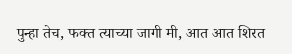पुन्हा तेच, फक्त त्याच्या जागी मी, आत आत शिरत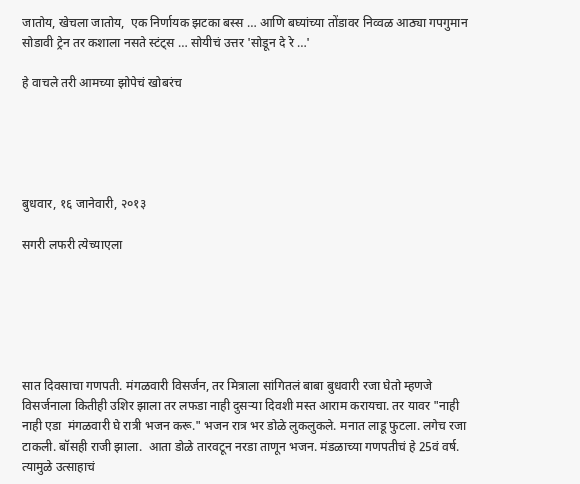जातोय, खेचला जातोय,  एक निर्णायक झटका बस्स … आणि बघ्यांच्या तोंडावर निव्वळ आठ्या गपगुमान सोडावी ट्रेन तर कशाला नसते स्टंट्स … सोयीचं उत्तर 'सोडून दे रे …'

हे वाचले तरी आमच्या झोपेचं खोबरंच





बुधवार, १६ जानेवारी, २०१३

सगरी लफरी त्येच्याएला






सात दिवसाचा गणपती. मंगळवारी विसर्जन, तर मित्राला सांगितलं बाबा बुधवारी रजा घेतो म्हणजे विसर्जनाला कितीही उशिर झाला तर लफडा नाही दुसर्‍या दिवशी मस्त आराम करायचा. तर यावर "नाही नाही एडा  मंगळवारी घे रात्री भजन करू." भजन रात्र भर डोळे लुकलुकले. मनात लाडू फुटला. लगेच रजा टाकली. बॉसही राजी झाला.  आता डोळे तारवटून नरडा ताणून भजन. मंडळाच्या गणपतीचं हे 25वं वर्ष. त्यामुळे उत्साहाचं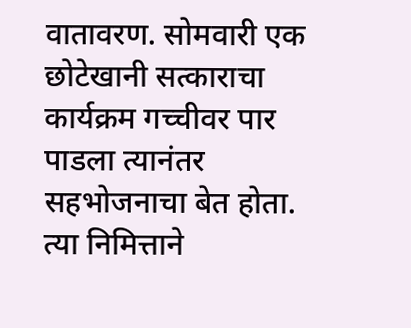वातावरण. सोमवारी एक छोटेखानी सत्काराचा कार्यक्रम गच्चीवर पार पाडला त्यानंतर सहभोजनाचा बेत होता. त्या निमित्ताने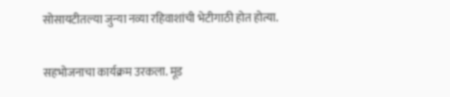सोसायटीतल्या जुन्या नव्या रहिवाशांची भेटीगाठी होत होत्या.

सहभोजनाचा कार्यक्रम उरकला. मूड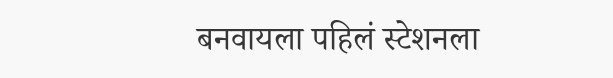बनवायला पहिलं स्टेशनला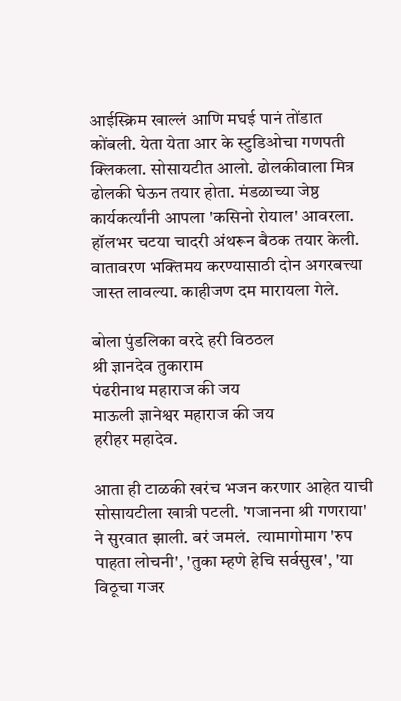आईस्क्रिम खाल्लं आणि मघई पानं तोंडात कोंबली. येता येता आर के स्टुडिओचा गणपती क्लिकला. सोसायटीत आलो. ढोलकीवाला मित्र ढोलकी घेऊन तयार होता. मंडळाच्या जेष्ठ कार्यकर्त्यांनी आपला 'कसिनो रोयाल' आवरला. हॉलभर चटया चादरी अंथरून बैठक तयार केली.  वातावरण भक्तिमय करण्यासाठी दोन अगरबत्त्या जास्त लावल्या. काहीजण दम मारायला गेले.

बोला पुंडलिका वरदे हरी विठठल
श्री ज्ञानदेव तुकाराम
पंढरीनाथ महाराज की जय
माऊली ज्ञानेश्वर महाराज की जय
हरीहर महादेव.

आता ही टाळकी खरंच भजन करणार आहेत याची सोसायटीला खात्री पटली. 'गजानना श्री गणराया' ने सुरवात झाली. बरं जमलं.  त्यामागोमाग 'रुप पाहता लोचनी', 'तुका म्हणे हेचि सर्वसुख', 'या विठूचा गजर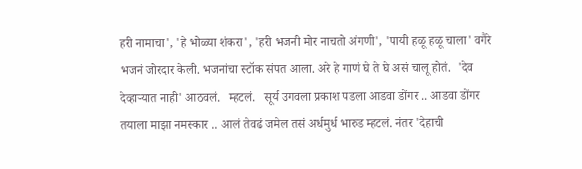हरी नामाचा', 'हे भोळ्या शंकरा', 'हरी भजनी मोर नाचतो अंगणी', 'पायी हळू हळू चाला' वगैरे भजनं जोरदार केली. भजनांचा स्टॉक संपत आला. अरे हे गाणं घे ते घे असं चालू होतं.  'देव देव्हार्‍यात नाही' आठवलं.   म्हटलं.   सूर्य उगवला प्रकाश पडला आडवा डोंगर .. आडवा डोंगर तयाला माझा नमस्कार .. आलं तेवढं जमेल तसं अर्धमुर्ध भारुड म्हटलं. नंतर 'देहाची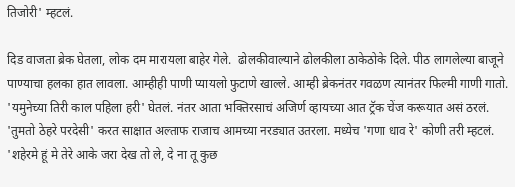तिजोरी' म्हटलं.

दिड वाजता ब्रेक घेतला, लोक दम मारायला बाहेर गेले.  ढोलकीवाल्याने ढोलकीला ठाकेठोके दिले. पीठ लागलेल्या बाजूने पाण्याचा हलका हात लावला. आम्हीही पाणी प्यायलो फुटाणे खाल्ले. आम्ही ब्रेकनंतर गवळण त्यानंतर फिल्मी गाणी गातो. 'यमुनेच्या तिरी काल पहिला हरी' घेतलं. नंतर आता भक्तिरसाचं अजिर्ण व्हायच्या आत ट्रॅक चेंज करूयात असं ठरलं.  'तुमतो ठेहरे परदेसी' करत साक्षात अल्ताफ राजाच आमच्या नरड्यात उतरला. मध्येच 'गणा धाव रे' कोणी तरी म्हटलं.  'शहेरमे हूं मे तेरे आके जरा देख तो ले, दे ना तू कुछ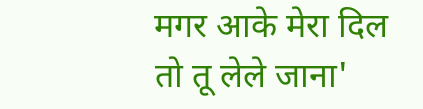मगर आके मेरा दिल तो तू लेले जाना'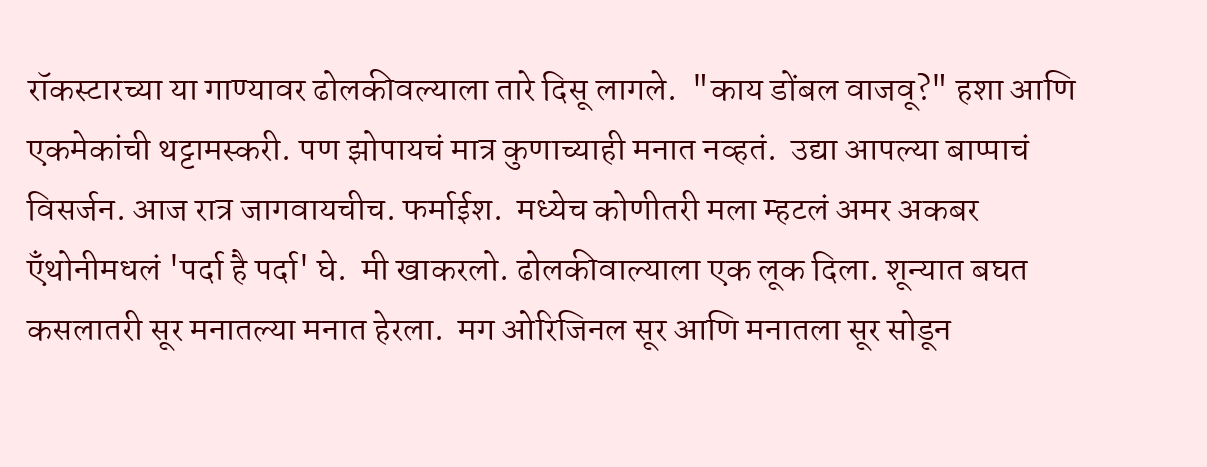रॉकस्टारच्या या गाण्यावर ढोलकीवल्याला तारे दिसू लागले.  "काय डोंबल वाजवू?" हशा आणि एकमेकांची थट्टामस्करी. पण झोपायचं मात्र कुणाच्याही मनात नव्हतं.  उद्या आपल्या बाप्पाचं विसर्जन. आज रात्र जागवायचीच. फर्माईश.  मध्येच कोणीतरी मला म्हटलं अमर अकबर ऍंथोनीमधलं 'पर्दा है पर्दा' घे.  मी खाकरलो. ढोलकीवाल्याला एक लूक दिला. शून्यात बघत कसलातरी सूर मनातल्या मनात हेरला.  मग ओरिजिनल सूर आणि मनातला सूर सोडून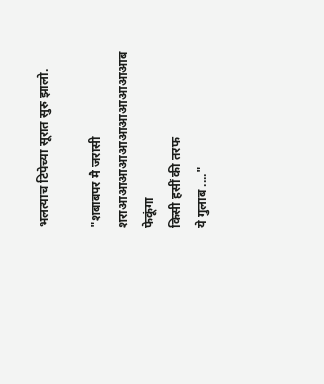भलत्याच टिपेच्या सूरात सुरु झालो.

"शबाबपर मै जरासी
शराआआआआआआआआआआआब फेकूंगा
किसी हसीं की तरफ
ये गुलाब ...."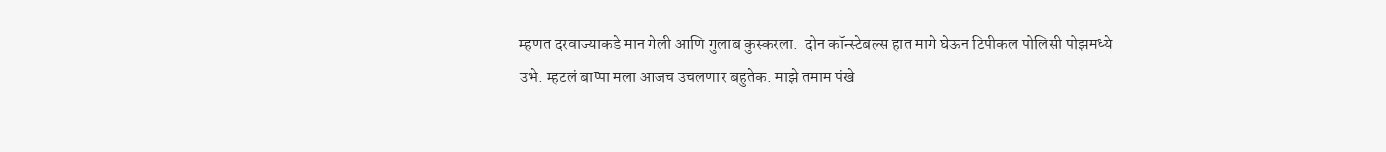म्हणत दरवाज्याकडे मान गेली आणि गुलाब कुस्करला.  दोन कॉन्स्टेबल्स हात मागे घेऊन टिपीकल पोलिसी पोझमध्ये उभे. म्हटलं बाप्पा मला आजच उचलणार बहुतेक. माझे तमाम पंखे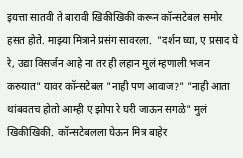इयत्ता सातवी ते बारावी खिकीखिकी करून कॉन्सटेबल समोर हसत होते. माझ्या मित्राने प्रसंग सावरला.  "दर्शन घ्या, ए प्रसाद घे रे, उद्या विसर्जन आहे ना तर ही लहान मुलं म्हणाली भजन करुयात" यावर कॉन्सटेबल "नाही पण आवाज?" "नाही आता थांबवतच होतो आम्ही ए झोपा रे घरी जाऊन सगळे" मुलं खिकीखिकी.  कॉन्सटेबलला घेऊन मित्र बाहेर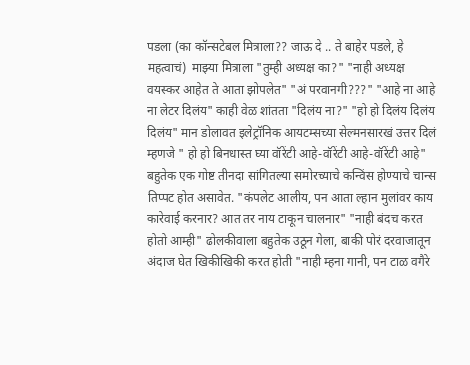पडला (का कॉन्सटेबल मित्राला?? जाऊ दे .. ते बाहेर पडले, हे महत्वाचं)  माझ्या मित्राला "तुम्ही अध्यक्ष का?" "नाही अध्यक्ष वयस्कर आहेत ते आता झोपलेत" "अं परवानगी???" "आहे ना आहे ना लेटर दिलंय" काही वेळ शांतता "दिलंय ना?" "हो हो दिलंय दिलंय दिलंय" मान डोलावत इलेट्रॉनिक आयटम्सच्या सेल्मनसारखं उत्तर दिलं म्हणजे " हो हो बिनधास्त घ्या वॉरेंटी आहे-वॉरेंटी आहे-वॉरेंटी आहे" बहुतेक एक गोष्ट तीनदा सांगितल्या समोरच्याचे कन्विंस होण्याचे चान्स तिप्पट होत असावेत. "कंपलेट आलीय, पन आता ल्हान मुलांवर काय कारेवाई करनार? आत तर नाय टाकून चालनार" "नाही बंदच करत होतो आम्ही" ढोलकीवाला बहुतेक उठून गेला, बाकी पोरं दरवाजातून अंदाज घेत खिकीखिकी करत होती "नाही म्हना गानी, पन टाळ वगैरे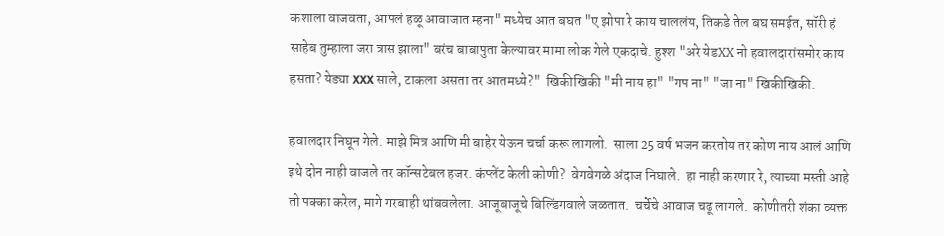कशाला वाजवता, आपलं हळू आवाजात म्हना" मध्येच आत बघत "ए झोपा रे काय चाललंय, तिकडे तेल बघ समईत, सॉरी हं साहेब तुम्हाला जरा त्रास झाला" बरंच बाबापुता केल्यावर मामा लोक गेले एकदाचे. हुश्श "अरे येडXX नो हवालदारांसमोर काय हसता? येड्या XXX साले, टाकला असता तर आतमध्ये?"  खिकीखिकी "मी नाय हा" "गप ना" "जा ना" खिकीखिकी.

हवालदार निघून गेले. माझे मित्र आणि मी बाहेर येऊन चर्चा करू लागलो.  साला 25 वर्ष भजन करतोय तर कोण नाय आलं आणि इथे दोन नाही वाजले तर कॉन्सटेबल हजर. कंप्लेंट केली कोणी?  वेगवेगळे अंदाज निघाले.  हा नाही करणार रे, त्याच्या मस्ती आहे तो पक्का करेल, मागे गरबाही थांबवलेला. आजूबाजूचे बिल्डिंगवाले जळतात.  चर्चेचे आवाज चढू लागले.  कोणीतरी शंका व्यक्त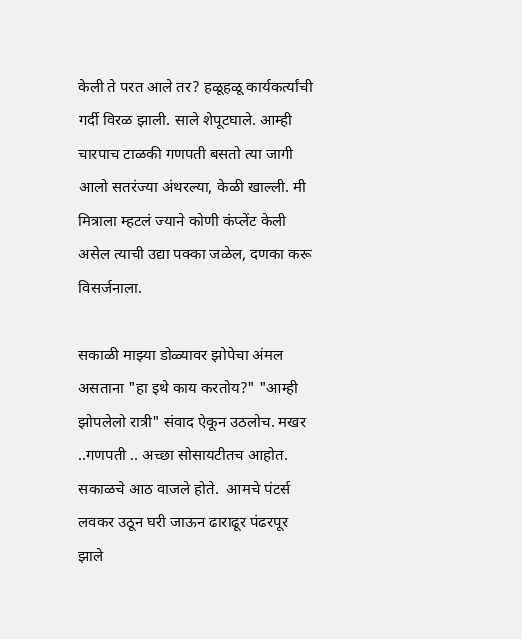केली ते परत आले तर? हळूहळू कार्यकर्त्यांची गर्दी विरळ झाली. साले शेपूटघाले. आम्ही चारपाच टाळकी गणपती बसतो त्या जागी आलो सतरंज्या अंथरल्या, केळी खाल्ली. मी मित्राला म्हटलं ज्याने कोणी कंप्लेंट केली असेल त्याची उद्या पक्का जळेल, दणका करू विसर्जनाला.

सकाळी माझ्या डोळ्यावर झोपेचा अंमल असताना "हा इथे काय करतोय?" "आम्ही झोपलेलो रात्री" संवाद ऐकून उठलोच. मखर ..गणपती .. अच्छा सोसायटीतच आहोत. सकाळचे आठ वाजले होते.  आमचे पंटर्स लवकर उठून घरी जाऊन ढाराढूर पंढरपूर झाले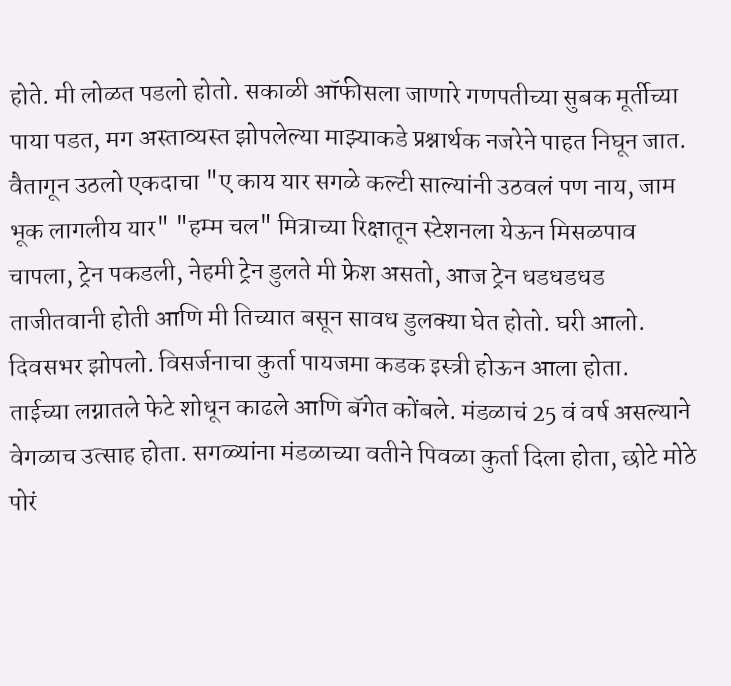होते. मी लोळत पडलो होतो. सकाळी ऑफीसला जाणारे गणपतीच्या सुबक मूर्तीच्या पाया पडत, मग अस्ताव्यस्त झोपलेल्या माझ्याकडे प्रश्नार्थक नजरेने पाहत निघून जात. वैतागून उठलो एकदाचा "ए काय यार सगळे कल्टी साल्यांनी उठवलं पण नाय, जाम भूक लागलीय यार" "हम्म चल" मित्राच्या रिक्षातून स्टेशनला येऊन मिसळपाव चापला, ट्रेन पकडली, नेहमी ट्रेन डुलते मी फ्रेश असतो, आज ट्रेन धडधडधड ताजीतवानी होती आणि मी तिच्यात बसून सावध डुलक्या घेत होतो. घरी आलो.  दिवसभर झोपलो. विसर्जनाचा कुर्ता पायजमा कडक इस्त्री होऊन आला होता.  ताईच्या लग्नातले फेटे शोधून काढले आणि बॅगेत कोंबले. मंडळाचं 25 वं वर्ष असल्याने वेगळाच उत्साह होता. सगळ्यांना मंडळाच्या वतीने पिवळा कुर्ता दिला होता, छोटे मोठे पोरं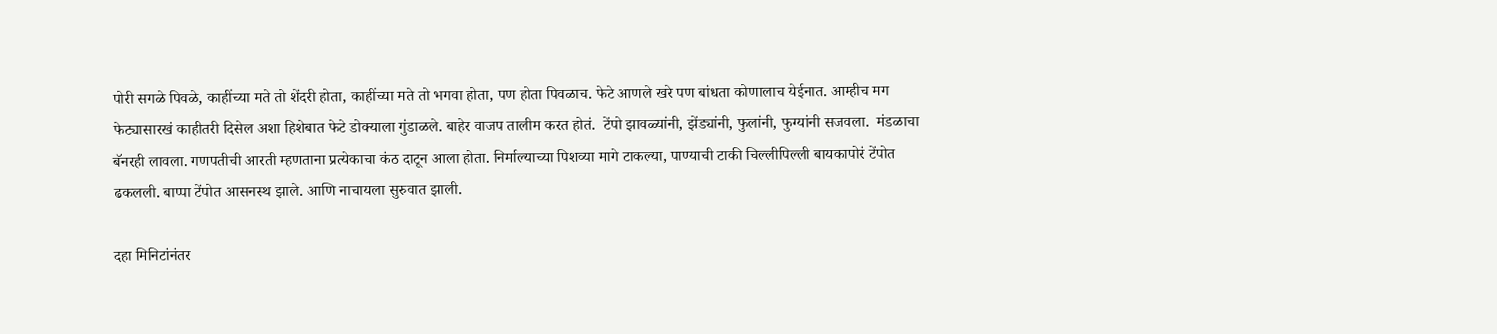पोरी सगळे पिवळे, काहींच्या मते तो शेंदरी होता, काहींच्या मते तो भगवा होता, पण होता पिवळाच. फेटे आणले खरे पण बांधता कोणालाच येईनात. आम्हीच मग फेट्यासारखं काहीतरी दिसेल अशा हिशेबात फेटे डोक्याला गुंडाळले. बाहेर वाजप तालीम करत होतं.  टेंपो झावळ्यांनी, झेंड्यांनी, फुलांनी, फुग्यांनी सजवला.  मंडळाचा बॅनरही लावला. गणपतीची आरती म्हणताना प्रत्येकाचा कंठ दाटून आला होता. निर्माल्याच्या पिशव्या मागे टाकल्या, पाण्याची टाकी चिल्लीपिल्ली बायकापोरं टेंपोत ढकलली. बाप्पा टेंपोत आसनस्थ झाले. आणि नाचायला सुरुवात झाली.

दहा मिनिटांनंतर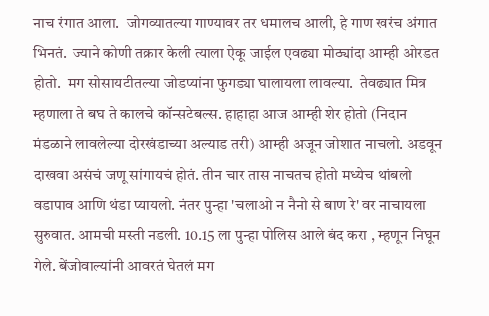नाच रंगात आला.  जोगव्यातल्या गाण्यावर तर धमालच आली, हे गाण खरंच अंगात भिनतं.  ज्याने कोणी तक्रार केली त्याला ऐकू जाईल एवढ्या मोठ्यांदा आम्ही ओरडत होतो.  मग सोसायटीतल्या जोडप्यांना फुगड्या घालायला लावल्या.  तेवढ्यात मित्र म्हणाला ते बघ ते कालचे कॉन्सटेबल्स. हाहाहा आज आम्ही शेर होतो (निदान मंडळाने लावलेल्या दोरखंडाच्या अल्याड तरी) आम्ही अजून जोशात नाचलो. अडवून दाखवा असंचं जणू सांगायचं होतं. तीन चार तास नाचतच होतो मध्येच थांबलो वडापाव आणि थंडा प्यायलो. नंतर पुन्हा 'चलाओ न नैनो से बाण रे' वर नाचायला सुरुवात. आमची मस्ती नडली. 10.15 ला पुन्हा पोलिस आले बंद करा , म्हणून निघून गेले. बेंजोवाल्यांनी आवरतं घेतलं मग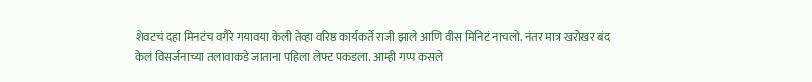शेवटचं दहा मिनटंच वगैरे गयावया केली तेव्हा वरिष्ठ कार्यकर्ते राजी झाले आणि वीस मिनिटं नाचलो. नंतर मात्र खरोखर बंद केलं विसर्जनाच्या तलावाकडे जाताना पहिला लेफ्ट पकडला. आम्ही गप्प कसले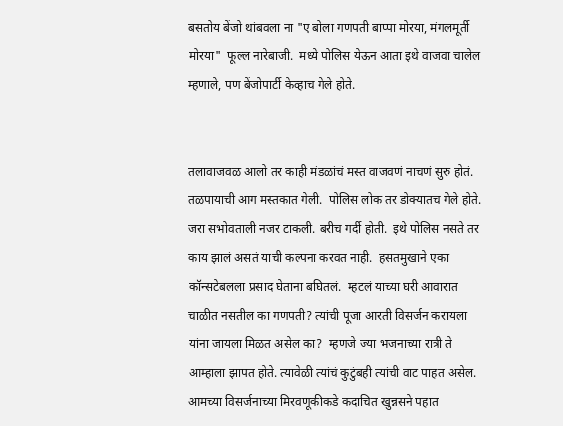बसतोय बेंजो थांबवला ना "ए बोला गणपती बाप्पा मोरया, मंगलमूर्ती मोरया"  फूल्ल नारेबाजी.  मध्ये पोलिस येऊन आता इथे वाजवा चालेल म्हणाले, पण बेंजोपार्टी केव्हाच गेले होते.


तलावाजवळ आलो तर काही मंडळांचं मस्त वाजवणं नाचणं सुरु होतं.  तळपायाची आग मस्तकात गेली.  पोलिस लोक तर डोक्यातच गेले होते. जरा सभोवताली नजर टाकली. बरीच गर्दी होती.  इथे पोलिस नसते तर काय झालं असतं याची कल्पना करवत नाही.  हसतमुखाने एका कॉन्सटेबलला प्रसाद घेताना बघितलं.  म्हटलं याच्या घरी आवारात चाळीत नसतील का गणपती? त्यांची पूजा आरती विसर्जन करायला यांना जायला मिळत असेल का?  म्हणजे ज्या भजनाच्या रात्री ते आम्हाला झापत होते. त्यावेळी त्यांचं कुटुंबही त्यांची वाट पाहत असेल.  आमच्या विसर्जनाच्या मिरवणूकीकडे कदाचित खुन्नसने पहात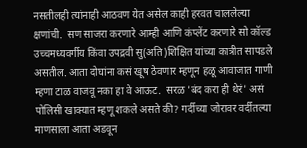नसतीलही त्यांनाही आठवण येत असेल काही हरवत चाललेल्या क्षणांची.  सण साजरा करणारे आम्ही आणि कंप्लेंट करणारे सो कॉल्ड उच्चमध्यवर्गीय किंवा उपद्रवी सु(अति)शिक्षित यांच्या कात्रीत सापडले असतील. आता दोघांना कसं खूष ठेवणार म्हणून हळू आवाजात गाणी म्हणा टाळ वाजवू नका हा वे आऊट.  सरळ 'बंद करा ही थेरं' असं पोलिसी खाक्यात म्हणू शकले असते की? गर्दीच्या जोरावर वर्दीतल्या माणसाला आता अडवून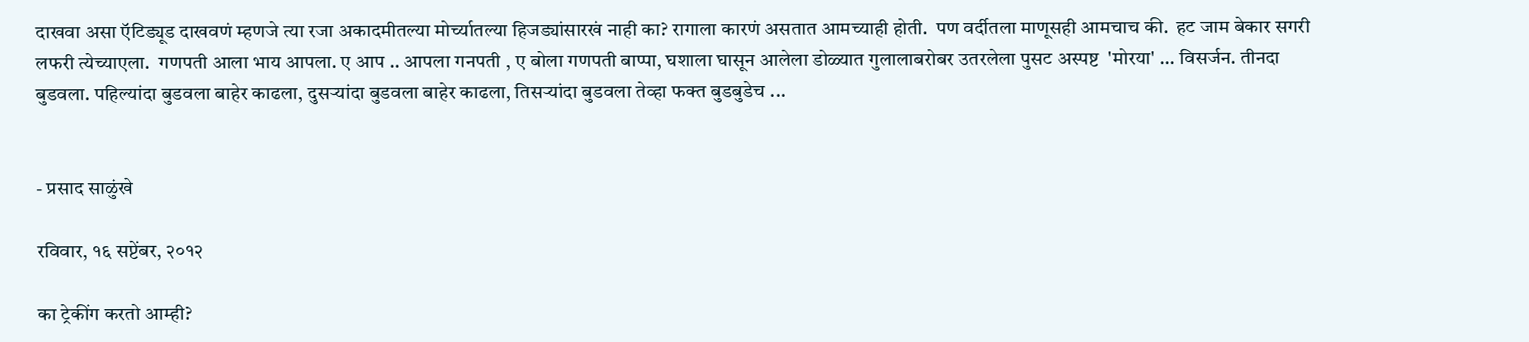दाखवा असा ऍटिड्यूड दाखवणं म्हणजे त्या रजा अकादमीतल्या मोर्च्यातल्या हिजड्यांसारखं नाही का? रागाला कारणं असतात आमच्याही होती.  पण वर्दीतला माणूसही आमचाच की.  हट जाम बेकार सगरी लफरी त्येच्याएला.  गणपती आला भाय आपला. ए आप .. आपला गनपती , ए बोला गणपती बाप्पा, घशाला घासून आलेला डोळ्यात गुलालाबरोबर उतरलेला पुसट अस्पष्ट  'मोरया' ... विसर्जन. तीनदा बुडवला. पहिल्यांदा बुडवला बाहेर काढला, दुसर्‍यांदा बुडवला बाहेर काढला, तिसर्‍यांदा बुडवला तेव्हा फक्त बुडबुडेच ...


- प्रसाद साळुंखे

रविवार, १६ सप्टेंबर, २०१२

का ट्रेकींग करतो आम्ही?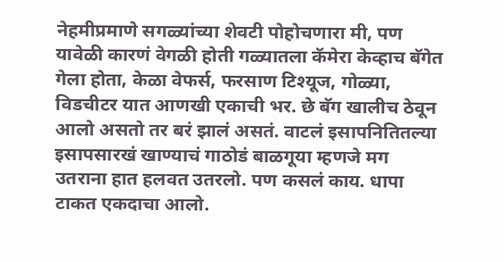नेहमीप्रमाणे सगळ्यांच्या शेवटी पोहोचणारा मी, पण यावेळी कारणं वेगळी होती गळ्यातला कॅमेरा केव्हाच बॅगेत गेला होता, केळा वेफर्स, फरसाण टिश्यूज, गोळ्या, विडचीटर यात आणखी एकाची भर. छे बॅग खालीच ठेवून आलो असतो तर बरं झालं असतं. वाटलं इसापनितितल्या इसापसारखं खाण्याचं गाठोडं बाळगूया म्हणजे मग उतराना हात हलवत उतरलो. पण कसलं काय. धापा टाकत एकदाचा आलो.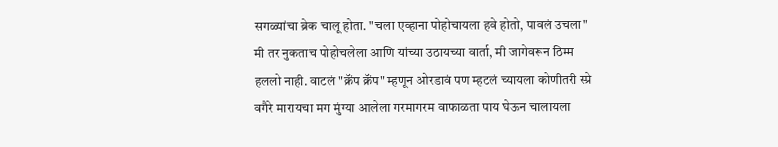सगळ्यांचा ब्रेक चालू होता. "चला एव्हाना पोहोचायला हवे होतो, पावलं उचला" मी तर नुकताच पोहोचलेला आणि यांच्या उठायच्या वार्ता, मी जागेवरून ठिम्म हललो नाही. वाटलं "क्रॅंप क्रॅंप" म्हणून ओरडावं पण म्हटलं च्यायला कोणीतरी स्प्रे वगैरे मारायचा मग मुंग्या आलेला गरमागरम वाफाळता पाय घेऊन चालायला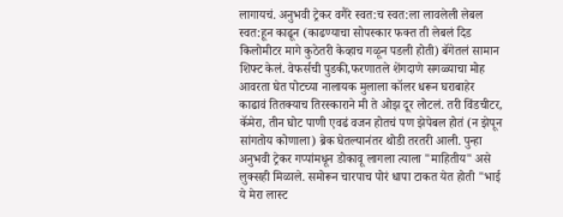लागायचं. अनुभवी ट्रेकर वगैरे स्वत:च स्वत:ला लावलेली लेबल स्वत:हून काढून (काढण्याचा सोपस्कार फक्त ती लेबलं दिड किलोमीटर मागे कुठेतरी केव्हाच गळून पडली होती) बॅगेतलं सामान शिफ्ट केलं. वेफर्सची पुडकी,फरणातले शेंगदाणे सगळ्याचा मोह आवरता घेत पोटच्या नालायक मुलाला कॉलर धरून घराबाहेर काढावं तितक्याच तिरस्काराने मी ते ओझ दूर लोटलं. तरी विंडचीटर, कॅमेरा, तीन घोट पाणी एवढं वजन होतचं पण झेपेबल होतं (न झेपून सांगतोय कोणाला) ब्रेक घेतल्यानंतर थोडी तरतरी आली. पुन्हा अनुभवी ट्रेकर गप्पांमधून डोकावू लागला त्याला "माहितीय" असे लुक्सही मिळाले. समोरून चारपाच पोरं धापा टाकत येत होती "भाई ये मेरा लास्ट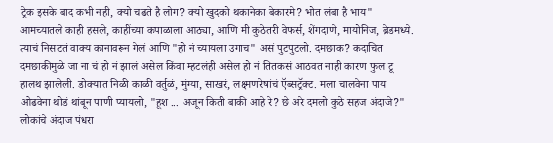ट्रेक इसके बाद कभी नही, क्यो चढते है लोग? क्यो खुदको थकानेका बेकारमे? भोत लंबा है भाय" आमच्यातले काही हसले, काहींच्या कपाळाला आठ्या, आणि मी कुठेतरी वेफर्स, शेंगदाणे, मायोनिज, ब्रेडमध्ये. त्याचं निसटतं वाक्य कानावरून गेलं आणि "हो नं च्यायला उगाच" असं पुटपुटलो. दमछाक? कदाचित दमछाकीमुळे जा ना चं हो नं झालं असेल किंवा म्हटलंही असेल हो नं तितकसं आठवत नाही कारण फुल टू हालथ झालेली. डोक्यात निळी काळी वर्तुळं, मुंग्या, साखरं, लक्ष्मणरेषांचं ऍब्सट्रॅक्ट. मला चालवेना पाय ओढवेना थोडं थांबून पाणी प्यायलो, "हूश ... अजून किती बाकी आहे रे? छे अरे दमलो कुठे सहज अंदाजे?" लोकांचे अंदाज पंधरा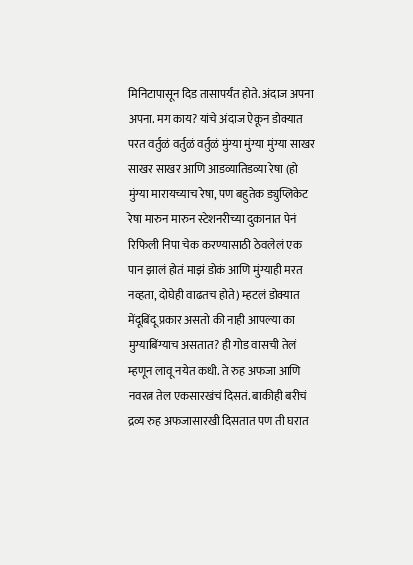मिनिटापासून दिड तासापर्यंत होते. अंदाज अपना अपना. मग काय? यांचे अंदाज ऐकून डोक्यात परत वर्तुळं वर्तुळं वर्तुळं मुंग्या मुंग्या मुंग्या साखर साखर साखर आणि आडव्यातिडव्या रेषा (हो मुंग्या मारायच्याच रेषा, पण बहुतेक ड्युप्लिकेट रेषा मारुन मारुन स्टेशनरीच्या दुकानात पेनं रिफिली निपा चेक करण्यासाठी ठेवलेलं एक पान झालं होतं माझं डोकं आणि मुंग्याही मरत नव्हता, दोघेही वाढतच होते) म्हटलं डोक्यात मेंदूबिंदू प्रकार असतो की नाही आपल्या का मुग्याबिंग्याच असतात? ही गोड वासची तेलं म्हणून लावू नयेत कधी. ते रुह अफजा आणि नवरत्न तेल एकसारखंचं दिसतं. बाकीही बरीचं द्रव्य रुह अफजासारखी दिसतात पण ती घरात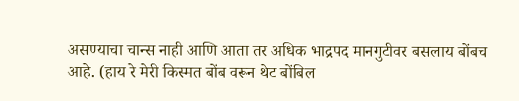असण्याचा चान्स नाही आणि आता तर अधिक भाद्रपद मानगुटीवर बसलाय बोंबच आहे. (हाय रे मेरी किस्मत बोंब वरून थेट बोंबिल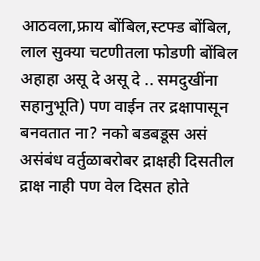आठवला,फ्राय बोंबिल,स्टफ्ड बोंबिल, लाल सुक्या चटणीतला फोडणी बोंबिल अहाहा असू दे असू दे .. समदुखींना सहानुभूति) पण वाईन तर द्रक्षापासून बनवतात ना? नको बडबडूस असं असंबंध वर्तुळाबरोबर द्राक्षही दिसतील द्राक्ष नाही पण वेल दिसत होते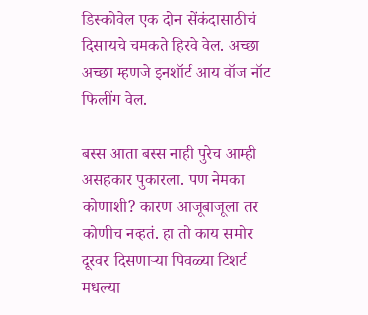डिस्कोवेल एक दोन सेंकंदासाठीचं दिसायचे चमकते हिरवे वेल. अच्छा अच्छा म्हणजे इनशॉर्ट आय वॉज नॉट फिलींग वेल.

बस्स आता बस्स नाही पुरेच आम्ही असहकार पुकारला. पण नेमका कोणाशी? कारण आजूबाजूला तर कोणीच नव्हतं. हा तो काय समोर दूरवर दिसणार्‍या पिवळ्या टिशर्ट मधल्या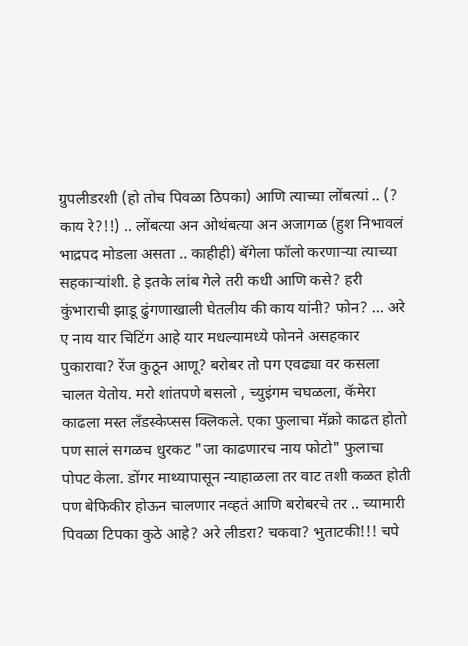ग्रुपलीडरशी (हो तोच पिवळा ठिपका) आणि त्याच्या लोंबत्यां .. (? काय रे?!!) .. लोंबत्या अन ओथंबत्या अन अजागळ (हुश निभावलं भाद्रपद मोडला असता .. काहीही) बॅगेला फॉलो करणार्‍या त्याच्या सहकार्‍यांशी. हे इतके लांब गेले तरी कधी आणि कसे? हरी कुंभाराची झाडू ढुंगणाखाली घेतलीय की काय यांनी? फोन? ... अरे ए नाय यार चिटिंग आहे यार मधल्यामध्ये फोनने असहकार पुकारावा? रेंज कुठून आणू? बरोबर तो पग एवढ्या वर कसला चालत येतोय. मरो शांतपणे बसलो , च्युइंगम चघळला, कॅमेरा काढला मस्त लॅंडस्केप्सस क्लिकले. एका फुलाचा मॅक्रो काढत होतो पण सालं सगळच धुरकट "जा काढणारच नाय फोटो" फुलाचा पोपट केला. डोंगर माथ्यापासून न्याहाळला तर वाट तशी कळत होती पण बेफिकीर होऊन चालणार नव्हतं आणि बरोबरचे तर .. च्यामारी पिवळा टिपका कुठे आहे? अरे लीडरा? चकवा? भुताटकी!!! चपे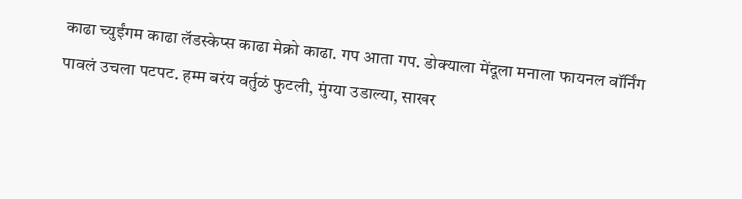काढा च्युईंगम काढा लॅडस्केप्स काढा मेक्रो काढा. गप आता गप. डोक्याला मेंदूला मनाला फायनल वॉर्निंग पावलं उचला पटपट. हम्म बरंय वर्तुळं फुटली, मुंग्या उडाल्या, साखर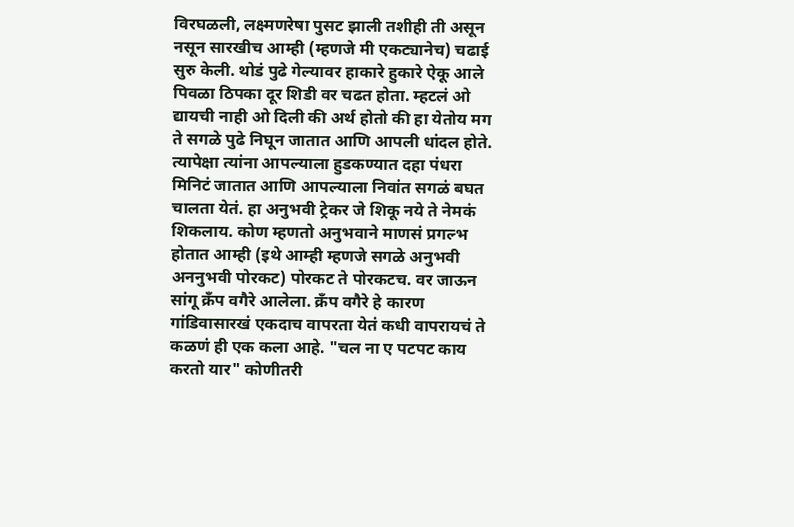विरघळली, लक्ष्मणरेषा पुसट झाली तशीही ती असून नसून सारखीच आम्ही (म्हणजे मी एकट्यानेच) चढाई सुरु केली. थोडं पुढे गेल्यावर हाकारे हुकारे ऐकू आले पिवळा ठिपका दूर शिडी वर चढत होता. म्हटलं ओ द्यायची नाही ओ दिली की अर्थ होतो की हा येतोय मग ते सगळे पुढे निघून जातात आणि आपली धांदल होते. त्यापेक्षा त्यांना आपल्याला हुडकण्यात दहा पंधरा मिनिटं जातात आणि आपल्याला निवांत सगळं बघत चालता येतं. हा अनुभवी ट्रेकर जे शिकू नये ते नेमकं शिकलाय. कोण म्हणतो अनुभवाने माणसं प्रगल्भ होतात आम्ही (इथे आम्ही म्हणजे सगळे अनुभवी अननुभवी पोरकट) पोरकट ते पोरकटच. वर जाऊन सांगू क्रॅंप वगैरे आलेला. क्रॅंप वगैरे हे कारण गांडिवासारखं एकदाच वापरता येतं कधी वापरायचं ते कळणं ही एक कला आहे. "चल ना ए पटपट काय करतो यार" कोणीतरी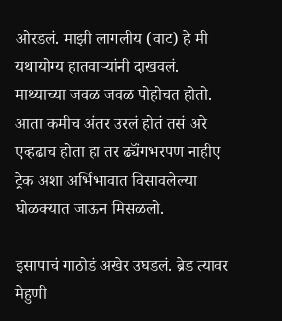ओरडलं. माझी लागलीय (वाट) हे मी यथायोग्य हातवार्‍यांनी दाखवलं. माथ्याच्या जवळ जवळ पोहोचत होतो. आता कमीच अंतर उरलं होतं तसं अरे एव्हढाच होता हा तर ढ्यॅंगभरपण नाहीए ट्रेक अशा अर्भिभावात विसावलेल्या घोळक्यात जाऊन मिसळलो.

इसापाचं गाठोडं अखेर उघडलं. ब्रेड त्यावर मेहुणी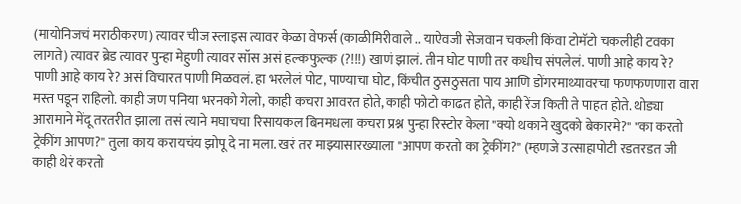(मायोनिजचं मराठीकरण) त्यावर चीज स्लाइस त्यावर केळा वेफर्स (काळीमिरीवाले .. याऐवजी सेजवान चकली किंवा टोमॅटो चकलीही टवका लागते) त्यावर ब्रेड त्यावर पुन्हा मेहुणी त्यावर सॉस असं हल्कफुल्क (?!!!) खाणं झालं. तीन घोट पाणी तर कधीच संपलेलं. पाणी आहे काय रे? पाणी आहे काय रे? असं विचारत पाणी मिळवलं. हा भरलेलं पोट, पाण्याचा घोट, किंचीत ठुसठुसता पाय आणि डोंगरमाथ्यावरचा फणफणणारा वारा मस्त पडून राहिलो. काही जण पनिया भरनको गेलो, काही कचरा आवरत होते, काही फोटो काढत होते, काही रेंज किती ते पाहत होते. थोड्या आरामाने मेंदू तरतरीत झाला तसं त्याने मघाचचा रिसायकल बिनमधला कचरा प्रश्न पुन्हा रिस्टोर केला "क्यो थकाने खुदको बेकारमे?" "का करतो ट्रेकींग आपण?" तुला काय करायचंय झोपू दे ना मला. खरं तर माझ्यासारख्याला "आपण करतो का ट्रेकींग?" (म्हणजे उत्साहापोटी रडतरडत जी काही थेरं करतो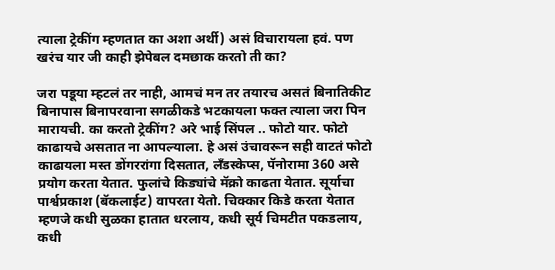त्याला ट्रेकींग म्हणतात का अशा अर्थी) असं विचारायला हवं. पण खरंच यार जी काही झेपेबल दमछाक करतो ती का?

जरा पडूया म्हटलं तर नाही, आमचं मन तर तयारच असतं बिनातिकीट बिनापास बिनापरवाना सगळीकडे भटकायला फक्त त्याला जरा पिन मारायची. का करतो ट्रेकींग? अरे भाई सिंपल .. फोटो यार. फोटो काढायचे असतात ना आपल्याला. हे असं उंचावरून सही वाटतं फोटो काढायला मस्त डोंगररांगा दिसतात, लॅंडस्केप्स, पॅनोरामा 360 असे प्रयोग करता येतात. फुलांचे किड्यांचे मॅक्रो काढता येतात. सूर्याचा पार्श्वप्रकाश (बॅकलाईट) वापरता येतो. चिक्कार किडे करता येतात म्हणजे कधी सुळका हातात धरलाय, कधी सूर्य चिमटीत पकडलाय, कधी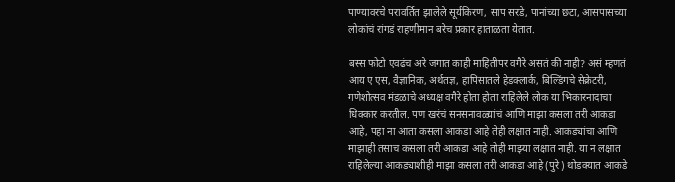पाण्यावरचे परावर्तित झालेले सूर्यकिरण, साप सरडे, पानांच्या छटा, आसपासच्या लोकांचं रांगडं राहणीमान बरेच प्रकार हाताळता येतात.

बस्स फोटो एवढंच अरे जगात काही माहितीपर वगैरे असतं की नाही? असं म्हणतं आय ए एस, वैज्ञानिक, अर्थतज्ञ, हापिसातले हेडक्लार्क, बिल्डिंगचे सेक्रेटरी, गणेशोत्सव मंडळाचे अध्यक्ष वगैरे होता होता राहिलेले लोक या भिकारनादाचा धिक्कार करतील. पण खरंचं सनसनावळ्यांचं आणि माझा कसला तरी आकडा आहे, पहा ना आता कसला आकडा आहे तेही लक्षात नाही. आकड्यांचा आणि माझाही तसाच कसला तरी आकडा आहे तोही माझ्या लक्षात नाही. या न लक्षात राहिलेल्या आकड्याशीही माझा कसला तरी आकडा आहे (पुरे) थोडक्यात आकडे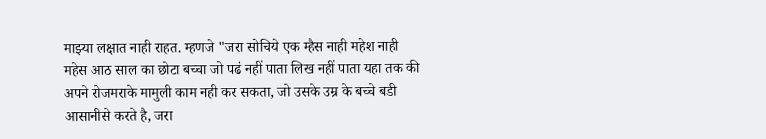माझ्या लक्षात नाही राहत. म्हणजे "जरा सोचिये एक म्हैस नाही महेश नाही महेस आठ साल का छोटा बच्चा जो पढं नहीं पाता लिख नहीं पाता यहा तक की अपने रोजमराके मामुली काम नही कर सकता, जो उसके उम्र के बच्चे बडी आसानीसे करते है, जरा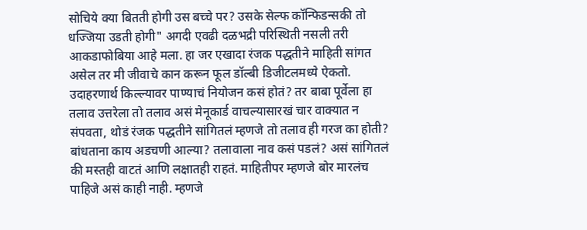सोचिये क्या बितती होगी उस बच्चे पर? उसके सेल्फ कॉन्फिडन्सकी तो धज्जिया उडती होगी" अगदी एवढी दळभद्री परिस्थिती नसली तरी आकडाफोबिया आहे मला. हा जर एखादा रंजक पद्धतीने माहिती सांगत असेल तर मी जीवाचे कान करून फूल डॉल्बी डिजीटलमध्ये ऐकतो. उदाहरणार्थ किल्ल्यावर पाण्याचं नियोजन कसं होतं? तर बाबा पूर्वेला हा तलाव उत्तरेला तो तलाव असं मेनूकार्ड वाचल्यासारखं चार वाक्यात न संपवता, थोडं रंजक पद्धतीने सांगितलं म्हणजे तो तलाव ही गरज का होती? बांधताना काय अडचणी आल्या? तलावाला नाव कसं पडलं? असं सांगितलं की मस्तही वाटतं आणि लक्षातही राहतं. माहितीपर म्हणजे बोर मारलंच पाहिजे असं काही नाही. म्हणजे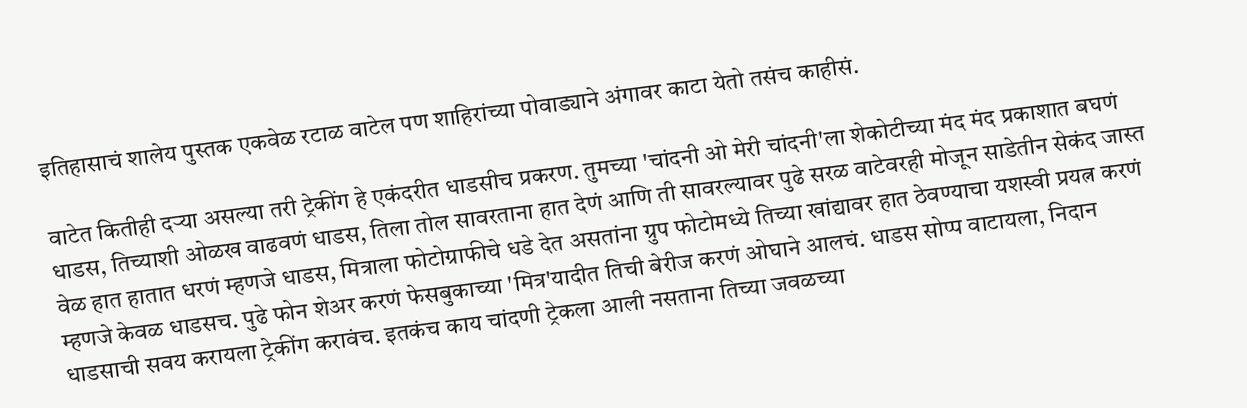इतिहासाचं शालेय पुस्तक एकवेळ रटाळ वाटेल पण शाहिरांच्या पोवाड्याने अंगावर काटा येतो तसंच काहीसं.

वाटेत कितीही दर्‍या असल्या तरी ट्रेकींग हे एकंदरीत धाडसीच प्रकरण. तुमच्या 'चांदनी ओ मेरी चांदनी'ला शेकोटीच्या मंद मंद प्रकाशात बघणं धाडस, तिच्याशी ओळख वाढवणं धाडस, तिला तोल सावरताना हात देणं आणि ती सावरल्यावर पुढे सरळ वाटेवरही मोजून साडेतीन सेकंद जास्त वेळ हात हातात धरणं म्हणजे धाडस, मित्राला फोटोग्राफीचे धडे देत असतांना ग्रुप फोटोमध्ये तिच्या खांद्यावर हात ठेवण्याचा यशस्वी प्रयत्न करणं म्हणजे केवळ धाडसच. पुढे फोन शेअर करणं फेसबुकाच्या 'मित्र'यादीत तिची बेरीज करणं ओघाने आलचं. धाडस सोप्प वाटायला, निदान धाडसाची सवय करायला ट्रेकींग करावंच. इतकंच काय चांदणी ट्रेकला आली नसताना तिच्या जवळच्या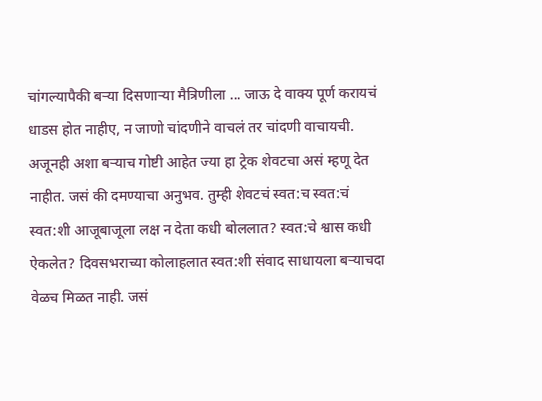चांगल्यापैकी बर्‍या दिसणार्‍या मैत्रिणीला ... जाऊ दे वाक्य पूर्ण करायचं धाडस होत नाहीए, न जाणो चांदणीने वाचलं तर चांदणी वाचायची.
अजूनही अशा बर्‍याच गोष्टी आहेत ज्या हा ट्रेक शेवटचा असं म्हणू देत नाहीत. जसं की दमण्याचा अनुभव. तुम्ही शेवटचं स्वत:च स्वत:चं स्वत:शी आजूबाजूला लक्ष न देता कधी बोललात? स्वत:चे श्वास कधी ऐकलेत? दिवसभराच्या कोलाहलात स्वत:शी संवाद साधायला बर्‍याचदा वेळच मिळत नाही. जसं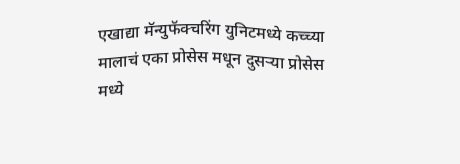एखाद्या मॅन्युफॅक्चरिंग युनिटमध्ये कच्च्या मालाचं एका प्रोसेस मधून दुसर्‍या प्रोसेस मध्ये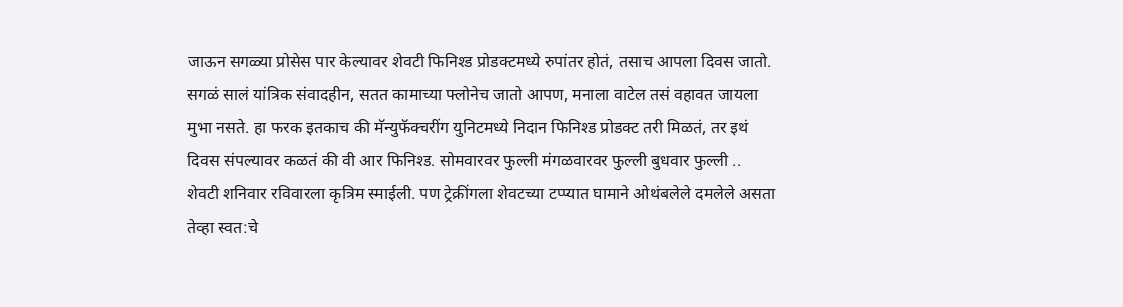जाऊन सगळ्या प्रोसेस पार केल्यावर शेवटी फिनिश्ड प्रोडक्टमध्ये रुपांतर होतं, तसाच आपला दिवस जातो. सगळं सालं यांत्रिक संवादहीन, सतत कामाच्या फ्लोनेच जातो आपण, मनाला वाटेल तसं वहावत जायला मुभा नसते. हा फरक इतकाच की मॅन्युफॅक्चरींग युनिटमध्ये निदान फिनिश्ड प्रोडक्ट तरी मिळतं, तर इथं दिवस संपल्यावर कळतं की वी आर फिनिश्ड. सोमवारवर फुल्ली मंगळवारवर फुल्ली बुधवार फुल्ली .. शेवटी शनिवार रविवारला कृत्रिम स्माईली. पण ट्रेक्रींगला शेवटच्या टप्प्यात घामाने ओथंबलेले दमलेले असता तेव्हा स्वत:चे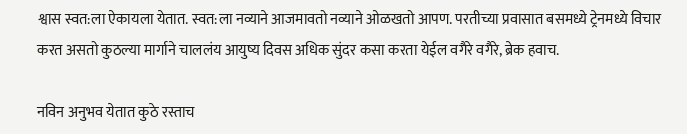श्वास स्वत:ला ऐकायला येतात. स्वत:ला नव्याने आजमावतो नव्याने ओळखतो आपण. परतीच्या प्रवासात बसमध्ये ट्रेनमध्ये विचार करत असतो कुठल्या मार्गाने चाललंय आयुष्य दिवस अधिक सुंदर कसा करता येईल वगैरे वगैरे, ब्रेक हवाच.

नविन अनुभव येतात कुठे रस्ताच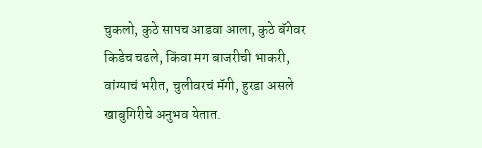चुकलो, कुठे सापच आडवा आला, कुठे बॅगेवर किडेच चढले, किंवा मग बाजरीची भाकरी, वांग्याचं भरीत, चुलीवरचं मॅगी, हुरडा असले खाबुगिरीचे अनुभव येतात.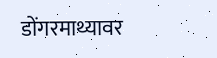डोंगरमाथ्यावर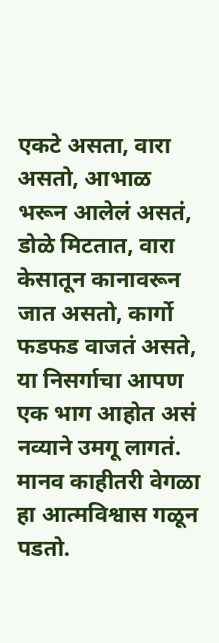एकटे असता, वारा असतो, आभाळ भरून आलेलं असतं, डोळे मिटतात, वारा केसातून कानावरून जात असतो, कार्गो फडफड वाजतं असते, या निसर्गाचा आपण एक भाग आहोत असं नव्याने उमगू लागतं. मानव काहीतरी वेगळा हा आत्मविश्वास गळून पडतो.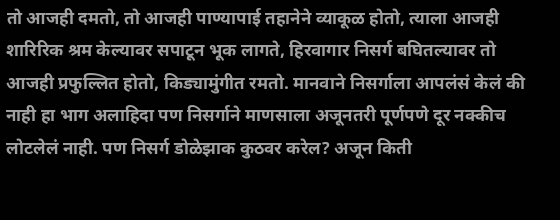तो आजही दमतो, तो आजही पाण्यापाई तहानेने व्याकूळ होतो, त्याला आजही शारिरिक श्रम केल्यावर सपाटून भूक लागते, हिरवागार निसर्ग बघितल्यावर तो आजही प्रफुल्लित होतो, किड्यामुंगीत रमतो. मानवाने निसर्गाला आपलंसं केलं की नाही हा भाग अलाहिदा पण निसर्गाने माणसाला अजूनतरी पूर्णपणे दूर नक्कीच लोटलेलं नाही. पण निसर्ग डोळेझाक कुठवर करेल? अजून किती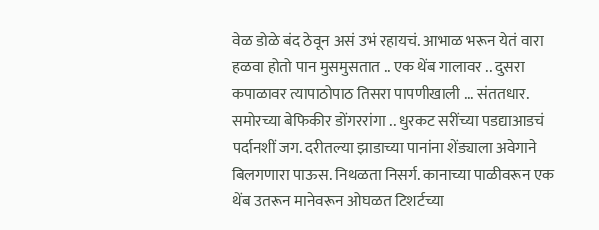वेळ डोळे बंद ठेवून असं उभं रहायचं. आभाळ भरून येतं वारा हळवा होतो पान मुसमुसतात .. एक थेंब गालावर .. दुसरा कपाळावर त्यापाठोपाठ तिसरा पापणीखाली ... संततधार. समोरच्या बेफिकीर डोंगररांगा .. धुरकट सरींच्या पडद्याआडचं पर्दानशीं जग. दरीतल्या झाडाच्या पानांना शेंड्याला अवेगाने बिलगणारा पाऊस. निथळता निसर्ग. कानाच्या पाळीवरून एक थेंब उतरून मानेवरून ओघळत टिशर्टच्या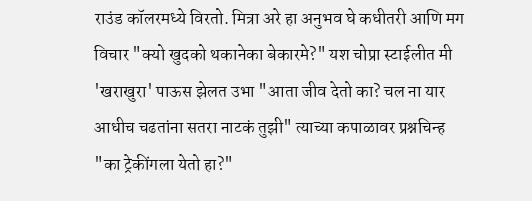राउंड कॉलरमध्ये विरतो. मित्रा अरे हा अनुभव घे कधीतरी आणि मग विचार "क्यो खुदको थकानेका बेकारमे?" यश चोप्रा स्टाईलीत मी 'खराखुरा' पाऊस झेलत उभा "आता जीव देतो का? चल ना यार आधीच चढतांना सतरा नाटकं तुझी" त्याच्या कपाळावर प्रश्नचिन्ह "का ट्रेकींगला येतो हा?"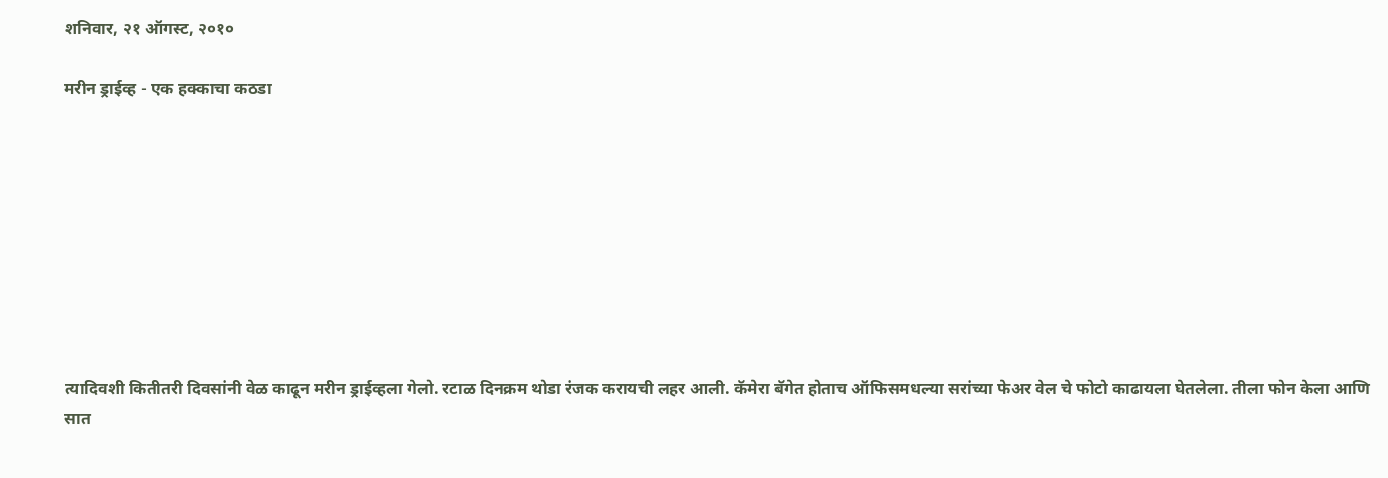शनिवार, २१ ऑगस्ट, २०१०

मरीन ड्राईव्ह - एक हक्काचा कठडा









त्यादिवशी कितीतरी दिवसांनी वेळ काढून मरीन ड्राईव्हला गेलो. रटाळ दिनक्रम थोडा रंजक करायची लहर आली. कॅमेरा बॅगेत होताच ऑफिसमधल्या सरांच्या फेअर वेल चे फोटो काढायला घेतलेला. तीला फोन केला आणि सात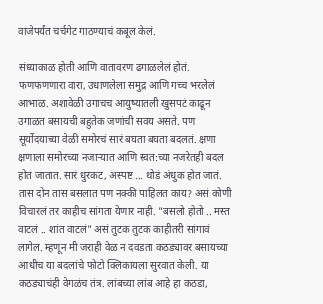वाजेपर्यंत चर्चगेट गाठण्याचं कबूल केलं.

संध्याकाळ होती आणि वातावरण ढगाळलेलं होतं. फणफणणारा वारा, उधाणलेला समुद्र आणि गच्च भरलेलं आभाळ. अशावेळी उगाचच आयुष्यातली खुसपटं काढून उगाळत बसायची बहुतेक जणांची सवय असते. पण सूर्योदयाच्या वेळी समोरचं सारं बघता बघता बदलतं. क्षणा क्षणाला समोरच्या नजार्‍यात आणि स्वत:च्या नजरेतही बदल होत जातात. सारं धुरकट, अस्पष्ट ... थोडं अंधुक होत जातं. तास दोन तास बसलात पण नक्की पाहिलत काय? असं कोणी विचारलं तर काहीच सांगता येणार नाही. "बसलो होतो .. मस्त वाटलं .. शांत वाटलं" असं तुटक तुटक काहीतरी सांगावं लागेल. म्हणून मी जराही वेळ न दवडता कठड्यावर बसायच्या आधीच या बदलांचे फोटो क्लिकायला सुरवात केली. या कठड्याचंही वेगळंच तंत्र. लांबच्या लांब आहे हा कठडा,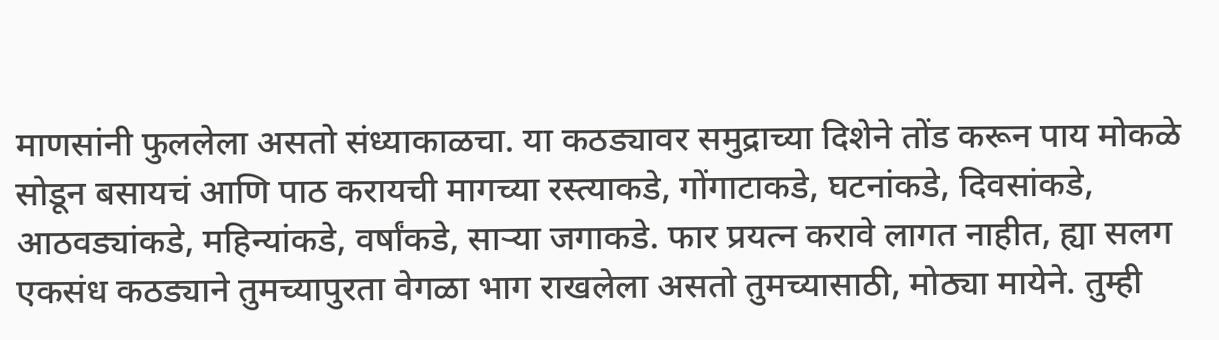माणसांनी फुललेला असतो संध्याकाळचा. या कठड्यावर समुद्राच्या दिशेने तोंड करून पाय मोकळे सोडून बसायचं आणि पाठ करायची मागच्या रस्त्याकडे, गोंगाटाकडे, घटनांकडे, दिवसांकडे, आठवड्यांकडे, महिन्यांकडे, वर्षांकडे, सार्‍या जगाकडे. फार प्रयत्न करावे लागत नाहीत, ह्या सलग एकसंध कठड्याने तुमच्यापुरता वेगळा भाग राखलेला असतो तुमच्यासाठी, मोठ्या मायेने. तुम्ही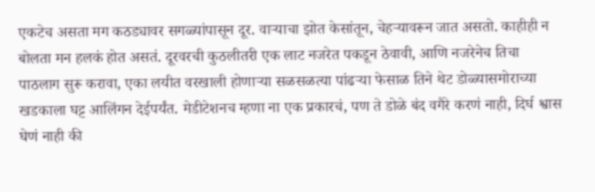एकटेच असता मग कठड्यावर सगळ्यांपासून दूर. वार्‍याचा झोत केसांतून, चेहर्‍यावरून जात असतो. काहीही न बोलता मन हलकं होत असतं. दूरवरची कुठलीतरी एक लाट नजरेत पकडून ठेवावी, आणि नजरेनेच तिचा पाठलाग सुरू करावा, एका लयीत वरखाली होणार्‍या सळसळत्या पांढर्‍या फेसाळ तिने थेट डोळ्यासमोराच्या खडकाला घट्ट आलिंगन देईपर्यंत. मेडीटेशनच म्हणा ना एक प्रकारचं, पण ते डोळे बंद वगैरे करणं नाही, दिर्घ श्वास घेणं नाही की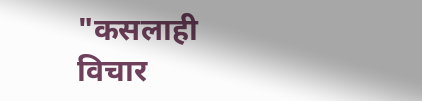"कसलाही विचार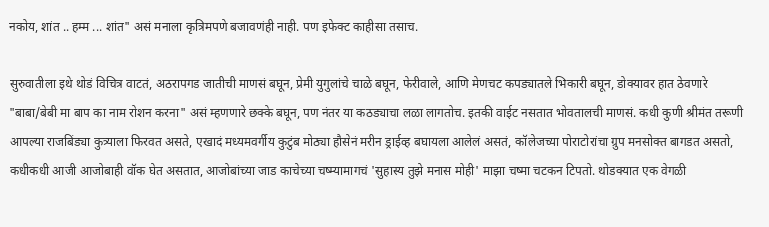नकोय, शांत .. हम्म ... शांत" असं मनाला कृत्रिमपणे बजावणंही नाही. पण इफेक्ट काहीसा तसाच.

सुरुवातीला इथे थोडं विचित्र वाटतं, अठरापगड जातीची माणसं बघून, प्रेमी युगुलांचे चाळे बघून, फेरीवाले, आणि मेणचट कपड्यातले भिकारी बघून, डोक्यावर हात ठेवणारे "बाबा/बेबी मा बाप का नाम रोशन करना" असं म्हणणारे छक्के बघून, पण नंतर या कठड्याचा लळा लागतोच. इतकी वाईट नसतात भोवतालची माणसं. कधी कुणी श्रीमंत तरूणी आपल्या राजबिंड्या कुत्र्याला फिरवत असते, एखादं मध्यमवर्गीय कुटुंब मोठ्या हौसेनं मरीन ड्राईव्ह बघायला आलेलं असतं, कॉलेजच्या पोराटोरांचा ग्रुप मनसोक्त बागडत असतो, कधीकधी आजी आजोबाही वॉक घेत असतात, आजोबांच्या जाड काचेच्या चष्म्यामागचं 'सुहास्य तुझे मनास मोही' माझा चष्मा चटकन टिपतो. थोडक्यात एक वेगळी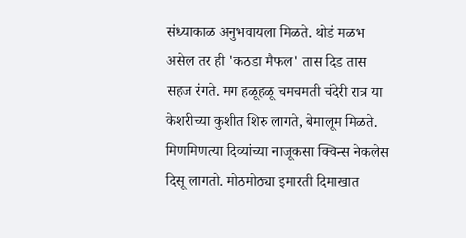संध्याकाळ अनुभवायला मिळते. थोडं मळभ असेल तर ही 'कठडा मैफल' तास दिड तास सहज रंगते. मग हळूहळू चमचमती चंदेरी रात्र या केशरीच्या कुशीत शिरु लागते, बेमालूम मिळते. मिणमिणत्या दिव्यांच्या नाजूकसा क्विन्स नेकलेस दिसू लागतो. मोठमोठ्या इमारती दिमाखात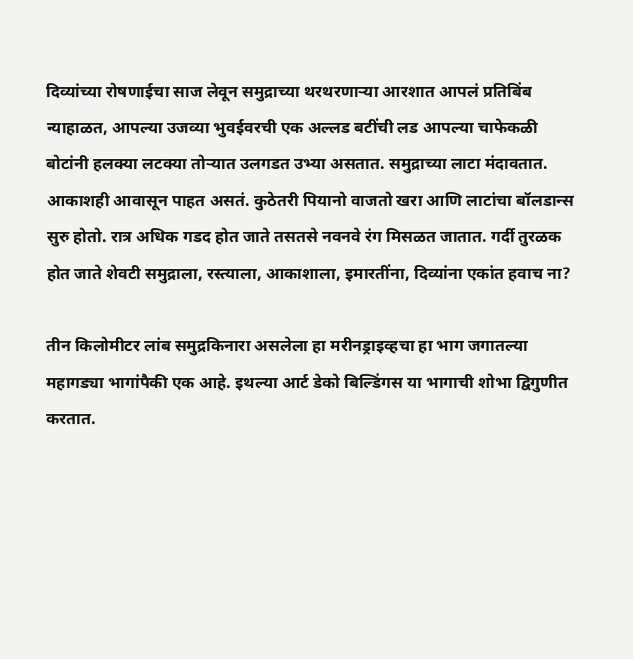दिव्यांच्या रोषणाईचा साज लेवून समुद्राच्या थरथरणार्‍या आरशात आपलं प्रतिबिंब न्याहाळत, आपल्या उजव्या भुवईवरची एक अल्लड बटींची लड आपल्या चाफेकळी बोटांनी हलक्या लटक्या तोर्‍यात उलगडत उभ्या असतात. समुद्राच्या लाटा मंदावतात. आकाशही आवासून पाहत असतं. कुठेतरी पियानो वाजतो खरा आणि लाटांचा बॉलडान्स सुरु होतो. रात्र अधिक गडद होत जाते तसतसे नवनवे रंग मिसळत जातात. गर्दी तुरळक होत जाते शेवटी समुद्राला, रस्त्याला, आकाशाला, इमारतींना, दिव्यांना एकांत हवाच ना?

तीन किलोमीटर लांब समुद्रकिनारा असलेला हा मरीनड्राइव्हचा हा भाग जगातल्या महागड्या भागांपैकी एक आहे. इथल्या आर्ट डेको बिल्डिंगस या भागाची शोभा द्विगुणीत करतात.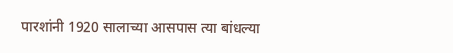पारशांनी 1920 सालाच्या आसपास त्या बांधल्या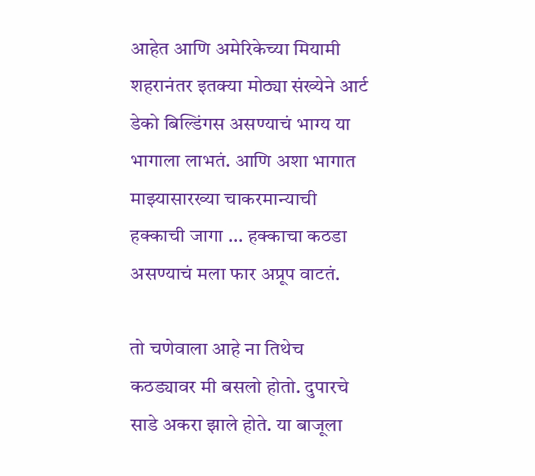आहेत आणि अमेरिकेच्या मियामी शहरानंतर इतक्या मोठ्या संख्येने आर्ट डेको बिल्डिंगस असण्याचं भाग्य या भागाला लाभतं. आणि अशा भागात माझ्यासारख्या चाकरमान्याची हक्काची जागा ... हक्काचा कठडा असण्याचं मला फार अप्रूप वाटतं.

तो चणेवाला आहे ना तिथेच कठड्यावर मी बसलो होतो. दुपारचे साडे अकरा झाले होते. या बाजूला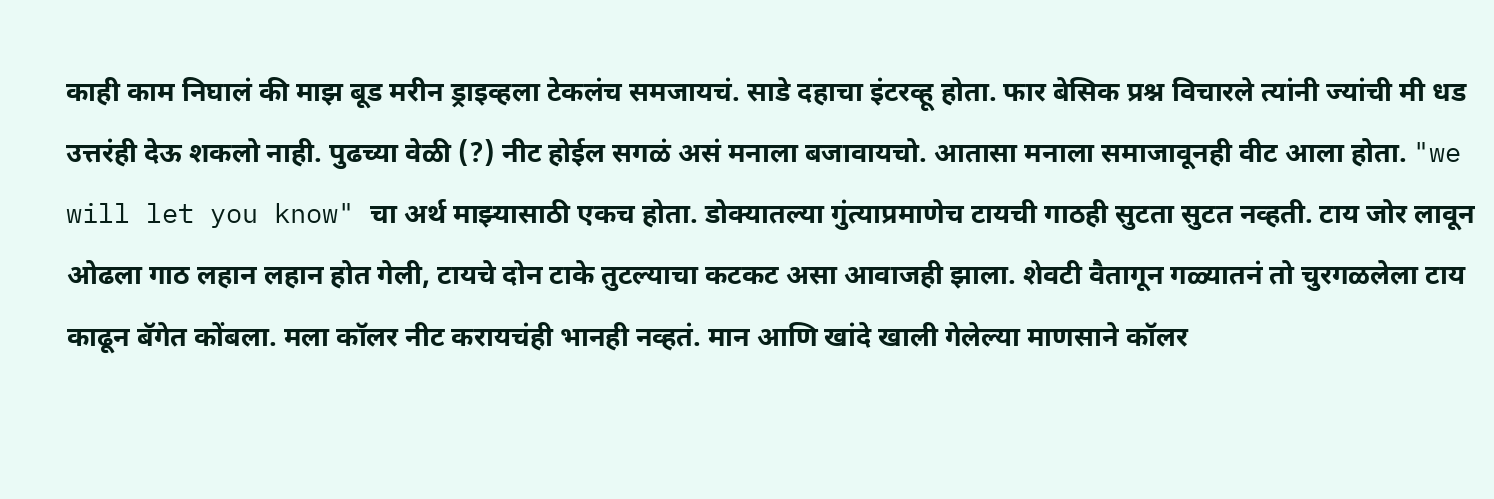काही काम निघालं की माझ बूड मरीन ड्राइव्हला टेकलंच समजायचं. साडे दहाचा इंटरव्हू होता. फार बेसिक प्रश्न विचारले त्यांनी ज्यांची मी धड उत्तरंही देऊ शकलो नाही. पुढच्या वेळी (?) नीट होईल सगळं असं मनाला बजावायचो. आतासा मनाला समाजावूनही वीट आला होता. "we will let you know" चा अर्थ माझ्यासाठी एकच होता. डोक्यातल्या गुंत्याप्रमाणेच टायची गाठही सुटता सुटत नव्हती. टाय जोर लावून ओढला गाठ लहान लहान होत गेली, टायचे दोन टाके तुटल्याचा कटकट असा आवाजही झाला. शेवटी वैतागून गळ्यातनं तो चुरगळलेला टाय काढून बॅगेत कोंबला. मला कॉलर नीट करायचंही भानही नव्हतं. मान आणि खांदे खाली गेलेल्या माणसाने कॉलर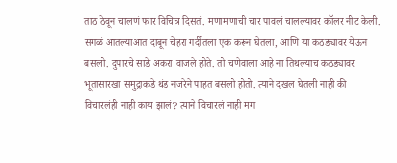ताठ ठेवून चालणं फार विचित्र दिसतं. मणामणाची चार पावलं चालल्यावर कॉलर नीट केली. सगळं आतल्याआत दाबून चेहरा गर्दीतला एक करून घेतला, आणि या कठड्यावर येऊन बसलो. दुपारचे साडे अकरा वाजले होते. तो चणेवाला आहे ना तिथल्याच कठड्यावर भूतासारखा समुद्राकडे थंड नजरेने पाहत बसलो होतो. त्याने दखल घेतली नाही की विचारलंही नाही काय झालं? त्याने विचारलं नाही मग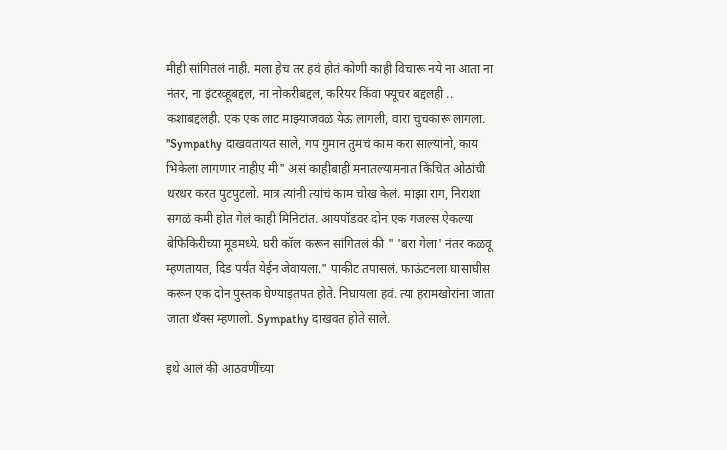मीही सांगितलं नाही. मला हेच तर हवं होतं कोणी काही विचारू नये ना आता ना नंतर, ना इंटरव्हूबद्दल, ना नोकरीबद्दल, करियर किंवा फ्यूचर बद्दलही .. कशाबद्दलही. एक एक लाट माझ्याजवळ येऊ लागली, वारा चुचकारू लागला. "Sympathy दाखवतायत साले, गप गुमान तुमचं काम करा साल्यांनो, काय भिकेला लागणार नाहीए मी" असं काहीबाही मनातल्यामनात किंचित ओठांची थरथर करत पुटपुटलो. मात्र त्यांनी त्यांचं काम चोख केलं. माझा राग, निराशा सगळं कमी होत गेलं काही मिनिटांत. आयपॉडवर दोन एक गजल्स ऐकल्या बेफिकिरीच्या मूडमध्ये. घरी कॉल करून सांगितलं की " 'बरा गेला' नंतर कळवू म्हणतायत, दिड पर्यंत येईन जेवायला." पाकीट तपासलं. फाऊंटनला घासाघीस करून एक दोन पुस्तक घेण्याइतपत होते. निघायला हवं. त्या हरामखोरांना जाता जाता थॅंक्स म्हणालो. Sympathy दाखवत होते साले.

इथे आलं की आठवणींच्या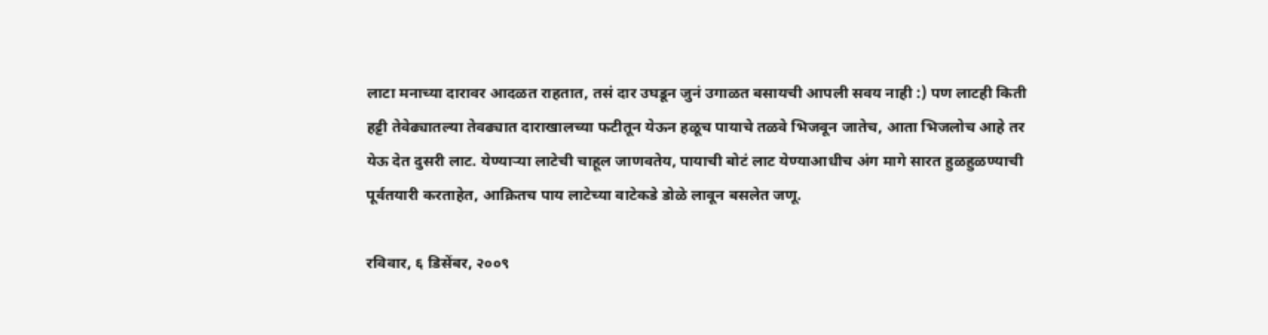लाटा मनाच्या दारावर आदळत राहतात, तसं दार उघडून जुनं उगाळत बसायची आपली सवय नाही :) पण लाटही किती हट्टी तेवेढ्यातल्या तेवढ्यात दाराखालच्या फटीतून येऊन हळूच पायाचे तळवे भिजवून जातेच, आता भिजलोच आहे तर येऊ देत दुसरी लाट. येण्यार्‍या लाटेची चाहूल जाणवतेय, पायाची बोटं लाट येण्याआधीच अंग मागे सारत हुळहुळण्याची पूर्वतयारी करताहेत, आक्रितच पाय लाटेच्या वाटेकडे डोळे लावून बसलेत जणू.

रविवार, ६ डिसेंबर, २००९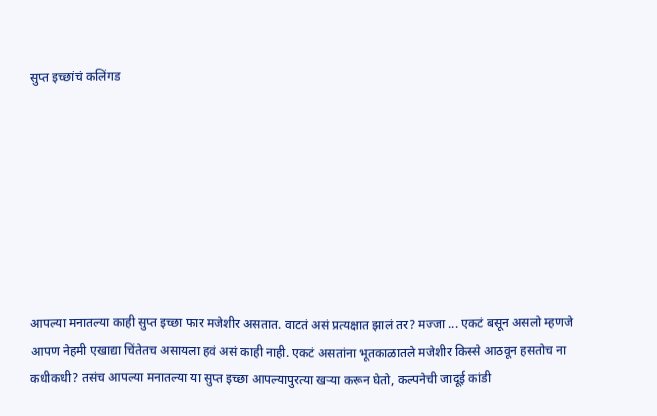सुप्त इच्छांचं कलिंगड








आपल्या मनातल्या काही सुप्त इच्छा फार मजेशीर असतात. वाटतं असं प्रत्यक्षात झालं तर? मज्जा ... एकटं बसून असलो म्हणजे आपण नेहमी एखाद्या चिंतेतच असायला हवं असं काही नाही. एकटं असतांना भूतकाळातले मजेशीर किस्से आठवून हसतोच ना कधीकधी? तसंच आपल्या मनातल्या या सुप्त इच्छा आपल्यापुरत्या खर्‍या करून घेतो, कल्पनेची जादूई कांडी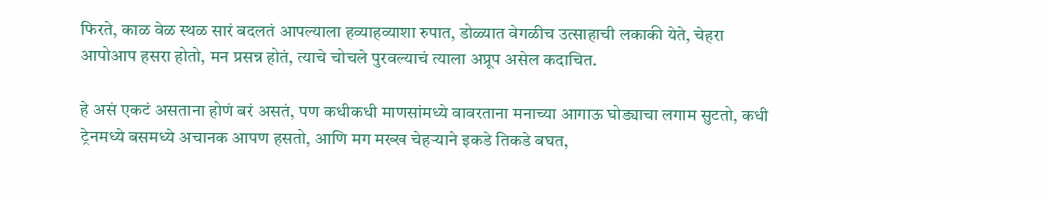फिरते, काळ वेळ स्थळ सारं बदलतं आपल्याला हव्याहव्याशा रुपात, डोळ्यात वेगळीच उत्साहाची लकाकी येते, चेहरा आपोआप हसरा होतो, मन प्रसन्न होतं, त्याचे चोचले पुरवल्याचं त्याला अप्रूप असेल कदाचित.

हे असं एकटं असताना होणं बरं असतं, पण कधीकधी माणसांमध्ये वावरताना मनाच्या आगाऊ घोड्याचा लगाम सुटतो, कधी ट्रेनमध्ये बसमध्ये अचानक आपण हसतो, आणि मग मख्ख चेहर्‍याने इकडे तिकडे बघत,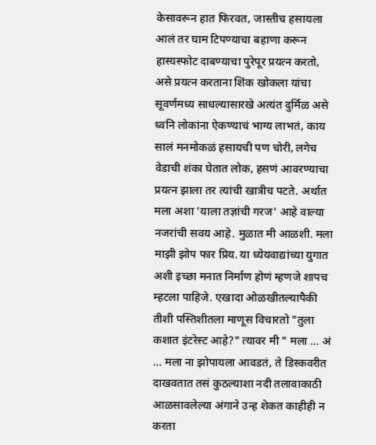केसावरून हात फिरवत, जास्तीच हसायला आलं तर घाम टिपण्याचा बहाणा करून हास्यस्फोट दाबण्याचा पुरेपूर प्रयत्न करतो, असे प्रयत्न करताना शिंक खोकला यांचा सूवर्णमध्य साधल्यासारखे अत्यंत दुर्मिळ असे ध्वनि लोकांना ऐकण्याचं भाग्य लाभतं, काय सालं मनमोकळं हसायची पण चोरी, लगेच वेडाची शंका घेतात लोक, हसणं आवरण्याचा प्रयत्न झाला तर त्यांची खात्रीच पटते. अर्थात मला अशा 'याला तज्ञांची गरज' आहे वाल्या नजरांची सवय आहे. मुळात मी आळशी. मला माझी झोप फार प्रिय. या ध्येयवाद्यांच्या युगात अशी इच्छा मनात निर्माण होणं म्हणजे शापच म्हटला पाहिजे. एखादा ओळखीतल्यापैकी तीशी पस्तिशीतला माणूस विचारतो "तुला कशात इंटरेस्ट आहे?" त्यावर मी " मला ... अं ... मला ना झोपायला आवडतं, ते डिस्कवरीत दाखवतात तसं कुठल्याशा नदी तलावाकाठी आळसावलेल्या अंगाने उन्ह शेकत काहीही न करता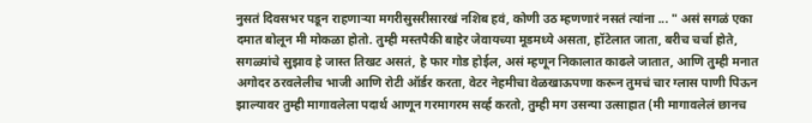नुसतं दिवसभर पडून राहणार्‍या मगरीसुसरीसारखं नशिब हवं, कोणी उठ म्हणणारं नसतं त्यांना ... " असं सगळं एका दमात बोलून मी मोकळा होतो. तुम्ही मस्तपैकी बाहेर जेवायच्या मूडमध्ये असता, हॉटेलात जाता, बरीच चर्चा होते, सगळ्यांचे सुझाव हे जास्त तिखट असतं, हे फार गोड होईल, असं म्हणून निकालात काढले जातात, आणि तुम्ही मनात अगोदर ठरवलेलीच भाजी आणि रोटी ऑर्डर करता, वेटर नेहमीचा वेळखाऊपणा करून तुमचं चार ग्लास पाणी पिऊन झाल्यावर तुम्ही मागावलेला पदार्थ आणून गरमागरम सर्व्ह करतो, तुम्ही मग उसन्या उत्साहात (मी मागावलेलं छानच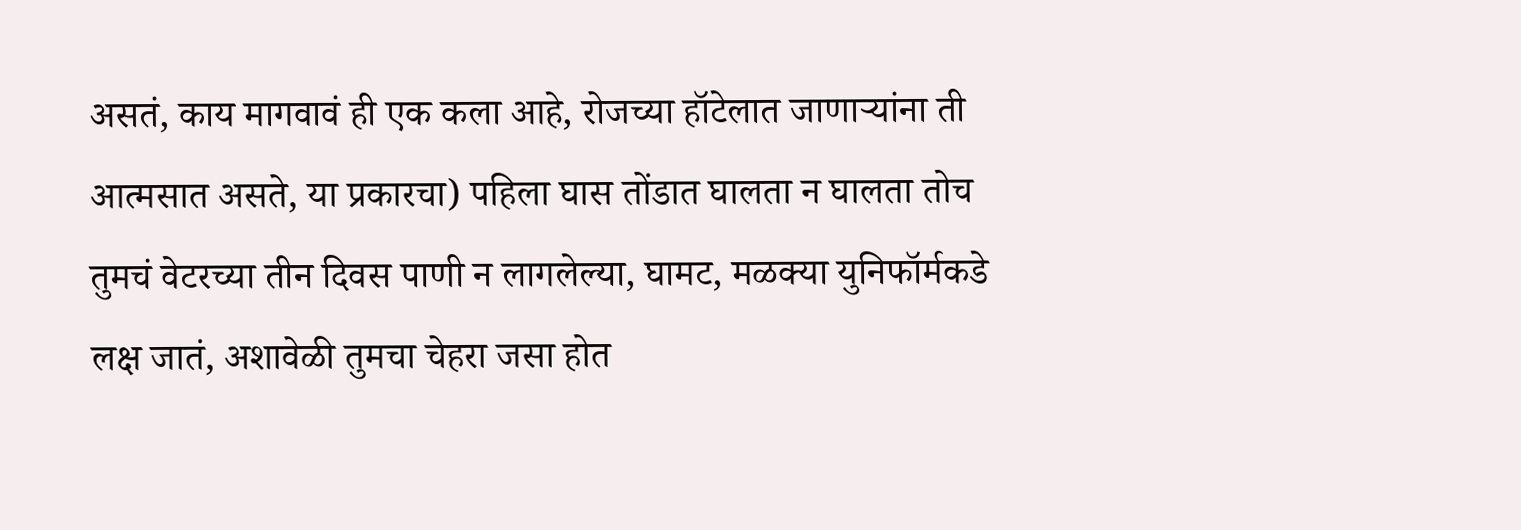असतं, काय मागवावं ही एक कला आहे, रोजच्या हॉटेलात जाणार्‍यांना ती आत्मसात असते, या प्रकारचा) पहिला घास तोंडात घालता न घालता तोच तुमचं वेटरच्या तीन दिवस पाणी न लागलेल्या, घामट, मळक्या युनिफॉर्मकडे लक्ष जातं, अशावेळी तुमचा चेहरा जसा होत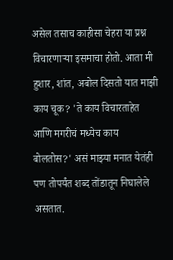असेल तसाच काहीसा चेहरा या प्रश्न विचारणार्‍या इसमाचा होतो. आता मी हुशार, शांत, अबोल दिसतो यात माझी काय चूक? 'ते काय विचारताहेत आणि मगरीचं मध्येच काय बोलतोस?' असं माझ्या मनात येतंही पण तोपर्यंत शब्द तोंडातून निघालेले असतात.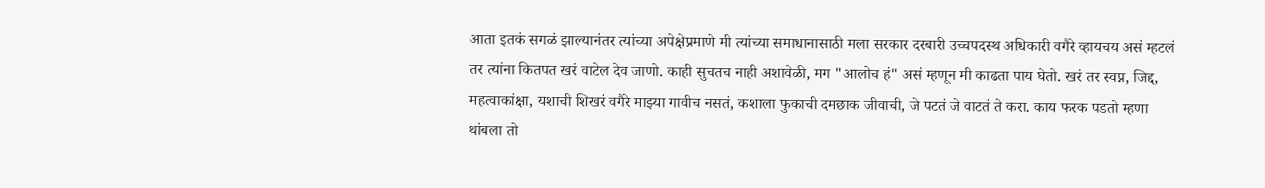आता इतकं सगळं झाल्यानंतर त्यांच्या अपेक्षेप्रमाणे मी त्यांच्या समाधानासाठी मला सरकार दरबारी उच्चपदस्थ अधिकारी वगैरे व्हायचय असं म्हटलं तर त्यांना कितपत खरं वाटेल देव जाणो. काही सुचतच नाही अशावेळी, मग "आलोच हं" असं म्हणून मी काढता पाय घेतो. खरं तर स्वप्न, जिद्द, महत्वाकांक्षा, यशाची शिखरं वगैरे माझ्या गावीच नसतं, कशाला फुकाची दमछाक जीवाची, जे पटतं जे वाटतं ते करा. काय फरक पडतो म्हणा थांबला तो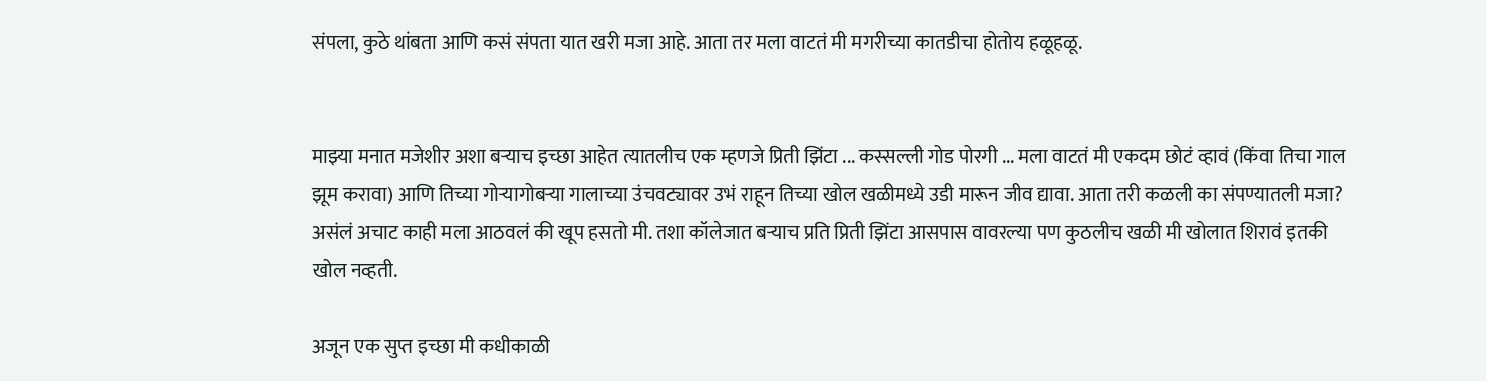संपला, कुठे थांबता आणि कसं संपता यात खरी मजा आहे. आता तर मला वाटतं मी मगरीच्या कातडीचा होतोय हळूहळू.


माझ्या मनात मजेशीर अशा बर्‍याच इच्छा आहेत त्यातलीच एक म्हणजे प्रिती झिंटा ... कस्सल्ली गोड पोरगी ... मला वाटतं मी एकदम छोटं व्हावं (किंवा तिचा गाल झूम करावा) आणि तिच्या गोर्‍यागोबर्‍या गालाच्या उंचवट्यावर उभं राहून तिच्या खोल खळीमध्ये उडी मारून जीव द्यावा. आता तरी कळली का संपण्यातली मजा? असंलं अचाट काही मला आठवलं की खूप हसतो मी. तशा कॉलेजात बर्‍याच प्रति प्रिती झिंटा आसपास वावरल्या पण कुठलीच खळी मी खोलात शिरावं इतकी खोल नव्हती.

अजून एक सुप्त इच्छा मी कधीकाळी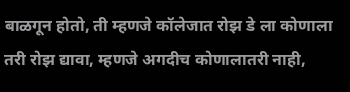बाळगून होतो, ती म्हणजे कॉलेजात रोझ डे ला कोणाला तरी रोझ द्यावा, म्हणजे अगदीच कोणालातरी नाही,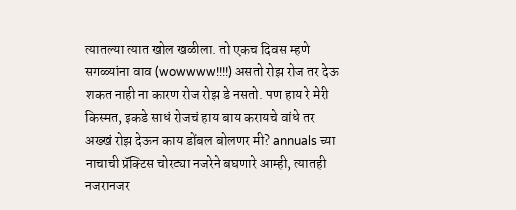त्यातल्या त्यात खोल खळीला. तो एकच दिवस म्हणे सगळ्यांना वाव (wowwww!!!!) असतो रोझ रोज तर देऊ शकत नाही ना कारण रोज रोझ डे नसतो. पण हाय रे मेरी किस्मत, इकडे साधं रोजचं हाय बाय करायचे वांधे तर अख्खं रोझ देऊन काय डोंबल बोलणर मी? annuals च्या नाचाची प्रॅक्टिस चोरट्या नजरेने बघणारे आम्ही, त्यातही नजरानजर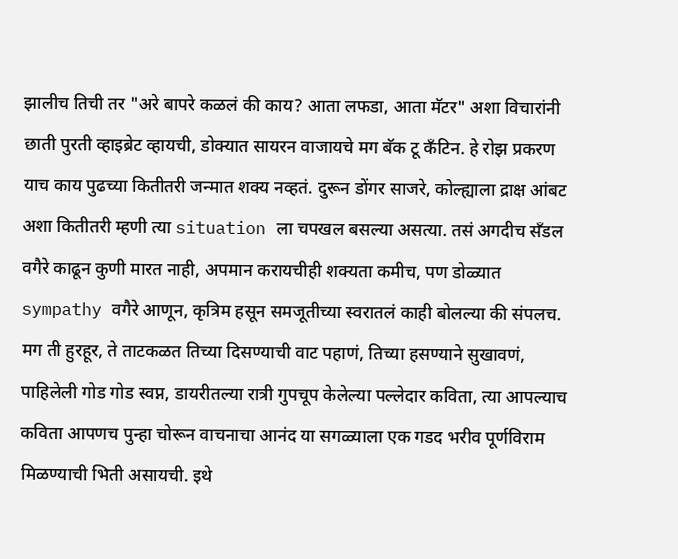झालीच तिची तर "अरे बापरे कळलं की काय? आता लफडा, आता मॅटर" अशा विचारांनी छाती पुरती व्हाइब्रेट व्हायची, डोक्यात सायरन वाजायचे मग बॅक टू कॅंटिन. हे रोझ प्रकरण याच काय पुढच्या कितीतरी जन्मात शक्य नव्हतं. दुरून डोंगर साजरे, कोल्ह्याला द्राक्ष आंबट अशा कितीतरी म्हणी त्या situation ला चपखल बसल्या असत्या. तसं अगदीच सॅंडल वगैरे काढून कुणी मारत नाही, अपमान करायचीही शक्यता कमीच, पण डोळ्यात sympathy वगैरे आणून, कृत्रिम हसून समजूतीच्या स्वरातलं काही बोलल्या की संपलच. मग ती हुरहूर, ते ताटकळत तिच्या दिसण्याची वाट पहाणं, तिच्या हसण्याने सुखावणं, पाहिलेली गोड गोड स्वप्न, डायरीतल्या रात्री गुपचूप केलेल्या पल्लेदार कविता, त्या आपल्याच कविता आपणच पुन्हा चोरून वाचनाचा आनंद या सगळ्याला एक गडद भरीव पूर्णविराम मिळण्याची भिती असायची. इथे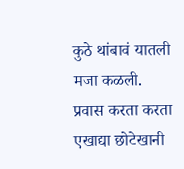कुठे थांबावं यातली मजा कळली. प्रवास करता करता एखाद्या छोटेखानी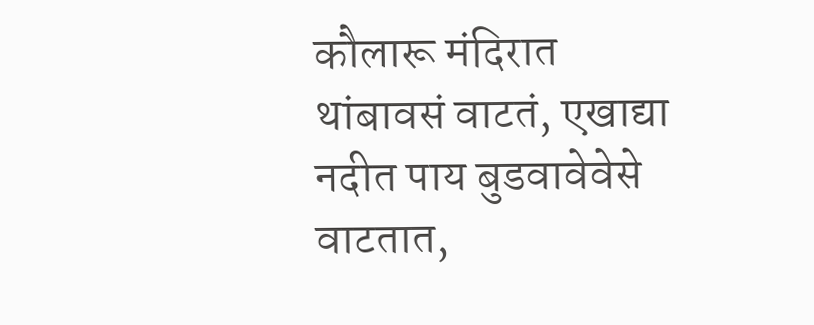कौलारू मंदिरात थांबावसं वाटतं, एखाद्या नदीत पाय बुडवावेवेसे वाटतात,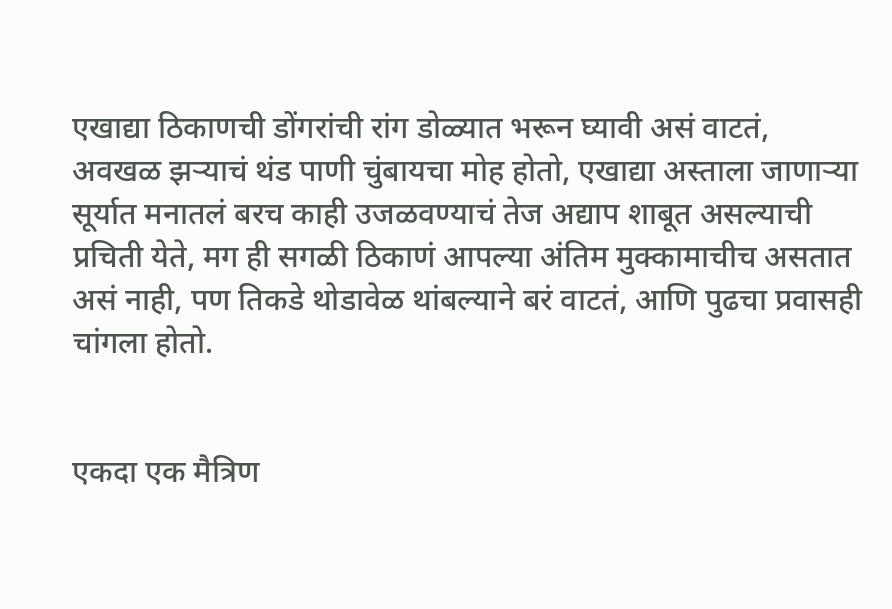एखाद्या ठिकाणची डोंगरांची रांग डोळ्यात भरून घ्यावी असं वाटतं, अवखळ झर्‍याचं थंड पाणी चुंबायचा मोह होतो, एखाद्या अस्ताला जाणार्‍या सूर्यात मनातलं बरच काही उजळवण्याचं तेज अद्याप शाबूत असल्याची प्रचिती येते, मग ही सगळी ठिकाणं आपल्या अंतिम मुक्कामाचीच असतात असं नाही, पण तिकडे थोडावेळ थांबल्याने बरं वाटतं, आणि पुढचा प्रवासही चांगला होतो.


एकदा एक मैत्रिण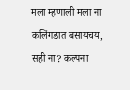मला म्हणाली मला ना कलिंगडात बसायचय, सही ना? कल्पना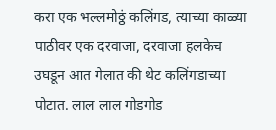करा एक भल्लमोठ्ठं कलिंगड, त्याच्या काळ्या पाठीवर एक दरवाजा, दरवाजा हलकेच उघडून आत गेलात की थेट कलिंगडाच्या पोटात. लाल लाल गोडगोड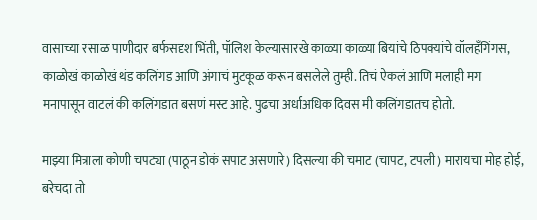वासाच्या रसाळ पाणीदार बर्फसदृश भिंती, पॉलिश केल्यासारखे काळ्या काळ्या बियांचे ठिपक्यांचे वॉलहॅंगिंगस, काळोखं काळोखं थंड कलिंगड आणि अंगाचं मुटकूळ करून बसलेले तुम्ही. तिचं ऐकलं आणि मलाही मग मनापासून वाटलं की कलिंगडात बसणं मस्ट आहे. पुढचा अर्धाअधिक दिवस मी कलिंगडातच होतो.

माझ्या मित्राला कोणी चपट्या (पाठून डोकं सपाट असणारे) दिसल्या की चमाट (चापट, टपली) मारायचा मोह होई, बरेचदा तो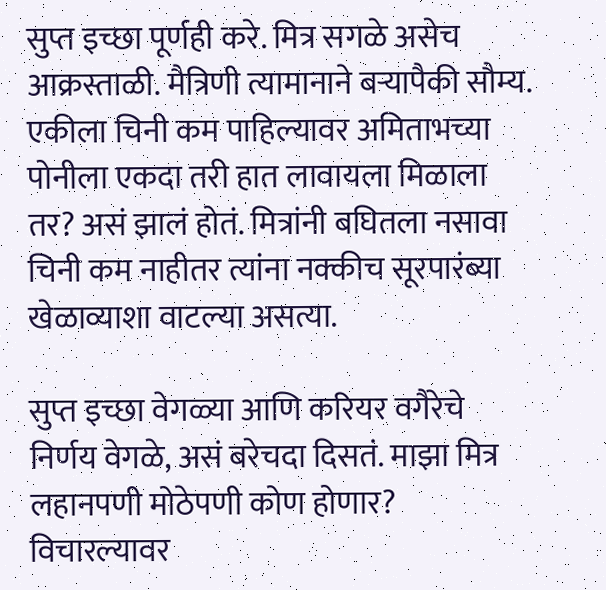सुप्त इच्छा पूर्णही करे. मित्र सगळे असेच आक्रस्ताळी. मैत्रिणी त्यामानाने बर्‍यापैकी सौम्य. एकीला चिनी कम पाहिल्यावर अमिताभच्या पोनीला एकदा तरी हात लावायला मिळाला तर? असं झालं होतं. मित्रांनी बघितला नसावा चिनी कम नाहीतर त्यांना नक्कीच सूरपारंब्या खेळाव्याशा वाटल्या असत्या.

सुप्त इच्छा वेगळ्या आणि करियर वगैरेचे निर्णय वेगळे, असं बरेचदा दिसतं. माझा मित्र लहानपणी मोठेपणी कोण होणार? विचारल्यावर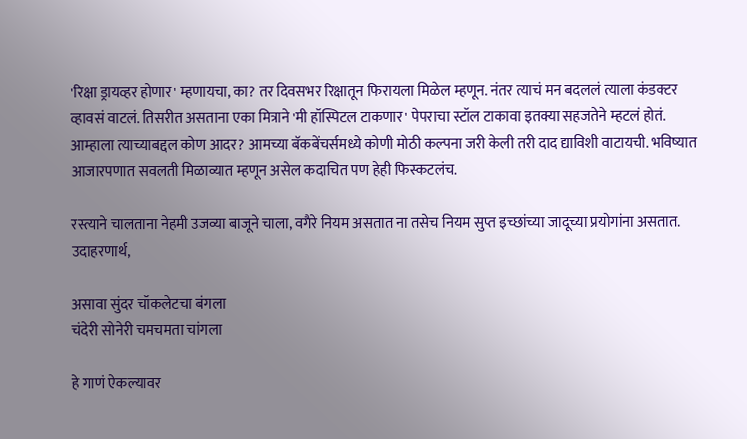'रिक्षा ड्रायव्हर होणार' म्हणायचा, का? तर दिवसभर रिक्षातून फिरायला मिळेल म्हणून. नंतर त्याचं मन बदललं त्याला कंडक्टर व्हावसं वाटलं. तिसरीत असताना एका मित्राने 'मी हॉस्पिटल टाकणार' पेपराचा स्टॉल टाकावा इतक्या सहजतेने म्हटलं होतं. आम्हाला त्याच्याबद्दल कोण आदर? आमच्या बॅकबेंचर्समध्ये कोणी मोठी कल्पना जरी केली तरी दाद द्याविशी वाटायची. भविष्यात आजारपणात सवलती मिळाव्यात म्हणून असेल कदाचित पण हेही फिस्कटलंच.

रस्त्याने चालताना नेहमी उजव्या बाजूने चाला, वगैरे नियम असतात ना तसेच नियम सुप्त इच्छांच्या जादूच्या प्रयोगांना असतात. उदाहरणार्थ,

असावा सुंदर चॉकलेटचा बंगला
चंदेरी सोनेरी चमचमता चांगला

हे गाणं ऐकल्यावर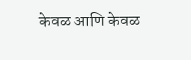केवळ आणि केवळ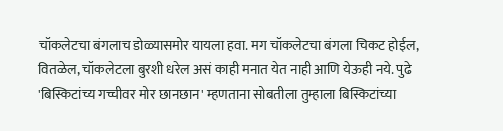चॉकलेटचा बंगलाच डोळ्यासमोर यायला हवा. मग चॉकलेटचा बंगला चिकट होईल, वितळेल, चॉकलेटला बुरशी धरेल असं काही मनात येत नाही आणि येऊही नये. पुढे 'बिस्किटांच्य गच्चीवर मोर छानछान' म्हणताना सोबतीला तुम्हाला बिस्किटांच्या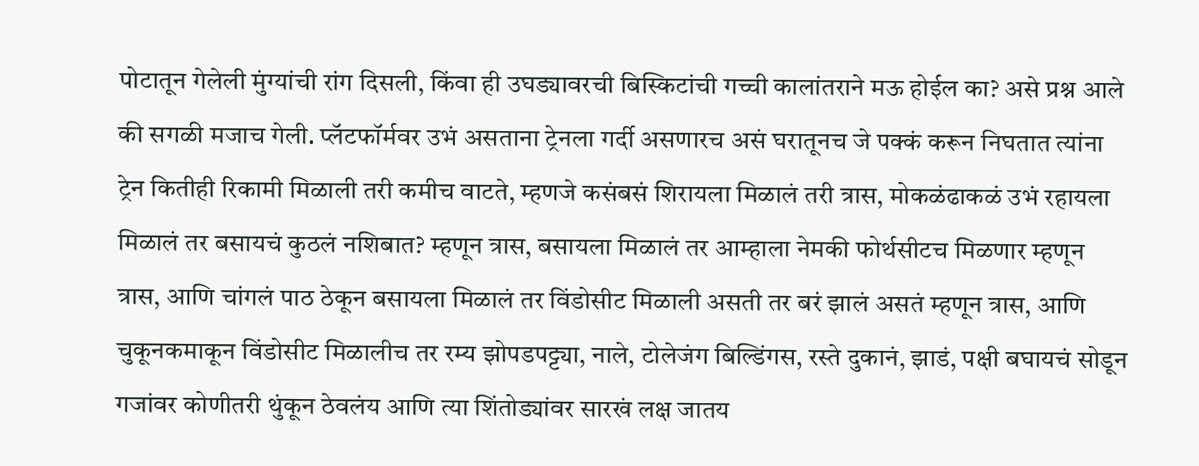पोटातून गेलेली मुंग्यांची रांग दिसली, किंवा ही उघड्यावरची बिस्किटांची गच्ची कालांतराने मऊ होईल का? असे प्रश्न आले की सगळी मजाच गेली. प्लॅटफॉर्मवर उभं असताना ट्रेनला गर्दी असणारच असं घरातूनच जे पक्कं करून निघतात त्यांना ट्रेन कितीही रिकामी मिळाली तरी कमीच वाटते, म्हणजे कसंबसं शिरायला मिळालं तरी त्रास, मोकळंढाकळं उभं रहायला मिळालं तर बसायचं कुठलं नशिबात? म्हणून त्रास, बसायला मिळालं तर आम्हाला नेमकी फोर्थसीटच मिळणार म्हणून त्रास, आणि चांगलं पाठ ठेकून बसायला मिळालं तर विंडोसीट मिळाली असती तर बरं झालं असतं म्हणून त्रास, आणि चुकूनकमाकून विंडोसीट मिळालीच तर रम्य झोपडपट्ट्या, नाले, टोलेजंग बिल्डिंगस, रस्ते दुकानं, झाडं, पक्षी बघायचं सोडून गजांवर कोणीतरी थुंकून ठेवलंय आणि त्या शिंतोड्यांवर सारखं लक्ष जातय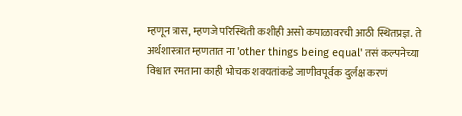म्हणून त्रास, म्हणजे परिस्थिती कशीही असो कपाळावरची आठी स्थितप्रज्ञ. ते अर्थशास्त्रात म्हणतात ना 'other things being equal' तसं कल्पनेच्या विश्वात रमताना काही भोचक शक्यतांकडे जाणीवपूर्वक दुर्लक्ष करणं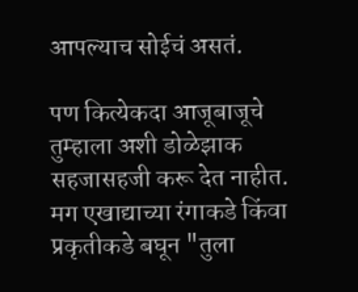आपल्याच सोईचं असतं.

पण कित्येकदा आजूबाजूचे तुम्हाला अशी डोळेझाक सहजासहजी करू देत नाहीत. मग एखाद्याच्या रंगाकडे किंवा प्रकृतीकडे बघून "तुला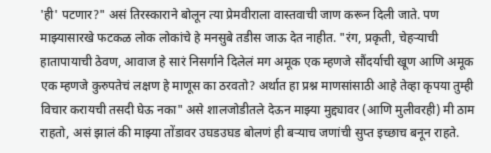'ही' पटणार?" असं तिरस्काराने बोलून त्या प्रेमवीराला वास्तवाची जाण करून दिली जाते. पण माझ्यासारखे फटकळ लोक लोकांचे हे मनसुबे तडीस जाऊ देत नाहीत. "रंग, प्रकृती, चेहर्‍याची हातापायाची ठेवण, आवाज हे सारं निसर्गाने दिलेलं मग अमूक एक म्हणजे सौंदर्याची खूण आणि अमूक एक म्हणजे कुरुपतेचं लक्षण हे माणूस का ठरवतो? अर्थात हा प्रश्न माणसांसाठी आहे तेव्हा कृपया तुम्ही विचार करायची तसदी घेऊ नका" असे शालजोडीतले देऊन माझ्या मुद्द्यावर (आणि मुलीवरही) मी ठाम राहतो, असं झालं की माझ्या तोंडावर उघडउघड बोलणं ही बर्‍याच जणांची सुप्त इच्छाच बनून राहते.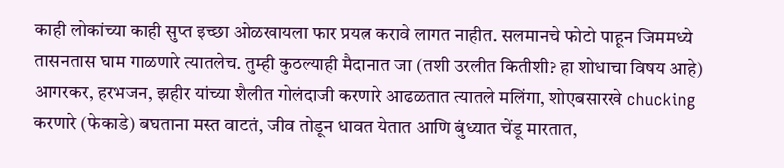काही लोकांच्या काही सुप्त इच्छा ओळखायला फार प्रयत्न करावे लागत नाहीत. सलमानचे फोटो पाहून जिममध्ये तासनतास घाम गाळणारे त्यातलेच. तुम्ही कुठल्याही मैदानात जा (तशी उरलीत कितीशी? हा शोधाचा विषय आहे) आगरकर, हरभजन, झहीर यांच्या शैलीत गोलंदाजी करणारे आढळतात त्यातले मलिंगा, शोएबसारखे chucking करणारे (फेकाडे) बघताना मस्त वाटतं, जीव तोडून धावत येतात आणि बुंध्यात चेंडू मारतात,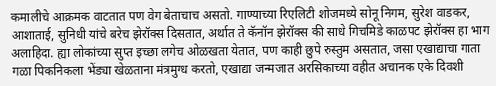कमालीचे आक्रमक वाटतात पण वेग बेताचाच असतो. गाण्याच्या रिएलिटी शोजमध्ये सोनू निगम, सुरेश वाडकर, आशाताई, सुनिधी यांचे बरेच झेरॉक्स दिसतात, अर्थात ते कॅनॉन झेरॉक्स की साधे गिचमिडे काळपट झेरॉक्स हा भाग अलाहिदा. ह्या लोकांच्या सुप्त इच्छा लगेच ओळखता येतात, पण काही छुपे रुस्तुम असतात, जसा एखाद्याचा गाता गळा पिकनिकला भेंड्या खेळताना मंत्रमुग्ध करतो, एखाद्या जन्मजात अरसिकाच्या वहीत अचानक एके दिवशी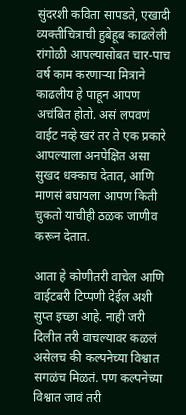सुंदरशी कविता सापडते, एखादी व्यक्तीचित्राची हुबेहूब काढलेली रांगोळी आपल्यासोबत चार-पाच वर्ष काम करणार्‍या मित्राने काढलीय हे पाहून आपण अचंबित होतो. असं लपवणं वाईट नव्हे खरं तर ते एक प्रकारे आपल्याला अनपेक्षित असा सुखद धक्काच देतात, आणि माणसं बघायला आपण किती चुकतो याचीही ठळक जाणीव करून देतात.

आता हे कोणीतरी वाचेल आणि वाईटबरी टिप्पणी देईल अशी सुप्त इच्छा आहे. नाही जरी दिलीत तरी वाचल्यावर कळलं असेलच की कल्पनेच्या विश्वात सगळंच मिळतं. पण कल्पनेच्या विश्वात जावं तरी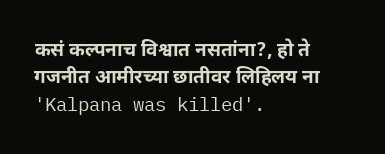कसं कल्पनाच विश्वात नसतांना?, हो ते गजनीत आमीरच्या छातीवर लिहिलय ना 'Kalpana was killed'.